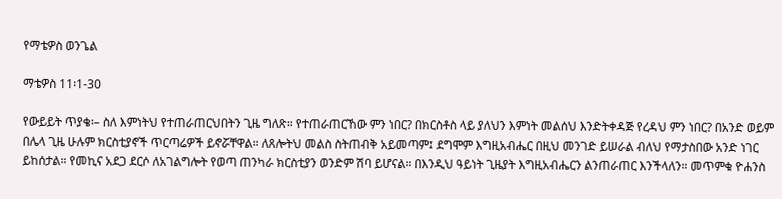የማቴዎስ ወንጌል

ማቴዎስ 11፡1-30

የውይይት ጥያቄ፡– ስለ እምነትህ የተጠራጠርህበትን ጊዜ ግለጽ። የተጠራጠርኸው ምን ነበር? በክርስቶስ ላይ ያለህን እምነት መልሰህ እንድትቀዳጅ የረዳህ ምን ነበር? በአንድ ወይም በሌላ ጊዜ ሁሉም ክርስቲያኖች ጥርጣሬዎች ይኖሯቸዋል። ለጸሎትህ መልስ ስትጠብቅ አይመጣም፤ ደግሞም እግዚአብሔር በዚህ መንገድ ይሠራል ብለህ የማታስበው አንድ ነገር ይከሰታል። የመኪና አደጋ ደርሶ ለአገልግሎት የወጣ ጠንካራ ክርስቲያን ወንድም ሽባ ይሆናል። በእንዲህ ዓይነት ጊዜያት እግዚአብሔርን ልንጠራጠር እንችላለን። መጥምቁ ዮሐንስ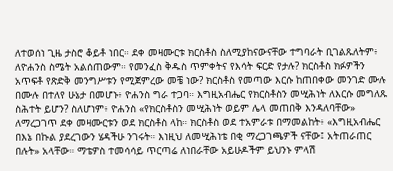ለተወሰነ ጊዜ ታስሮ ቆይቶ ነበር። ደቀ መዛሙርቱ ክርስቶስ ስለሚያከናውናቸው ተግባራት ቢገልጹለትም፥ ለዮሐንስ ስሜት አልሰጠውም። የመንፈስ ቅዱስ ጥምቀትና የእሳት ፍርድ የታሉ? ክርስቶስ ክፉዎችን አጥፍቶ የጽድቅ መንግሥቱን የሚጀምረው መቼ ነው? ክርስቶስ የመጣው እርሱ ከጠበቀው መንገድ ሙሉ በሙሉ በተለየ ሁኔታ በመሆኑ፥ ዮሐንስ ግራ ተጋባ። እግዚአብሔር የክርስቶስን መሢሕነት ለእርሱ መግለጹ ስሕተት ይሆን? ስለሆነም፥ ዮሐንስ «የክርስቶስን መሢሕነት ወይም ሌላ መጠበቅ እንዳለባቸው» ለማረጋገጥ ደቀ መዛሙርቱን ወደ ክርስቶስ ላከ። ክርስቶስ ወደ ተአምራቱ በማመልከት፥ «እግዚአብሔር በእኔ በኩል ያደረገውን ሄዳችሁ ንገሩት። እነዚህ ለመሢሕነቴ በቂ ማረጋገጫዎች ናቸው፤ አትጠራጠር በሉት» አላቸው። ማቴዎስ ተመሳሳይ ጥርጣሬ ለነበራቸው አይሁዶችም ይህንኑ ምላሽ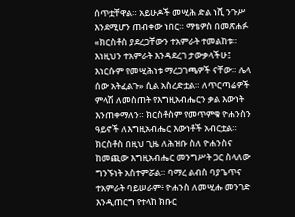ሰጥቷቸዋል። አይሁዶች መሢሕ ድል ነሺ ንጉሥ እንደሚሆን ጠብቀው ነበር። ማቴዎስ በመጽሐፉ «ክርስቶስ ያደረጋቸውን ተአምራት ተመልከቱ። እነዚህን ተአምራት እንዳደረገ ታውቃላችሁ፤ እነርሱም የመሢሕነቱ ማረጋገጫዎች ናቸው። ሌላ ሰው አትፈልጉ» ሲል አስረድቷል። ለጥርጣሬዎች ምላሽ ለመስጠት የእግዚአብሔርን ቃል እውነት እንጠቀማለን። ክርስቶስም የመጥምቁ ዮሐንስን ዓይኖች ለእግዚአብሔር እውነቶች አብርቷል። ክርስቶስ በዚህ ጊዜ ለሕዝቡ ስለ ዮሐንስና ከመጪው እግዚአብሔር መንግሥት ጋር ስላለው ግንኙነት አስተምሯል። ባማረ ልብስ ባያጌጥና ተአምራት ባይሠራም፥ ዮሐንስ ለመሢሑ መንገድ እንዲጠርግ የተላከ ክቡር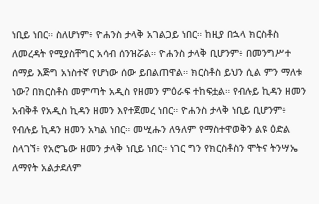ነቢይ ነበር። ስለሆነም፥ ዮሐንስ ታላቅ አገልጋይ ነበር። ከዚያ በኋላ ክርስቶስ ለመረዳት የሚያስቸግር አሳብ ሰንዝሯል። ዮሐንስ ታላቅ ቢሆንም፥ በመንግሥተ ሰማይ እጅግ አነስተኛ የሆነው ሰው ይበልጠዋል። ክርስቶስ ይህን ሲል ምን ማለቱ ነው? በክርስቶስ መምጣት አዲስ የዘመን ምዕራፍ ተከፍቷል። የብሉይ ኪዳን ዘመን አብቅቶ የአዲስ ኪዳን ዘመን እየተጀመረ ነበር። ዮሐንስ ታላቅ ነቢይ ቢሆንም፥ የብሉይ ኪዳን ዘመን አካል ነበር። መሢሑን ለዓለም የማስተዋወቅን ልዩ ዕድል ስላገኘ፥ የአሮጌው ዘመን ታላቅ ነቢይ ነበር። ነገር ግን የክርስቶስን ሞትና ትንሣኤ ለማየት አልታደለም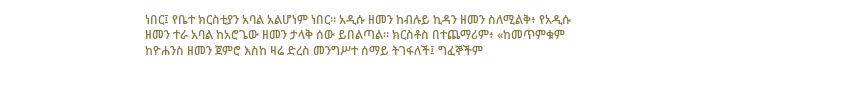ነበር፤ የቤተ ክርስቲያን አባል አልሆነም ነበር። አዲሱ ዘመን ከብሉይ ኪዳን ዘመን ስለሚልቅ፥ የአዲሱ ዘመን ተራ አባል ከአሮጌው ዘመን ታላቅ ሰው ይበልጣል። ክርስቶስ በተጨማሪም፥ «ከመጥምቁም ከዮሐንስ ዘመን ጀምሮ እስከ ዛሬ ድረስ መንግሥተ ሰማይ ትገፋለች፤ ግፈኞችም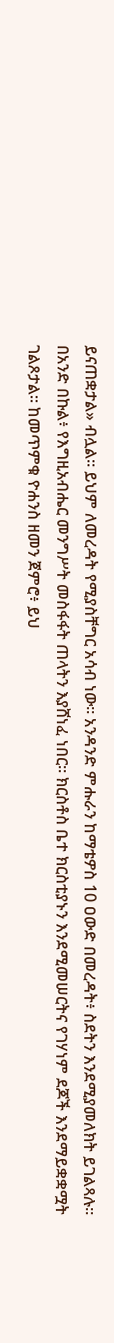ይናጠቋታል» ብሏል። ይህም ለመረዳት የሚያስቸግር አሳብ ነው። አንዳንድ ምሑራን ከማቴዎስ 10 ዐውድ በመረዳት፥ ስደትን እንደሚያመለክት ይገልጻሉ። በአንድ በኩል፥ የእግዚአብሔር መንግሥት መስፋፋት ጠላትን እያሸነፈ ነበር። ክርስቶስ ቤተ ክርስቲያኑን እንደሚመሠርትና የገሃነም ደጆች እንደማይቋቋሟት ገልጾታል። ከመጥምቁ ዮሐንስ ዘመን ጀምሮ፥ ይህ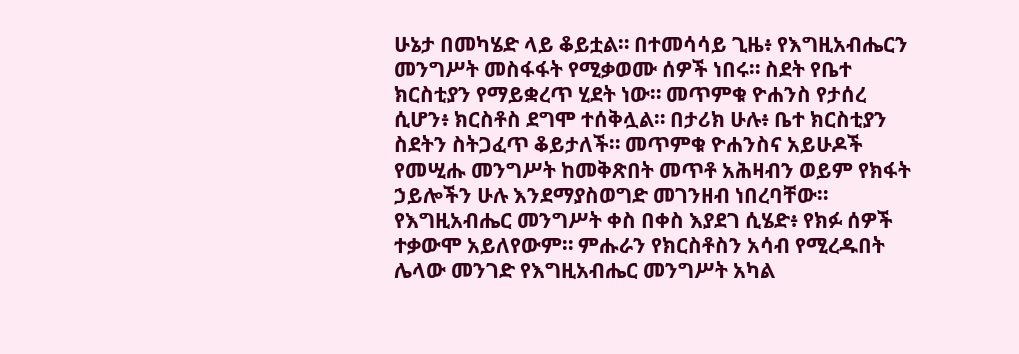ሁኔታ በመካሄድ ላይ ቆይቷል። በተመሳሳይ ጊዜ፥ የእግዚአብሔርን መንግሥት መስፋፋት የሚቃወሙ ሰዎች ነበሩ። ስደት የቤተ ክርስቲያን የማይቋረጥ ሂደት ነው። መጥምቁ ዮሐንስ የታሰረ ሲሆን፥ ክርስቶስ ደግሞ ተሰቅሏል። በታሪክ ሁሉ፥ ቤተ ክርስቲያን ስደትን ስትጋፈጥ ቆይታለች። መጥምቁ ዮሐንስና አይሁዶች የመሢሑ መንግሥት ከመቅጽበት መጥቶ አሕዛብን ወይም የክፋት ኃይሎችን ሁሉ እንደማያስወግድ መገንዘብ ነበረባቸው። የእግዚአብሔር መንግሥት ቀስ በቀስ እያደገ ሲሄድ፥ የክፉ ሰዎች ተቃውሞ አይለየውም። ምሑራን የክርስቶስን አሳብ የሚረዱበት ሌላው መንገድ የእግዚአብሔር መንግሥት አካል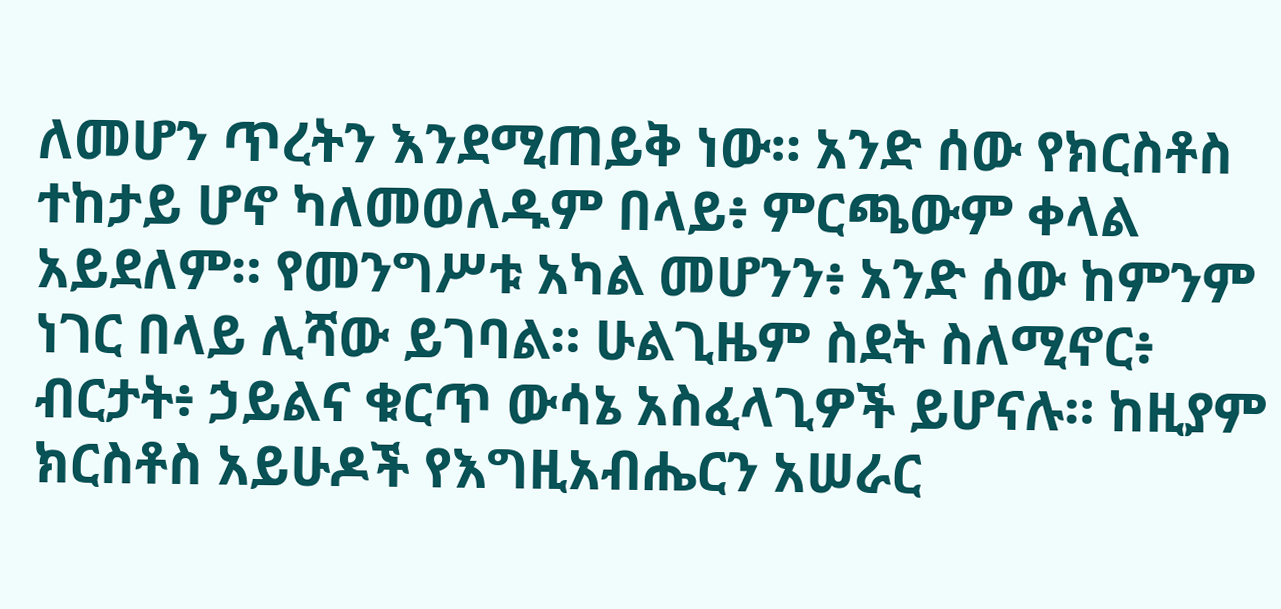ለመሆን ጥረትን እንደሚጠይቅ ነው። አንድ ሰው የክርስቶስ ተከታይ ሆኖ ካለመወለዱም በላይ፥ ምርጫውም ቀላል አይደለም። የመንግሥቱ አካል መሆንን፥ አንድ ሰው ከምንም ነገር በላይ ሊሻው ይገባል። ሁልጊዜም ስደት ስለሚኖር፥ ብርታት፥ ኃይልና ቁርጥ ውሳኔ አስፈላጊዎች ይሆናሉ። ከዚያም ክርስቶስ አይሁዶች የእግዚአብሔርን አሠራር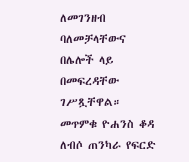ለመገንዘብ ባለመቻላቸውና በሌሎች ላይ በመፍረዳቸው ገሥጿቸዋል። መጥምቁ ዮሐንስ ቆዳ ለብሶ ጠንካራ የፍርድ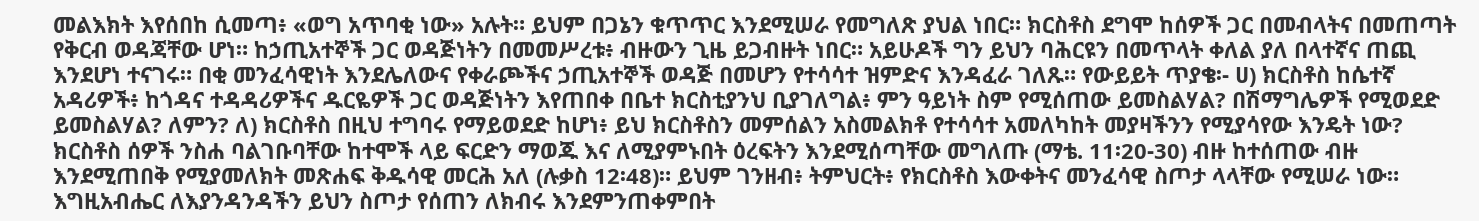መልእክት እየሰበከ ሲመጣ፥ «ወግ አጥባቂ ነው» አሉት። ይህም በጋኔን ቁጥጥር እንደሚሠራ የመግለጽ ያህል ነበር። ክርስቶስ ደግሞ ከሰዎች ጋር በመብላትና በመጠጣት የቅርብ ወዳጃቸው ሆነ። ከኃጢአተኞች ጋር ወዳጅነትን በመመሥረቱ፥ ብዙውን ጊዜ ይጋብዙት ነበር። አይሁዶች ግን ይህን ባሕርዩን በመጥላት ቀለል ያለ በላተኛና ጠጪ እንደሆነ ተናገሩ። በቂ መንፈሳዊነት እንደሌለውና የቀራጮችና ኃጢአተኞች ወዳጅ በመሆን የተሳሳተ ዝምድና እንዳፈራ ገለጹ። የውይይት ጥያቄ፡- ሀ) ክርስቶስ ከሴተኛ አዳሪዎች፥ ከጎዳና ተዳዳሪዎችና ዱርዬዎች ጋር ወዳጅነትን እየጠበቀ በቤተ ክርስቲያንህ ቢያገለግል፥ ምን ዓይነት ስም የሚሰጠው ይመስልሃል? በሽማግሌዎች የሚወደድ ይመስልሃል? ለምን? ለ) ክርስቶስ በዚህ ተግባሩ የማይወደድ ከሆነ፥ ይህ ክርስቶስን መምሰልን አስመልክቶ የተሳሳተ አመለካከት መያዛችንን የሚያሳየው እንዴት ነው? ክርስቶስ ሰዎች ንስሐ ባልገቡባቸው ከተሞች ላይ ፍርድን ማወጁ እና ለሚያምኑበት ዕረፍትን እንደሚሰጣቸው መግለጡ (ማቴ. 11፡20-30) ብዙ ከተሰጠው ብዙ እንደሚጠበቅ የሚያመለክት መጽሐፍ ቅዱሳዊ መርሕ አለ (ሉቃስ 12፡48)። ይህም ገንዘብ፥ ትምህርት፥ የክርስቶስ እውቀትና መንፈሳዊ ስጦታ ላላቸው የሚሠራ ነው። እግዚአብሔር ለእያንዳንዳችን ይህን ስጦታ የሰጠን ለክብሩ እንደምንጠቀምበት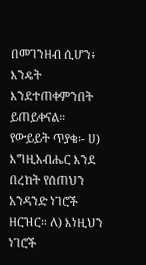በመገንዘብ ሲሆን፥ እንዴት እንደተጠቀምንበት ይጠይቀናል። የውይይት ጥያቄ፡- ሀ) እግዚአብሔር እንደ በረከት የሰጠህን አንዳንድ ነገሮች ዘርዝር። ለ) እነዚህን ነገሮች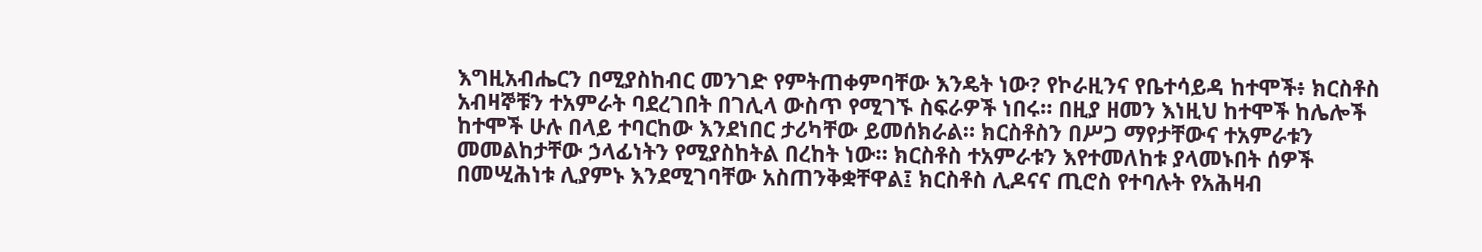እግዚአብሔርን በሚያስከብር መንገድ የምትጠቀምባቸው እንዴት ነው? የኮራዚንና የቤተሳይዳ ከተሞች፥ ክርስቶስ አብዛኞቹን ተአምራት ባደረገበት በገሊላ ውስጥ የሚገኙ ስፍራዎች ነበሩ። በዚያ ዘመን እነዚህ ከተሞች ከሌሎች ከተሞች ሁሉ በላይ ተባርከው እንደነበር ታሪካቸው ይመሰክራል። ክርስቶስን በሥጋ ማየታቸውና ተአምራቱን መመልከታቸው ኃላፊነትን የሚያስከትል በረከት ነው። ክርስቶስ ተአምራቱን እየተመለከቱ ያላመኑበት ሰዎች በመሢሕነቱ ሊያምኑ እንደሚገባቸው አስጠንቅቋቸዋል፤ ክርስቶስ ሊዶናና ጢሮስ የተባሉት የአሕዛብ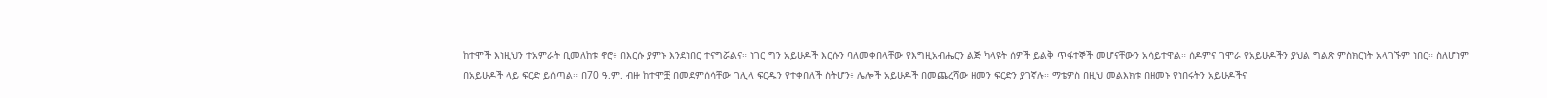ከተሞች እነዚህን ተአምራት ቢመለከቱ ኖሮ፥ በእርሱ ያምኑ እንደነበር ተናግሯልና። ነገር ግን አይሁዶች እርሱን ባለመቀበላቸው የእግዚአብሔርን ልጅ ካላዩት ሰዎች ይልቅ ጥፋተኞች መሆናቸውን አሳይተዋል። ሰዶምና ገሞራ የአይሁዶችን ያህል ግልጽ ምስክርነት አላገኙም ነበር። ስለሆነም በአይሁዶች ላይ ፍርድ ይሰጣል። በ70 ዓ.ም. ብዙ ከተሞቿ በመደምሰሳቸው ገሊላ ፍርዱን የተቀበለች ስትሆን፥ ሌሎች አይሁዶች በመጨረሻው ዘመን ፍርድን ያገኛሉ። ማቴዎስ በዚህ መልእክቱ በዘመኑ የነበሩትን አይሁዶችና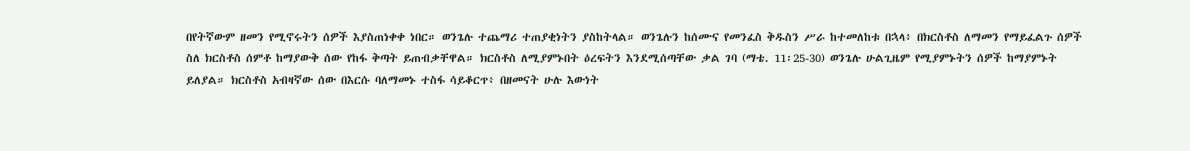በየትኛውም ዘመን የሚኖሩትን ሰዎች እያስጠነቀቀ ነበር። ወንጌሉ ተጨማሪ ተጠያቂነትን ያስከትላል። ወንጌሉን ከሰሙና የመንፈስ ቅዱስን ሥራ ከተመለከቱ በኋላ፥ በክርስቶስ ለማመን የማይፈልጉ ሰዎች ስለ ክርስቶስ ሰምቶ ከማያውቅ ሰው የከፋ ቅጣት ይጠብቃቸዋል። ክርስቶስ ለሚያምኑበት ዕረፍትን እንደሚሰጣቸው ቃል ገባ (ማቴ. 11፡25-30) ወንጌሉ ሁልጊዜም የሚያምኑትን ሰዎች ከማያምኑት ይለያል። ክርስቶስ አብዛኛው ሰው በእርሱ ባለማመኑ ተስፋ ሳይቆርጥ፥ በዘመናት ሁሉ እውነት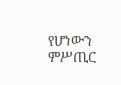የሆነውን ምሥጢር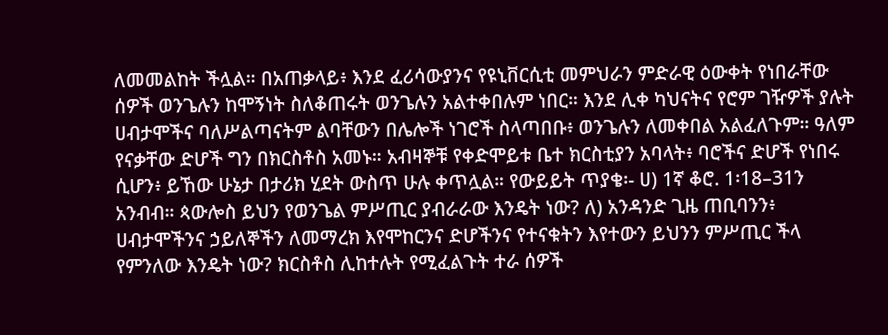ለመመልከት ችሏል። በአጠቃላይ፥ እንደ ፈሪሳውያንና የዩኒቨርሲቲ መምህራን ምድራዊ ዕውቀት የነበራቸው ሰዎች ወንጌሉን ከሞኝነት ስለቆጠሩት ወንጌሉን አልተቀበሉም ነበር። እንደ ሊቀ ካህናትና የሮም ገዥዎች ያሉት ሀብታሞችና ባለሥልጣናትም ልባቸውን በሌሎች ነገሮች ስላጣበቡ፥ ወንጌሉን ለመቀበል አልፈለጉም። ዓለም የናቃቸው ድሆች ግን በክርስቶስ አመኑ። አብዛኞቹ የቀድሞይቱ ቤተ ክርስቲያን አባላት፥ ባሮችና ድሆች የነበሩ ሲሆን፥ ይኸው ሁኔታ በታሪክ ሂደት ውስጥ ሁሉ ቀጥሏል። የውይይት ጥያቄ፡- ሀ) 1ኛ ቆሮ. 1፡18–31ን አንብብ። ጳውሎስ ይህን የወንጌል ምሥጢር ያብራራው እንዴት ነው? ለ) አንዳንድ ጊዜ ጠቢባንን፥ ሀብታሞችንና ኃይለኞችን ለመማረክ እየሞከርንና ድሆችንና የተናቁትን እየተውን ይህንን ምሥጢር ችላ የምንለው እንዴት ነው? ክርስቶስ ሊከተሉት የሚፈልጉት ተራ ሰዎች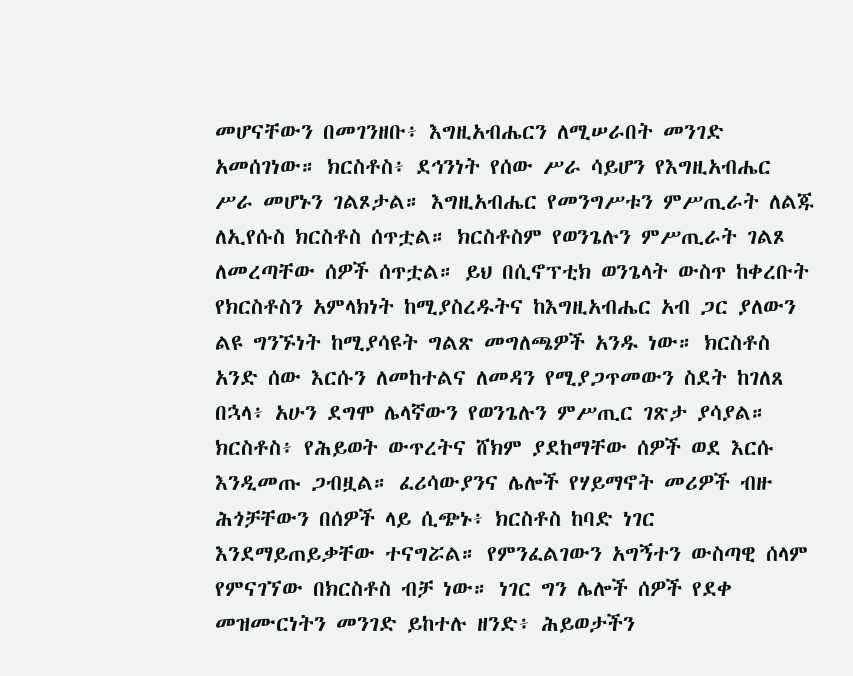መሆናቸውን በመገንዘቡ፥ እግዚአብሔርን ለሚሠራበት መንገድ አመሰገነው። ክርስቶስ፥ ደኅንነት የሰው ሥራ ሳይሆን የእግዚአብሔር ሥራ መሆኑን ገልጾታል። እግዚአብሔር የመንግሥቱን ምሥጢራት ለልጁ ለኢየሱስ ክርስቶስ ሰጥቷል። ክርስቶስም የወንጌሉን ምሥጢራት ገልጾ ለመረጣቸው ሰዎች ሰጥቷል። ይህ በሲኖፕቲክ ወንጌላት ውስጥ ከቀረቡት የክርስቶስን አምላክነት ከሚያስረዱትና ከእግዚአብሔር አብ ጋር ያለውን ልዩ ግንኙነት ከሚያሳዩት ግልጽ መግለጫዎች አንዱ ነው። ክርስቶስ አንድ ሰው እርሱን ለመከተልና ለመዳን የሚያጋጥመውን ስደት ከገለጸ በኋላ፥ አሁን ደግሞ ሌላኛውን የወንጌሉን ምሥጢር ገጽታ ያሳያል። ክርስቶስ፥ የሕይወት ውጥረትና ሸክም ያደከማቸው ሰዎች ወደ እርሱ እንዲመጡ ጋብዟል። ፈሪሳውያንና ሌሎች የሃይማኖት መሪዎች ብዙ ሕጎቻቸውን በሰዎች ላይ ሲጭኑ፥ ክርስቶስ ከባድ ነገር እንደማይጠይቃቸው ተናግሯል። የምንፈልገውን አግኝተን ውስጣዊ ሰላም የምናገኘው በክርስቶስ ብቻ ነው። ነገር ግን ሌሎች ሰዎች የደቀ መዝሙርነትን መንገድ ይከተሉ ዘንድ፥ ሕይወታችን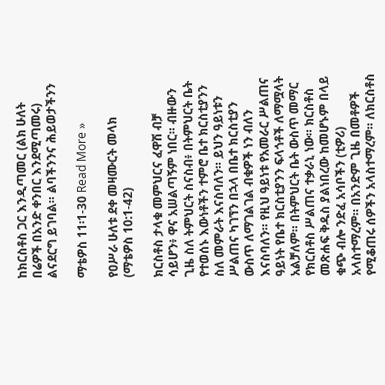ከክርስቶስ ጋር እንዲጣመር (ልክ ሁለት በሬዎች በአንድ ቀንበር እንደሚጣመሩ) ልናደርግ ይገባል። ልባችንንና ሕይወታችንን

ማቴዎስ 11፡1-30 Read More »

የዐሥራ ሁለቱ ደቀ መዛሙርት መላክ (ማቴዎስ 10:1-42)

ክርስቶስ ታላቁ መምህርና ፈዋሽ ብቻ ሳይሆን፥ ዋና አሠልጣኝም ነበር። ብዙውን ጊዜ ስለ ትምህርት ስናስብ፥ በትምህርት ቤት የተወሰኑ እውነቶችን ተምሮ ቤተ ክርስቲያንን ስለ መምራት እናስባለን። ይህን ዓይነቱን ሥልጠና ካገኘን በኋላ በቤተ ክርስቲያን ውስጥ ለማገልገል ብቁዎች ነን ብለን እናስባለን። የዚህ ዓይነቱ የአመራር ሥልጠና ዓይነት የቤተ ክርስቲያንን ፍላጎቶች ለማሟላት አልቻለም። በትምህርት ቤት ውስጥ መማር የክርስቶስ ሥልጠና ተቃራኒ ነው። ክርስቶስ መጽሐፍ ቅዱስ ያልነበረው ከመሆኑም በላይ ቁጭ ብሎ ንድፈ አሳቦችን (ቲዎሪ) አላስተማረም። በአንድም ጊዜ በመቶዎች የሚቆጠሩ ሰዎችን አላስተማረም። ለክርስቶስ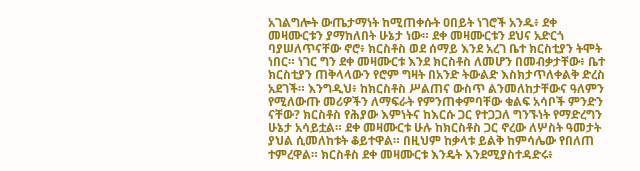አገልግሎት ውጤታማነት ከሚጠቀሱት ዐበይት ነገሮች አንዱ፥ ደቀ መዛሙርቱን ያማከለበት ሁኔታ ነው። ደቀ መዛሙርቱን ደህና አድርጎ ባያሠለጥናቸው ኖሮ፥ ክርስቶስ ወደ ሰማይ እንደ አረገ ቤተ ክርስቲያን ትሞት ነበር። ነገር ግን ደቀ መዛሙርቱ እንደ ክርስቶስ ለመሆን በመብቃታቸው፥ ቤተ ክርስቲያን ጠቅላላውን የሮም ግዛት በአንድ ትውልድ እስክታጥለቀልቅ ድረስ አደገች። እንግዲህ፥ ከክርስቶስ ሥልጠና ውስጥ ልንመለከታቸውና ዓለምን የሚለውጡ መሪዎችን ለማፍራት የምንጠቀምባቸው ቁልፍ አሳቦች ምንድን ናቸው? ክርስቶስ የሕያው እምነትና ከእርሱ ጋር የተጋጋለ ግንኙነት የማድረግን ሁኔታ አሳይቷል። ደቀ መዛሙርቱ ሁሉ ከክርስቶስ ጋር ኖረው ለሦስት ዓመታት ያህል ሲመለከቱት ቆይተዋል። በዚህም ከቃላቱ ይልቅ ከምሳሌው የበለጠ ተምረዋል። ክርስቶስ ደቀ መዛሙርቱ እንዴት እንደሚያስተዳድሩ፥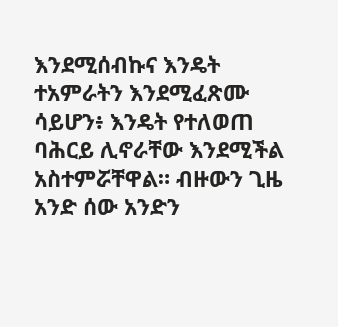እንደሚሰብኩና እንዴት ተአምራትን እንደሚፈጽሙ ሳይሆን፥ እንዴት የተለወጠ ባሕርይ ሊኖራቸው እንደሚችል አስተምሯቸዋል። ብዙውን ጊዜ አንድ ሰው አንድን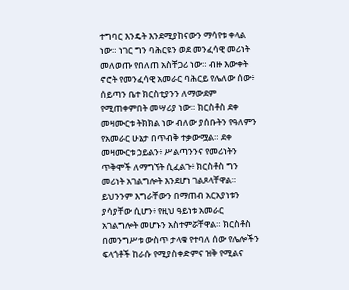ተግባር እንዴት እንደሚያከናውን ማሳየቱ ቀላል ነው። ነገር ግን ባሕርዩን ወደ መንፈሳዊ መሪነት መለወጡ የበለጠ አስቸጋሪ ነው። ብዙ እውቀት ኖሮት የመንፈሳዊ አመራር ባሕርይ የሌለው ሰው፥ ሰይጣን ቤተ ክርስቲያንን ለማውደም የሚጠቀምበት መሣሪያ ነው። ክርስቶስ ደቀ መዛሙርቱ ትክክል ነው ብለው ያሰቡትን የዓለምን የአመራር ሁኔታ በጥብቅ ተቃውሟል። ደቀ መዛሙርቱ ኃይልን፥ ሥልጣንንና የመሪነትን ጥቅሞች ለማግኘት ሲፈልጉ፥ ክርስቶስ ግን መሪነት አገልግሎት እንደሆነ ገልጾላቸዋል። ይህንንም እግራቸውን በማጠብ አርአያነቱን ያሳያቸው ሲሆን፥ የዚህ ዓይነቱ አመራር አገልግሎት መሆኑን አስተምሯቸዋል። ክርስቶስ በመንግሥቱ ውስጥ ታላቁ የተባለ ሰው የሌሎችን ፍላጎቶች ከራሱ የሚያስቀድምና ዝቅ የሚልና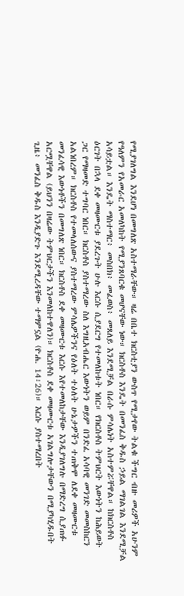የሚያገለግል እንደሆነ በመግለጽ አስተማራቸው። ዛሬ በቤተ ክርስቲያን ውስጥ የሚታየው ትልቁ ችግር ብዙ መሪዎች አሁንም የዓለምን የአመራር አመለካከት የሚያንጸባርቁ መሆናቸው ነው። ክርስቶስ እንዴት በመንፈስ ቅዱስ ኃይል ማገልገል እንደሚቻል አሳይቷል። እንዴት ማስተማር፥ መስበክ፥ መፈወስ፥ መጸለይ እንደሚቻል በራሱ ምሳሌነት አስተምሯቸዋል። ከክርስቶስ ዕርገት በኋላ ደቀ መዛሙርቱ ያደረጉት ሁሉ እርሱ ሲያደርግ የተመለከቱት ነበር። የክርስቶስ ትምህርት እውነትን ከሕይወት ጋር የማዛመድ ተግባር ነበር። ክርስቶስ ያስተማረው ስለ እግዚአብሔር እውነትን ወይም በንድፈ አሳባዊ መንገድ መመስከርን አልነበረም። ክርስቶስ የተመላለሰውና ያስተማረው ምሳሌዎችንና የዕለት ተዕለት ሁኔታዎችን ተጠቅሞ ለደቀ መዛሙርቱ መንፈሳዊ እውነቶችን በመግለጽ ነበር። ክርስቶስ ደቀ መዛሙርቱ እርሱ እየተመለከታቸው እንዲያገለግሉ በማድረግ ሲያጠፉ አርሟቸዋል (ይህንን በዛሬው ትምህርታችን እንመለከተዋለን)። ክርስቶስ ደቀ መዛሙርቱ አገልግሎታቸውን በሚያካሂዱበት ጊዜ፥ መንፈስ ቅዱስ እንዲያድጉ እንደሚረዳቸው ተማምኗል (ዮሐ. 14፡26)። እርሱ ያስተማረበት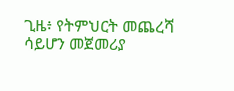ጊዜ፥ የትምህርት መጨረሻ ሳይሆን መጀመሪያ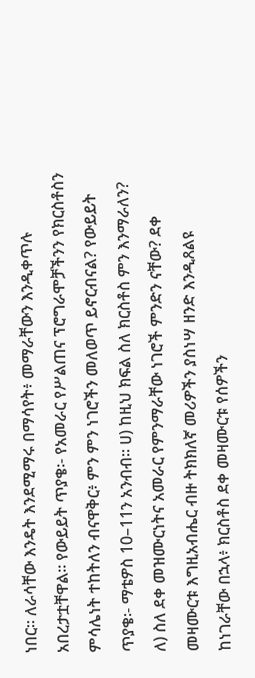ነበር። ለራሳቸው እንዴት እንደሚማሩ በማሳየት፥ መማራቸውን እንዲቀጥሉ አበረታቷቸዋል። የውይይት ጥያቄ፡- የአመራር የሥልጠና ፕሮግራሞቻችንን የክርስቶስን ምሳሌነት ተከትለን ብናዋቅር፥ ምን ምን ነገሮችን መለወጥ ይኖርብናል? የውይይት ጥያቄ፡- ማቴዎስ 10–11ን አንብብ። ሀ) ከዚህ ክፍል ስለ ክርስቶስ ምን እንማራለን? ለ) ስለ ደቀ መዝሙርነትና አመራር የምንማራቸው ነገሮች ምንድን ናቸው? ደቀ መዛሙርቱ እግዚአብሔር ብዙ ትክክለኛ መሪዎችን ያስነሣ ዘንድ እንዲጸልዩ ከነገራቸው በኋላ፥ ክርስቶስ ደቀ መዛሙርቱ የሰዎችን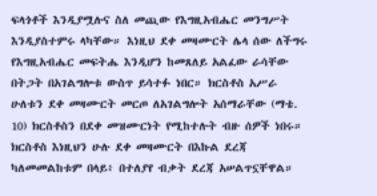ፍላጎቶች እንዲያሟሉና ስለ መጪው የእግዚአብሔር መንግሥት እንዲያስተምሩ ላካቸው። እነዚህ ደቀ መዛሙርት ሌላ ሰው ለችግሩ የእግዚአብሔር መፍትሔ እንዲሆን ከመጸለይ አልፈው ራሳቸው በትጋት በአገልግሎቱ ውስጥ ይሳተፉ ነበር። ክርስቶስ አሥራ ሁለቱን ደቀ መዛሙርት መርጦ ለአገልግሎት አሰማራቸው (ማቴ. 10) ክርስቶስን በደቀ መዝሙርነት የሚከተሉት ብዙ ሰዎች ነበሩ። ክርስቶስ እነዚህን ሁሉ ደቀ መዛሙርት በእኩል ደረጃ ካለመመልከቱም በላይ፥ በተለያየ ብቃት ደረጃ አሠልጥኗቸዋል።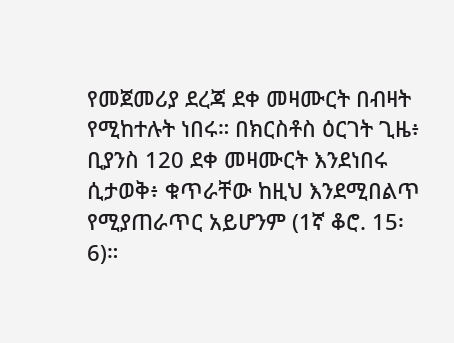የመጀመሪያ ደረጃ ደቀ መዛሙርት በብዛት የሚከተሉት ነበሩ። በክርስቶስ ዕርገት ጊዜ፥ ቢያንስ 120 ደቀ መዛሙርት እንደነበሩ ሲታወቅ፥ ቁጥራቸው ከዚህ እንደሚበልጥ የሚያጠራጥር አይሆንም (1ኛ ቆሮ. 15፡6)።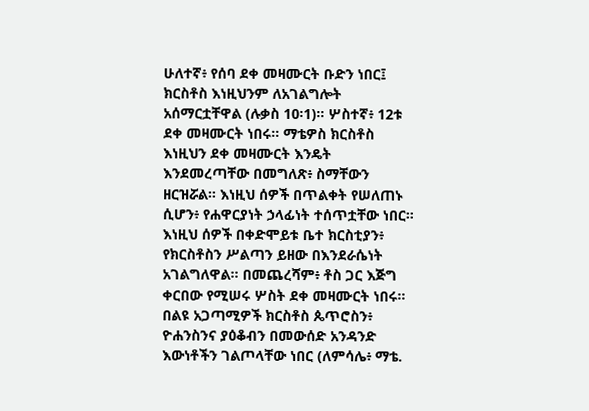ሁለተኛ፥ የሰባ ደቀ መዛሙርት ቡድን ነበር፤ ክርስቶስ እነዚህንም ለአገልግሎት አሰማርቷቸዋል (ሉቃስ 10፡1)። ሦስተኛ፥ 12ቱ ደቀ መዛሙርት ነበሩ። ማቴዎስ ክርስቶስ እነዚህን ደቀ መዛሙርት እንዴት እንደመረጣቸው በመግለጽ፥ ስማቸውን ዘርዝሯል። እነዚህ ሰዎች በጥልቀት የሠለጠኑ ሲሆን፥ የሐዋርያነት ኃላፊነት ተሰጥቷቸው ነበር። እነዚህ ሰዎች በቀድሞይቱ ቤተ ክርስቲያን፥ የክርስቶስን ሥልጣን ይዘው በእንደራሴነት አገልግለዋል። በመጨረሻም፥ ቶስ ጋር እጅግ ቀርበው የሚሠሩ ሦስት ደቀ መዛሙርት ነበሩ። በልዩ አጋጣሚዎች ክርስቶስ ጴጥሮስን፥ ዮሐንስንና ያዕቆብን በመውሰድ አንዳንድ እውነቶችን ገልጦላቸው ነበር (ለምሳሌ፥ ማቴ.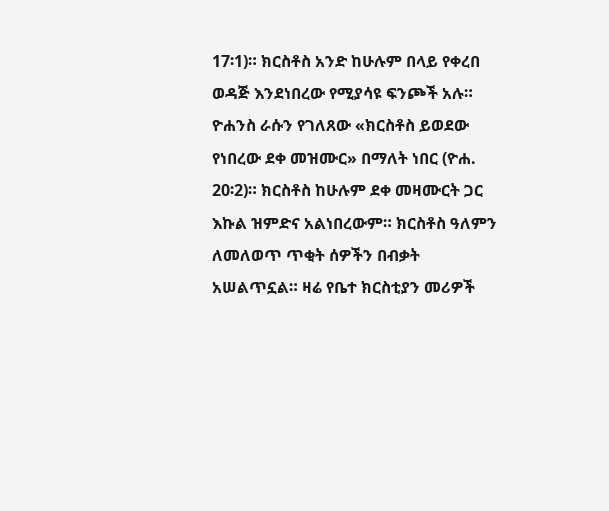17፡1)። ክርስቶስ አንድ ከሁሉም በላይ የቀረበ ወዳጅ እንደነበረው የሚያሳዩ ፍንጮች አሉ። ዮሐንስ ራሱን የገለጸው «ክርስቶስ ይወደው የነበረው ደቀ መዝሙር» በማለት ነበር (ዮሐ. 20፡2)። ክርስቶስ ከሁሉም ደቀ መዛሙርት ጋር እኩል ዝምድና አልነበረውም። ክርስቶስ ዓለምን ለመለወጥ ጥቂት ሰዎችን በብቃት አሠልጥኗል። ዛሬ የቤተ ክርስቲያን መሪዎች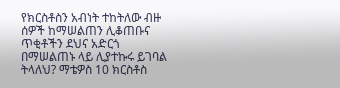የክርስቶስን አብነት ተከትለው ብዙ ሰዎች ከማሠልጠን ሊቆጠቡና ጥቂቶችን ደህና አድርጎ በማሠልጠኑ ላይ ሊያተኩሩ ይገባል ትላለህ? ማቴዎስ 10 ክርስቶስ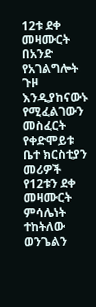12ቱ ደቀ መዛሙርት በአንድ የአገልግሎት ጉዞ እንዲያከናውኑ የሚፈልገውን መስፈርት የቀድሞይቱ ቤተ ክርስቲያን መሪዎች የ12ቱን ደቀ መዛሙርት ምሳሌነት ተከትለው ወንጌልን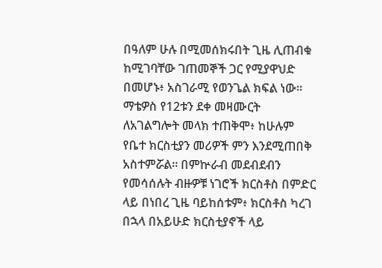በዓለም ሁሉ በሚመሰክሩበት ጊዜ ሊጠብቁ ከሚገባቸው ገጠመኞች ጋር የሚያዋህድ በመሆኑ፥ አስገራሚ የወንጌል ክፍል ነው። ማቴዎስ የ12ቱን ደቀ መዛሙርት ለአገልግሎት መላክ ተጠቅሞ፥ ከሁሉም የቤተ ክርስቲያን መሪዎች ምን እንደሚጠበቅ አስተምሯል። በምኵራብ መደብደብን የመሳሰሉት ብዙዎቹ ነገሮች ክርስቶስ በምድር ላይ በነበረ ጊዜ ባይከሰቱም፥ ክርስቶስ ካረገ በኋላ በአይሁድ ክርስቲያኖች ላይ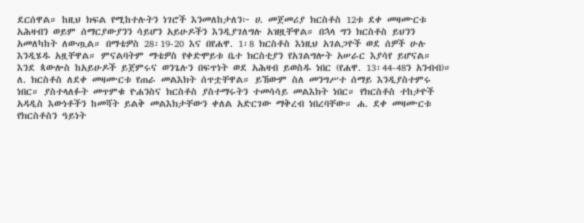ደርሰዋል። ከዚህ ክፍል የሚከተሉትን ነገሮች እንመለከታለን፦ ሀ. መጀመሪያ ክርስቶስ 12ቱ ደቀ መዛሙርቱ አሕዛብን ወይም ሰማርያውያንን ሳይሆን አይሁዶችን እንዲያገለግሉ አዝዟቸዋል። በኋላ ግን ክርስቶስ ይህንን አመለካከት ለውጧል። በማቴዎስ 28፡19-20 እና በየሐዋ. 1፡8 ክርስቶስ እነዚህ አገልጋዮች ወደ ሰዎች ሁሉ እንዲሄዱ አዟቸዋል። ምናልባትም ማቴዎስ የቀድሞይቱ ቤተ ክርስቲያን የአገልግሎት አሠራር እያሳየ ይሆናል። እንደ ጳውሎስ ከአይሁዶች ይጀምሩና ወንጌሉን በፍጥነት ወደ አሕዛብ ይወስዱ ነበር (የሐዋ. 13፡44-48ን አንብብ)። ለ. ክርስቶስ ለደቀ መዛሙርቱ የጠራ መልእክት ሰጥቷቸዋል። ይኸውም ስለ መንግሥተ ሰማይ እንዲያስተምሩ ነበር። ያስተላለፉት መጥምቁ ዮሐንስና ክርስቶስ ያስተማሩትን ተመሳሳይ መልእክት ነበር። የክርስቶስ ተከታዮች አዳዲስ እውነቶችን ከመሻት ይልቅ መልእክታቸውን ቀለል አድርገው ማቅረብ ነበረባቸው። ሐ. ደቀ መዛሙርቱ የክርስቶስን ዓይነት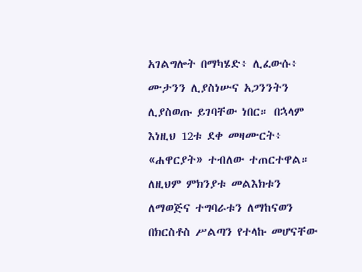አገልግሎት በማካሄድ፥ ሊፈውሱ፥ ሙታንን ሊያስነሡና አጋንንትን ሊያስወጡ ይገባቸው ነበር። በኋላም እነዚህ 12ቱ ደቀ መዛሙርት፥ «ሐዋርያት» ተብለው ተጠርተዋል። ለዚህም ምክንያቱ መልእክቱን ለማወጅና ተግባራቱን ለማከናወን በክርስቶስ ሥልጣን የተላኩ መሆናቸው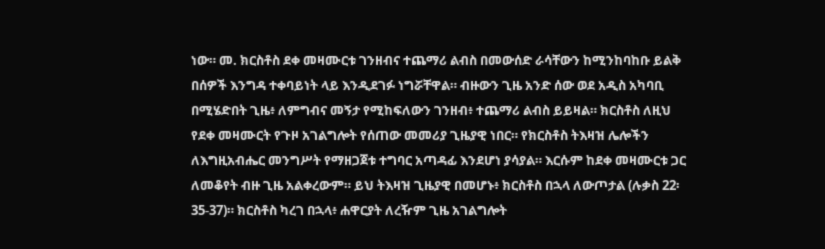ነው። መ. ክርስቶስ ደቀ መዛሙርቱ ገንዘብና ተጨማሪ ልብስ በመውሰድ ራሳቸውን ከሚንከባከቡ ይልቅ በሰዎች እንግዳ ተቀባይነት ላይ እንዲደገፉ ነግሯቸዋል። ብዙውን ጊዜ አንድ ሰው ወደ አዲስ አካባቢ በሚሄድበት ጊዜ፥ ለምግብና መኝታ የሚከፍለውን ገንዘብ፥ ተጨማሪ ልብስ ይይዛል። ክርስቶስ ለዚህ የደቀ መዛሙርት የጉዞ አገልግሎት የሰጠው መመሪያ ጊዜያዊ ነበር። የክርስቶስ ትእዛዝ ሌሎችን ለእግዚአብሔር መንግሥት የማዘጋጀቱ ተግባር አጣዳፊ እንደሆነ ያሳያል። እርሱም ከደቀ መዛሙርቱ ጋር ለመቆየት ብዙ ጊዜ አልቀረውም። ይህ ትእዛዝ ጊዜያዊ በመሆኑ፥ ክርስቶስ በኋላ ለውጦታል (ሉቃስ 22፡35-37)። ክርስቶስ ካረገ በኋላ፥ ሐዋርያት ለረዥም ጊዜ አገልግሎት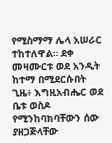የሚስማማ ሌላ አሠራር ተከተለዋል። ደቀ መዛሙርቱ ወደ አንዲት ከተማ በሚደርሱበት ጊዜ፥ እግዚአብሔር ወደ ቤቱ ወስዶ የሚንከባክባቸውን ሰው ያዘጋጅላቸው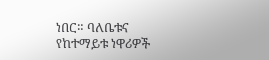ነበር። ባለቤቱና የከተማይቱ ነዋሪዎች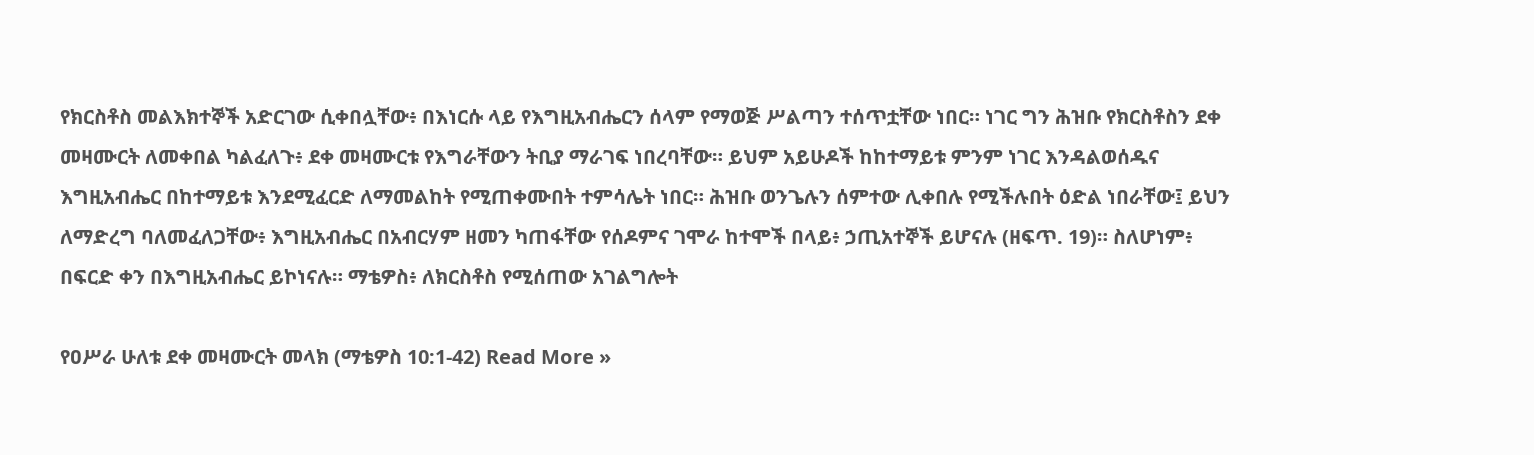የክርስቶስ መልእክተኞች አድርገው ሲቀበሏቸው፥ በእነርሱ ላይ የእግዚአብሔርን ሰላም የማወጅ ሥልጣን ተሰጥቷቸው ነበር። ነገር ግን ሕዝቡ የክርስቶስን ደቀ መዛሙርት ለመቀበል ካልፈለጉ፥ ደቀ መዛሙርቱ የእግራቸውን ትቢያ ማራገፍ ነበረባቸው። ይህም አይሁዶች ከከተማይቱ ምንም ነገር እንዳልወሰዱና እግዚአብሔር በከተማይቱ እንደሚፈርድ ለማመልከት የሚጠቀሙበት ተምሳሌት ነበር። ሕዝቡ ወንጌሉን ሰምተው ሊቀበሉ የሚችሉበት ዕድል ነበራቸው፤ ይህን ለማድረግ ባለመፈለጋቸው፥ እግዚአብሔር በአብርሃም ዘመን ካጠፋቸው የሰዶምና ገሞራ ከተሞች በላይ፥ ኃጢአተኞች ይሆናሉ (ዘፍጥ. 19)። ስለሆነም፥ በፍርድ ቀን በእግዚአብሔር ይኮነናሉ። ማቴዎስ፥ ለክርስቶስ የሚሰጠው አገልግሎት

የዐሥራ ሁለቱ ደቀ መዛሙርት መላክ (ማቴዎስ 10:1-42) Read More »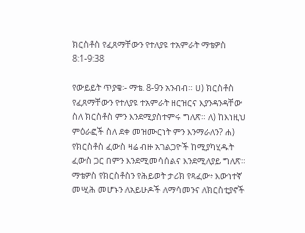ክርስቶስ የፈጸማቸውን የተለያዩ ተአምራት ማቴዎስ 8:1-9:38

የውይይት ጥያቄ፡- ማቴ. 8-9ን አንብብ። ሀ) ክርስቶስ የፈጸማቸውን የተለያዩ ተአምራት ዘርዝርና እያንዳንዳቸው ስለ ክርስቶስ ምን እንደሚያስተምሩ ግለጽ። ለ) ከእነዚህ ምዕራፎች ስለ ደቀ መዝሙርነት ምን እንማራለን? ሐ) የክርስቶስ ፈውስ ዛሬ ብዙ አገልጋዮች ከሚያካሂዱት ፈውስ ጋር በምን እንደሚመሳሰልና እንደሚለያይ ግለጽ። ማቴዎስ የክርስቶስን የሕይወት ታሪክ የጻፈው፥ እውነተኛ መሢሕ መሆኑን ለአይሁዶች ለማሳመንና ለክርስቲያኖች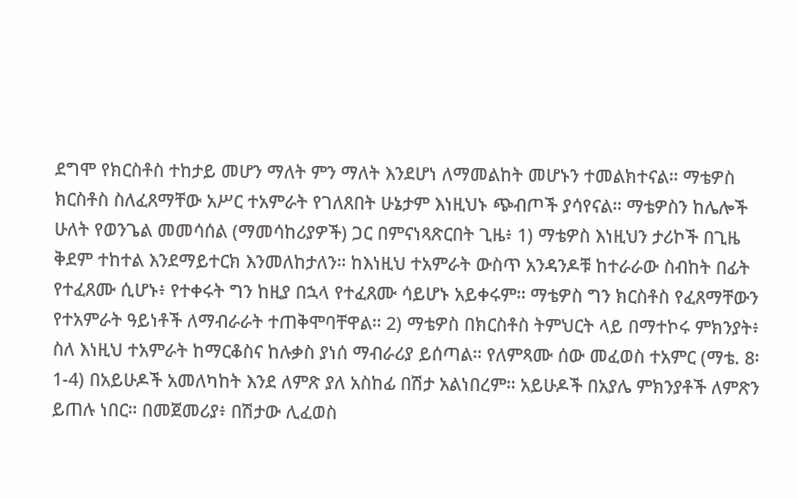ደግሞ የክርስቶስ ተከታይ መሆን ማለት ምን ማለት እንደሆነ ለማመልከት መሆኑን ተመልክተናል። ማቴዎስ ክርስቶስ ስለፈጸማቸው አሥር ተአምራት የገለጸበት ሁኔታም እነዚህኑ ጭብጦች ያሳየናል። ማቴዎስን ከሌሎች ሁለት የወንጌል መመሳሰል (ማመሳከሪያዎች) ጋር በምናነጻጽርበት ጊዜ፥ 1) ማቴዎስ እነዚህን ታሪኮች በጊዜ ቅደም ተከተል እንደማይተርክ እንመለከታለን። ከእነዚህ ተአምራት ውስጥ አንዳንዶቹ ከተራራው ስብከት በፊት የተፈጸሙ ሲሆኑ፥ የተቀሩት ግን ከዚያ በኋላ የተፈጸሙ ሳይሆኑ አይቀሩም። ማቴዎስ ግን ክርስቶስ የፈጸማቸውን የተአምራት ዓይነቶች ለማብራራት ተጠቅሞባቸዋል። 2) ማቴዎስ በክርስቶስ ትምህርት ላይ በማተኮሩ ምክንያት፥ ስለ እነዚህ ተአምራት ከማርቆስና ከሉቃስ ያነሰ ማብራሪያ ይሰጣል። የለምጻሙ ሰው መፈወስ ተአምር (ማቴ. 8፡1-4) በአይሁዶች አመለካከት እንደ ለምጽ ያለ አስከፊ በሽታ አልነበረም። አይሁዶች በአያሌ ምክንያቶች ለምጽን ይጠሉ ነበር። በመጀመሪያ፥ በሽታው ሊፈወስ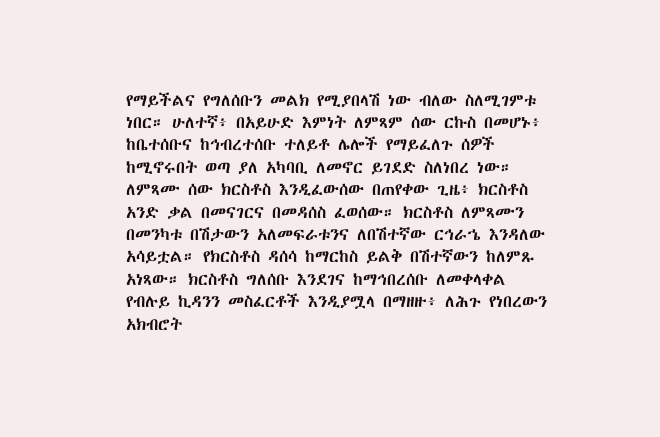የማይችልና የግለሰቡን መልክ የሚያበላሽ ነው ብለው ስለሚገምቱ ነበር። ሁለተኛ፥ በአይሁድ እምነት ለምጻም ሰው ርኩስ በመሆኑ፥ ከቤተሰቡና ከኅብረተሰቡ ተለይቶ ሌሎች የማይፈለጉ ሰዎች ከሚኖሩበት ወጣ ያለ አካባቢ ለመኖር ይገደድ ስለነበረ ነው። ለምጻሙ ሰው ክርስቶስ እንዲፈውሰው በጠየቀው ጊዜ፥ ክርስቶስ አንድ ቃል በመናገርና በመዳሰስ ፈወሰው። ክርስቶስ ለምጻሙን በመንካቱ በሽታውን አለመፍራቱንና ለበሽተኛው ርኅራኄ እንዳለው አሳይቷል። የክርስቶስ ዳሰሳ ከማርከስ ይልቅ በሽተኛውን ከለምጹ አነጻው። ክርስቶስ ግለሰቡ እንደገና ከማኅበረሰቡ ለመቀላቀል የብሉይ ኪዳንን መስፈርቶች እንዲያሟላ በማዘዙ፥ ለሕጉ የነበረውን አክብሮት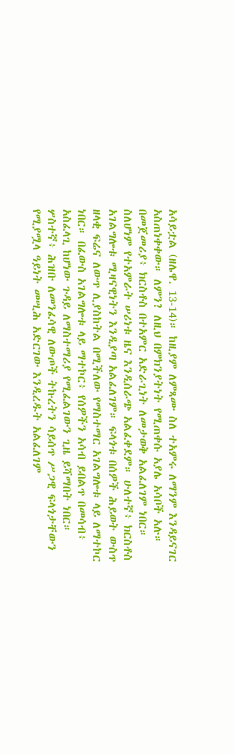አሳይቷል (ዘሌዋ. 13-14)። ከዚያም ለምጻሙ ስለ ተአምሩ ለማንም እንዳይናገር አስጠነቀቀው። ለምን? ለዚህ በምክንያትነት የሚጠቀሱ አያሌ አሳቦች አሉ። በመጀመሪያ፥ ክርስቶስ በተአምር አድራጊነት ለመታወቅ አልፈለገም ነበር። ስለሆነም የተአምራት ሠሪነቱ ዜና እንዲሰራጭ አልፈቀደም። ሁለተኛ፥ ክርስቶስ አገልግሎቱ ሚዛናዊነትን እንዲያጣ አልፈለገም። ፍላጎቱ በሰዎች ሕይወት ውስጥ ዘላቂ ፍሬና ለውጥ ሊያስከትል በሚችለው የማስተማር አገልግሎቱ ላይ ለማተኮር ነበር። በፈውስ አገልግሎቱ ላይ ማተኮር፥ የሰዎችን አሳብ ይበልጥ በመሳብ፥ አስፈላጊ ከሆነው ጉዳይ ለማስተማሪያ የሚፈልገውን ጊዜ ይሻማበት ነበር። ሦስተኛ፥ ሕዝቡ ለመንፈሳዊ ለውጦች ትኩረትን ሳይሰጥ ሥጋዊ ፍላጎታቸውን የሚያሟላ ዓይነት መሢሕ አድርገው እንዲረዱት አልፈለገም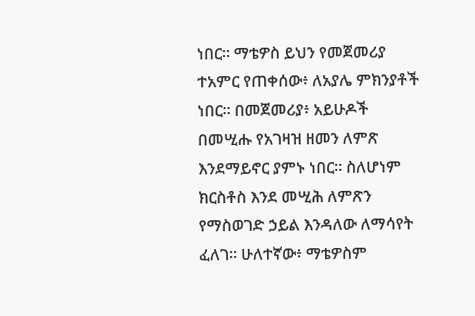ነበር። ማቴዎስ ይህን የመጀመሪያ ተአምር የጠቀሰው፥ ለአያሌ ምክንያቶች ነበር። በመጀመሪያ፥ አይሁዶች በመሢሑ የአገዛዝ ዘመን ለምጽ እንደማይኖር ያምኑ ነበር። ስለሆነም ክርስቶስ እንደ መሢሕ ለምጽን የማስወገድ ኃይል እንዳለው ለማሳየት ፈለገ። ሁለተኛው፥ ማቴዎስም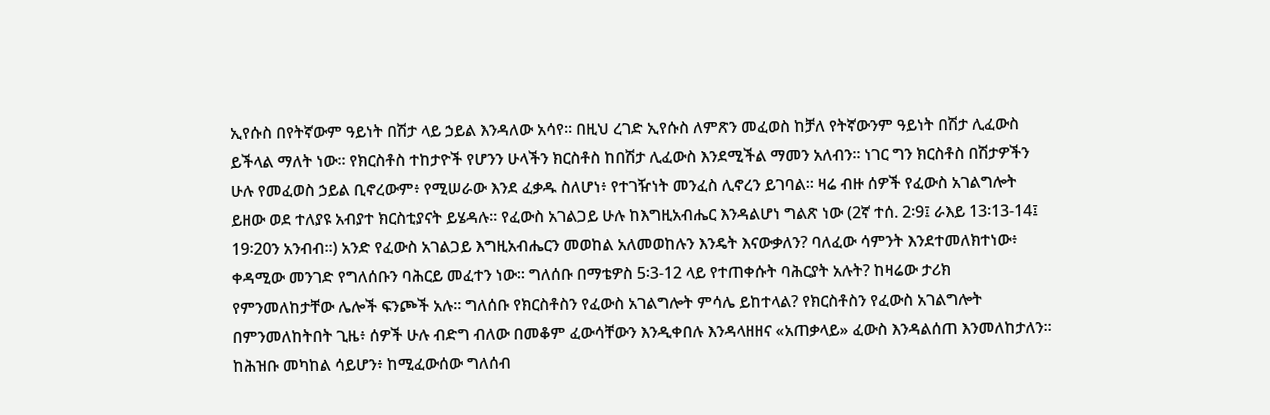ኢየሱስ በየትኛውም ዓይነት በሽታ ላይ ኃይል እንዳለው አሳየ። በዚህ ረገድ ኢየሱስ ለምጽን መፈወስ ከቻለ የትኛውንም ዓይነት በሽታ ሊፈውስ ይችላል ማለት ነው። የክርስቶስ ተከታዮች የሆንን ሁላችን ክርስቶስ ከበሽታ ሊፈውስ እንደሚችል ማመን አለብን። ነገር ግን ክርስቶስ በሽታዎችን ሁሉ የመፈወስ ኃይል ቢኖረውም፥ የሚሠራው እንደ ፈቃዱ ስለሆነ፥ የተገዥነት መንፈስ ሊኖረን ይገባል። ዛሬ ብዙ ሰዎች የፈውስ አገልግሎት ይዘው ወደ ተለያዩ አብያተ ክርስቲያናት ይሄዳሉ። የፈውስ አገልጋይ ሁሉ ከእግዚአብሔር እንዳልሆነ ግልጽ ነው (2ኛ ተሰ. 2፡9፤ ራእይ 13፡13-14፤ 19፡20ን አንብብ።) አንድ የፈውስ አገልጋይ እግዚአብሔርን መወከል አለመወከሉን እንዴት እናውቃለን? ባለፈው ሳምንት እንደተመለክተነው፥ ቀዳሚው መንገድ የግለሰቡን ባሕርይ መፈተን ነው። ግለሰቡ በማቴዎስ 5፡3-12 ላይ የተጠቀሱት ባሕርያት አሉት? ከዛሬው ታሪክ የምንመለከታቸው ሌሎች ፍንጮች አሉ። ግለሰቡ የክርስቶስን የፈውስ አገልግሎት ምሳሌ ይከተላል? የክርስቶስን የፈውስ አገልግሎት በምንመለከትበት ጊዜ፥ ሰዎች ሁሉ ብድግ ብለው በመቆም ፈውሳቸውን እንዲቀበሉ እንዳላዘዘና «አጠቃላይ» ፈውስ እንዳልሰጠ እንመለከታለን። ከሕዝቡ መካከል ሳይሆን፥ ከሚፈውሰው ግለሰብ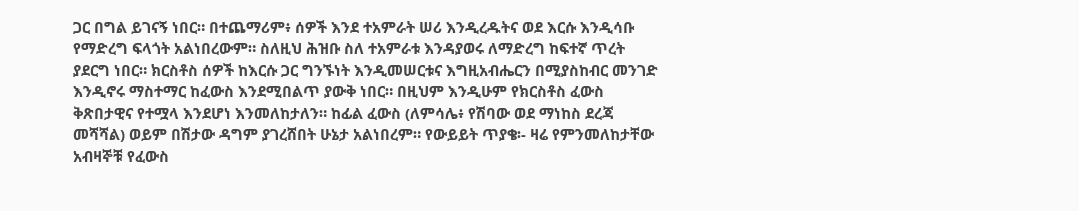ጋር በግል ይገናኝ ነበር። በተጨማሪም፥ ሰዎች እንደ ተአምራት ሠሪ እንዲረዱትና ወደ እርሱ እንዲሳቡ የማድረግ ፍላጎት አልነበረውም። ስለዚህ ሕዝቡ ስለ ተአምራቱ እንዳያወሩ ለማድረግ ከፍተኛ ጥረት ያደርግ ነበር። ክርስቶስ ሰዎች ከእርሱ ጋር ግንኙነት እንዲመሠርቱና እግዚአብሔርን በሚያስከብር መንገድ እንዲኖሩ ማስተማር ከፈውስ እንደሚበልጥ ያውቅ ነበር። በዚህም እንዲሁም የክርስቶስ ፈውስ ቅጽበታዊና የተሟላ እንደሆነ እንመለከታለን። ከፊል ፈውስ (ለምሳሌ፥ የሽባው ወደ ማነከስ ደረጃ መሻሻል) ወይም በሽታው ዳግም ያገረሸበት ሁኔታ አልነበረም። የውይይት ጥያቄ፡- ዛሬ የምንመለከታቸው አብዛኞቹ የፈውስ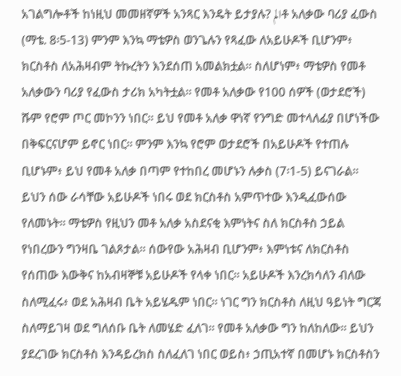አገልግሎቶች ከነዚህ መመዘኛዎች አንጻር እንዴት ይታያሉ? المቶ አለቃው ባሪያ ፈውስ (ማቴ. 8፡5-13) ምንም እንኳ ማቴዎስ ወንጌሉን የጻፈው ለአይሁዶች ቢሆንም፥ ክርስቶስ ለአሕዛብም ትኩረትን እንደሰጠ አመልክቷል። ስለሆነም፥ ማቴዎስ የመቶ አለቃውን ባሪያ የፈውስ ታሪክ አካትቷል። የመቶ አለቃው የ100 ሰዎች (ወታደሮች) ሹም የሮም ጦር መኮንን ነበር። ይህ የመቶ አለቃ ዋነኛ የንግድ መተላለፊያ በሆነችው በቅፍርናሆም ይኖር ነበር። ምንም እንኳ የሮም ወታደሮች በአይሁዶች የተጠሉ ቢሆኑም፥ ይህ የመቶ አለቃ በጣም የተከበረ መሆኑን ሉቃስ (7፡1-5) ይናገራል። ይህን ሰው ራሳቸው አይሁዶች ነበሩ ወደ ክርስቶስ አምጥተው እንዲፈውሰው የለመኑት። ማቴዎስ የዚህን መቶ አለቃ አስደናቂ እምነትና ስለ ክርስቶስ ኃይል የነበረውን ግንዛቤ ገልጾታል። ሰውየው አሕዛብ ቢሆንም፥ እምነቱና ለክርስቶስ የሰጠው እውቅና ከአብዛኞቹ አይሁዶች የላቀ ነበር። አይሁዶች እንረክሳለን ብለው ስለሚፈሩ፥ ወደ አሕዛብ ቤት አይሄዱም ነበር። ነገር ግን ክርስቶስ ለዚህ ዓይነት ግርጃ ስለማይገዛ ወደ ግለሰቡ ቤት ለመሄድ ፈለገ። የመቶ አለቃው ግን ከለከለው። ይህን ያደረገው ክርስቶስ እንዳይረክስ ስለፈለገ ነበር ወይስ፥ ኃጢአተኛ በመሆኑ ክርስቶስን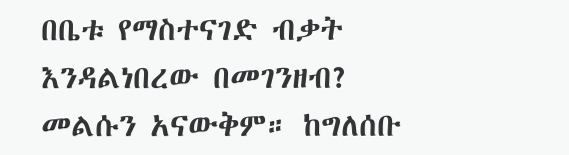በቤቱ የማስተናገድ ብቃት እንዳልነበረው በመገንዘብ? መልሱን አናውቅም። ከግለሰቡ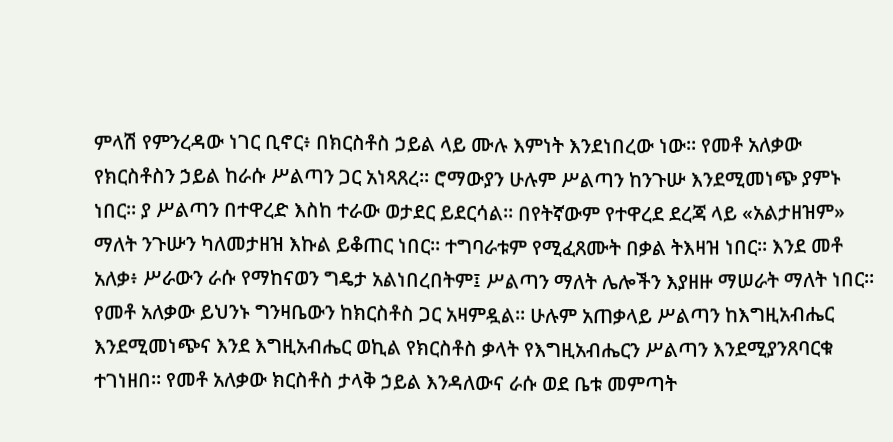ምላሽ የምንረዳው ነገር ቢኖር፥ በክርስቶስ ኃይል ላይ ሙሉ እምነት እንደነበረው ነው። የመቶ አለቃው የክርስቶስን ኃይል ከራሱ ሥልጣን ጋር አነጻጸረ። ሮማውያን ሁሉም ሥልጣን ከንጉሡ እንደሚመነጭ ያምኑ ነበር። ያ ሥልጣን በተዋረድ እስከ ተራው ወታደር ይደርሳል። በየትኛውም የተዋረደ ደረጃ ላይ «አልታዘዝም» ማለት ንጉሡን ካለመታዘዝ እኩል ይቆጠር ነበር። ተግባራቱም የሚፈጸሙት በቃል ትእዛዝ ነበር። እንደ መቶ አለቃ፥ ሥራውን ራሱ የማከናወን ግዴታ አልነበረበትም፤ ሥልጣን ማለት ሌሎችን እያዘዙ ማሠራት ማለት ነበር። የመቶ አለቃው ይህንኑ ግንዛቤውን ከክርስቶስ ጋር አዛምዷል። ሁሉም አጠቃላይ ሥልጣን ከእግዚአብሔር እንደሚመነጭና እንደ እግዚአብሔር ወኪል የክርስቶስ ቃላት የእግዚአብሔርን ሥልጣን እንደሚያንጸባርቁ ተገነዘበ። የመቶ አለቃው ክርስቶስ ታላቅ ኃይል እንዳለውና ራሱ ወደ ቤቱ መምጣት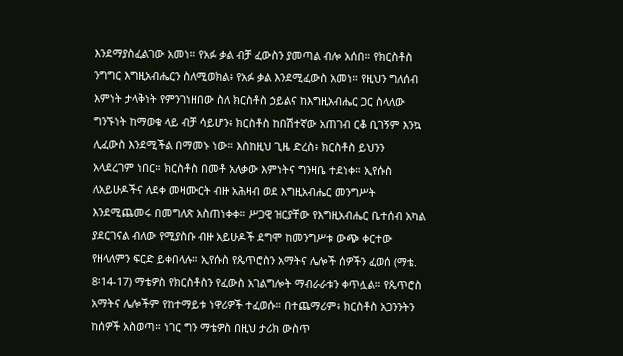እንደማያስፈልገው አመነ። የአፉ ቃል ብቻ ፈውስን ያመጣል ብሎ አሰበ። የክርስቶስ ንግግር እግዚአብሔርን ስለሚወክል፥ የአፉ ቃል እንደሚፈውስ አመነ። የዚህን ግለሰብ እምነት ታላቅነት የምንገነዘበው ስለ ክርስቶስ ኃይልና ከእግዚአብሔር ጋር ስላለው ግንኙነት ከማወቁ ላይ ብቻ ሳይሆን፥ ክርስቶስ ከበሽተኛው አጠገብ ርቆ ቢገኝም እንኳ ሊፈውስ እንደሚችል በማመኑ ነው። እስከዚህ ጊዜ ድረስ፥ ክርስቶስ ይህንን አላደረገም ነበር። ክርስቶስ በመቶ አለቃው እምነትና ግንዛቤ ተደነቀ። ኢየሱስ ለአይሁዶችና ለደቀ መዛሙርት ብዙ አሕዛብ ወደ እግዚአብሔር መንግሥት እንደሚጨመሩ በመግለጽ አስጠነቀቀ። ሥጋዊ ዝርያቸው የእግዚአብሔር ቤተሰብ አካል ያደርገናል ብለው የሚያስቡ ብዙ አይሁዶች ደግሞ ከመንግሥቱ ውጭ ቀርተው የዘላለምን ፍርድ ይቀበላሉ። ኢየሱስ የጴጥሮስን አማትና ሌሎች ሰዎችን ፈወሰ (ማቴ. 8፡14-17) ማቴዎስ የክርስቶስን የፈውስ አገልግሎት ማብራራቱን ቀጥሏል። የጴጥሮስ አማትና ሌሎችም የከተማይቱ ነዋሪዎች ተፈወሱ። በተጨማሪም፥ ክርስቶስ አጋንንትን ከሰዎች አስወጣ። ነገር ግን ማቴዎስ በዚህ ታሪክ ውስጥ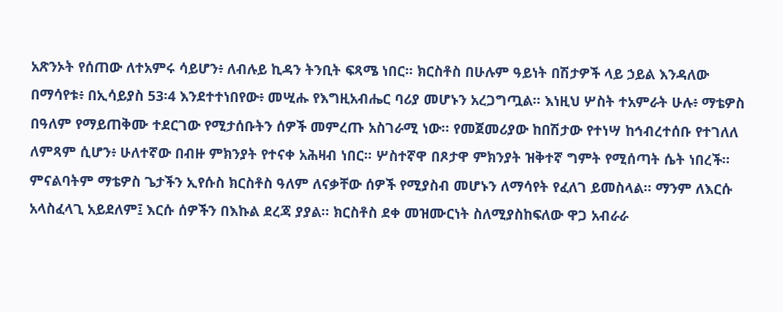አጽንኦት የሰጠው ለተአምሩ ሳይሆን፥ ለብሉይ ኪዳን ትንቢት ፍጻሜ ነበር። ክርስቶስ በሁሉም ዓይነት በሽታዎች ላይ ኃይል እንዳለው በማሳየቱ፥ በኢሳይያስ 53፡4 እንደተተነበየው፥ መሢሑ የእግዚአብሔር ባሪያ መሆኑን አረጋግጧል። እነዚህ ሦስት ተአምራት ሁሉ፥ ማቴዎስ በዓለም የማይጠቅሙ ተደርገው የሚታሰቡትን ሰዎች መምረጡ አስገራሚ ነው። የመጀመሪያው ከበሽታው የተነሣ ከኅብረተሰቡ የተገለለ ለምጻም ሲሆን፥ ሁለተኛው በብዙ ምክንያት የተናቀ አሕዛብ ነበር። ሦስተኛዋ በጾታዋ ምክንያት ዝቅተኛ ግምት የሚሰጣት ሴት ነበረች። ምናልባትም ማቴዎስ ጌታችን ኢየሱስ ክርስቶስ ዓለም ለናቃቸው ሰዎች የሚያስብ መሆኑን ለማሳየት የፈለገ ይመስላል። ማንም ለእርሱ አላስፈላጊ አይደለም፤ እርሱ ሰዎችን በእኩል ደረጃ ያያል። ክርስቶስ ደቀ መዝሙርነት ስለሚያስከፍለው ዋጋ አብራራ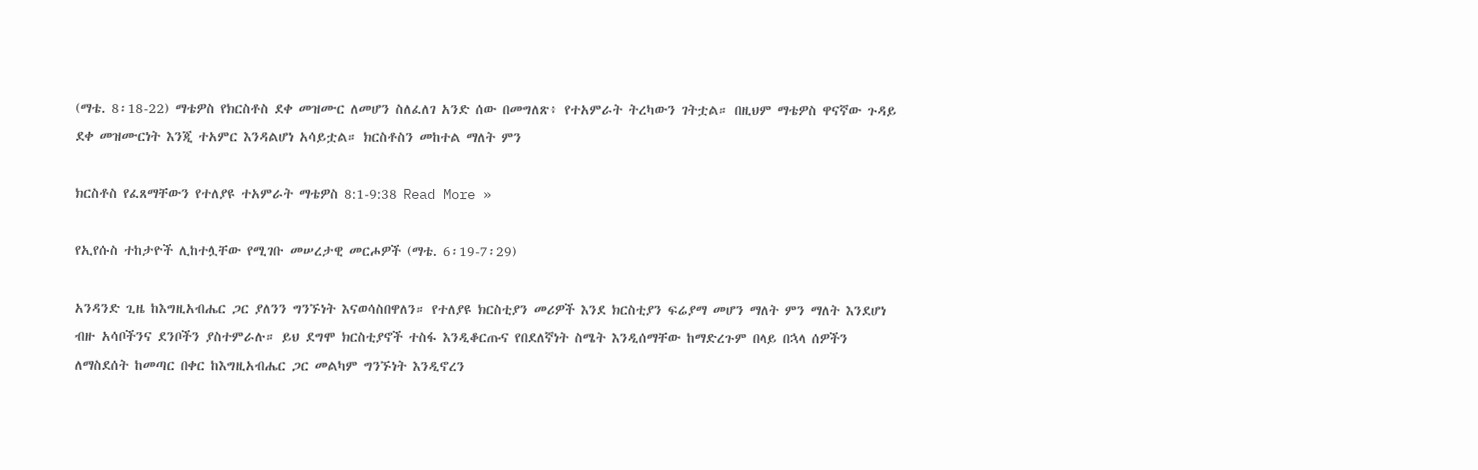(ማቴ. 8፡18-22) ማቴዎስ የክርስቶስ ደቀ መዝሙር ለመሆን ስለፈለገ አንድ ሰው በመግለጽ፥ የተአምራት ትረካውን ገትቷል። በዚህም ማቴዎስ ዋናኛው ጉዳይ ደቀ መዝሙርነት እንጂ ተአምር እንዳልሆነ አሳይቷል። ክርስቶስን መከተል ማለት ምን

ክርስቶስ የፈጸማቸውን የተለያዩ ተአምራት ማቴዎስ 8:1-9:38 Read More »

የኢየሱስ ተከታዮች ሊከተሏቸው የሚገቡ መሠረታዊ መርሖዎች (ማቴ. 6፡19-7፡29)

አንዳንድ ጊዜ ከእግዚአብሔር ጋር ያለንን ግንኙነት እናወሳስበዋለን። የተለያዩ ክርስቲያን መሪዎች እንደ ክርስቲያን ፍሬያማ መሆን ማለት ምን ማለት እንደሆነ ብዙ አሳቦችንና ደንቦችን ያስተምራሉ። ይህ ደግሞ ክርስቲያኖች ተስፋ እንዲቆርጡና የበደለኛነት ስሜት እንዲሰማቸው ከማድረጉም በላይ በኋላ ሰዎችን ለማስደሰት ከመጣር በቀር ከእግዚአብሔር ጋር መልካም ግንኙነት እንዲኖረን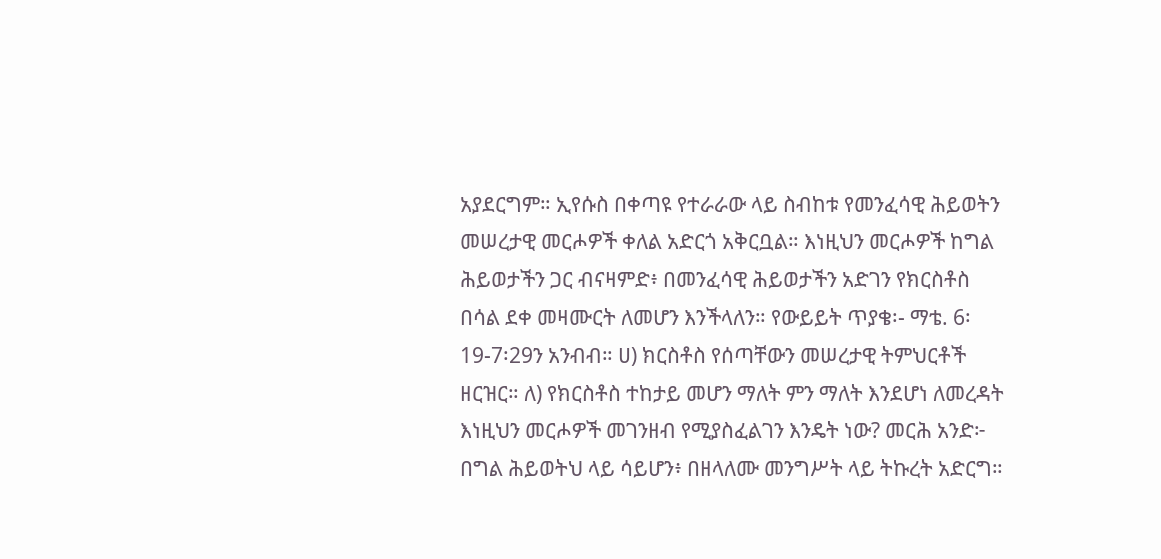አያደርግም። ኢየሱስ በቀጣዩ የተራራው ላይ ስብከቱ የመንፈሳዊ ሕይወትን መሠረታዊ መርሖዎች ቀለል አድርጎ አቅርቧል። እነዚህን መርሖዎች ከግል ሕይወታችን ጋር ብናዛምድ፥ በመንፈሳዊ ሕይወታችን አድገን የክርስቶስ በሳል ደቀ መዛሙርት ለመሆን እንችላለን። የውይይት ጥያቄ፡- ማቴ. 6፡19-7፡29ን አንብብ። ሀ) ክርስቶስ የሰጣቸውን መሠረታዊ ትምህርቶች ዘርዝር። ለ) የክርስቶስ ተከታይ መሆን ማለት ምን ማለት እንደሆነ ለመረዳት እነዚህን መርሖዎች መገንዘብ የሚያስፈልገን እንዴት ነው? መርሕ አንድ፦ በግል ሕይወትህ ላይ ሳይሆን፥ በዘላለሙ መንግሥት ላይ ትኩረት አድርግ።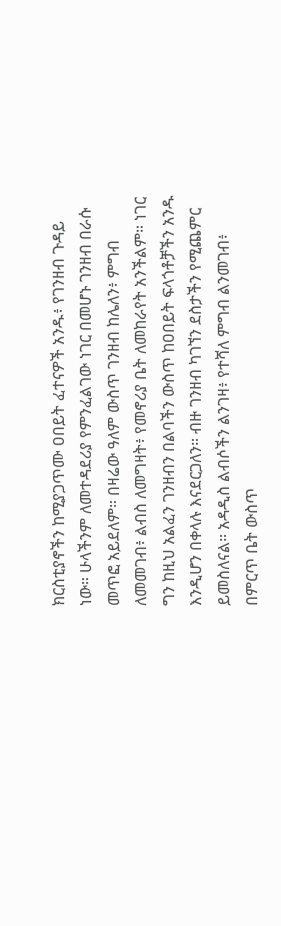ክርስቲያኖችን ከሚያጋጥሙ ዐበይት ፈተናዎች አንዱ፥ የገንዘብ ጉዳይ ነው። ሁላችንም ለመተዳደሪያ የምንፈልገው ነገር በመሆኑ ገንዘብ በራሱ መጥፎ አይደለም። በዛሬው ዓለም ውስጥ ገንዘብ ከሌለን፥ ምግብ ለመመገብ፥ ልብስ ለመግዛት፥ የመኖሪያ ቤት ለመከራየት አንችልም። ነገር ግን ከዚህ አልፈን ገንዘብን በልባችን ውስጥ ከዐበይት ፍላጎቶቻችን አንዱ እንዲሆን በቀላሉ እናደርጋለን። ብዙ ገንዘብ ካገኘን ደስታችን የሚጨምር ይመስለናል። አዳዲስ ልብሶችን ልንገዛ፥ የተሻለ ምግብ ልንመገብ፥ በምርጥ ቤት ውስጥ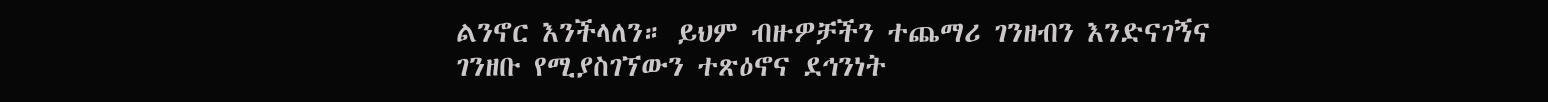ልንኖር እንችላለን። ይህም ብዙዎቻችን ተጨማሪ ገንዘብን እንድናገኝና ገንዘቡ የሚያስገኘውን ተጽዕኖና ደኅንነት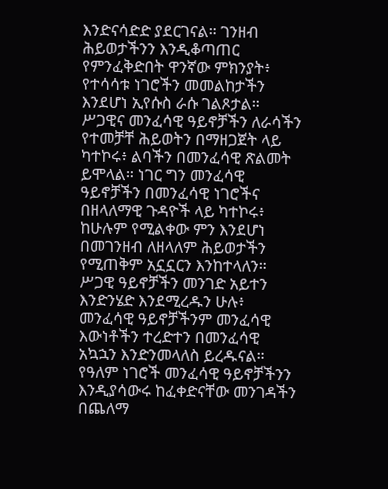እንድናሳድድ ያደርገናል። ገንዘብ ሕይወታችንን እንዲቆጣጠር የምንፈቅድበት ዋንኛው ምክንያት፥ የተሳሳቱ ነገሮችን መመልከታችን እንደሆነ ኢየሱስ ራሱ ገልጾታል። ሥጋዊና መንፈሳዊ ዓይኖቻችን ለራሳችን የተመቻቸ ሕይወትን በማዘጋጀት ላይ ካተኮሩ፥ ልባችን በመንፈሳዊ ጽልመት ይሞላል። ነገር ግን መንፈሳዊ ዓይኖቻችን በመንፈሳዊ ነገሮችና በዘላለማዊ ጉዳዮች ላይ ካተኮሩ፥ ከሁሉም የሚልቀው ምን እንደሆነ በመገንዘብ ለዘላለም ሕይወታችን የሚጠቅም አኗኗርን እንከተላለን። ሥጋዊ ዓይኖቻችን መንገድ አይተን እንድንሄድ እንደሚረዱን ሁሉ፥ መንፈሳዊ ዓይኖቻችንም መንፈሳዊ እውነቶችን ተረድተን በመንፈሳዊ አኳኋን እንድንመላለስ ይረዱናል። የዓለም ነገሮች መንፈሳዊ ዓይኖቻችንን እንዲያሳውሩ ከፈቀድናቸው መንገዳችን በጨለማ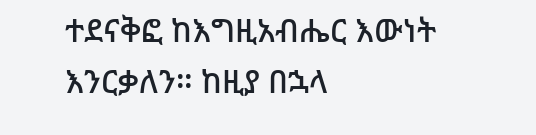ተደናቅፎ ከእግዚአብሔር እውነት እንርቃለን። ከዚያ በኋላ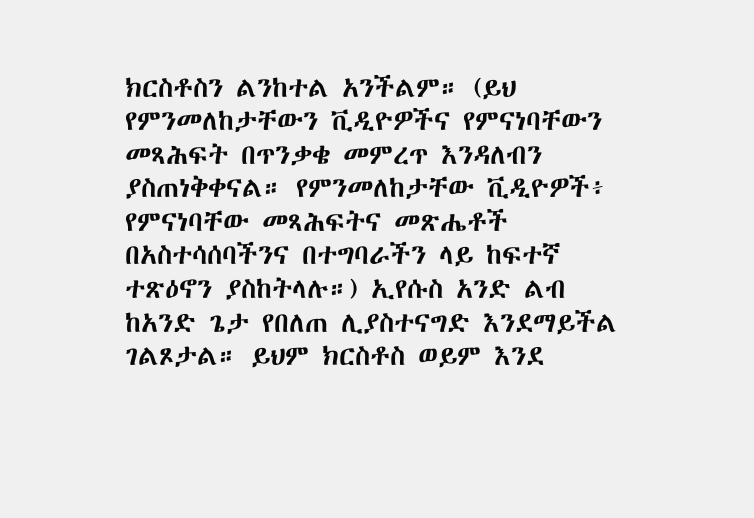ክርስቶስን ልንከተል አንችልም። (ይህ የምንመለከታቸውን ቪዲዮዎችና የምናነባቸውን መጻሕፍት በጥንቃቄ መምረጥ እንዳለብን ያስጠነቅቀናል። የምንመለከታቸው ቪዲዮዎች፥ የምናነባቸው መጻሕፍትና መጽሔቶች በአስተሳሰባችንና በተግባራችን ላይ ከፍተኛ ተጽዕኖን ያስከትላሉ።) ኢየሱስ አንድ ልብ ከአንድ ጌታ የበለጠ ሊያስተናግድ እንደማይችል ገልጾታል። ይህም ክርስቶስ ወይም እንደ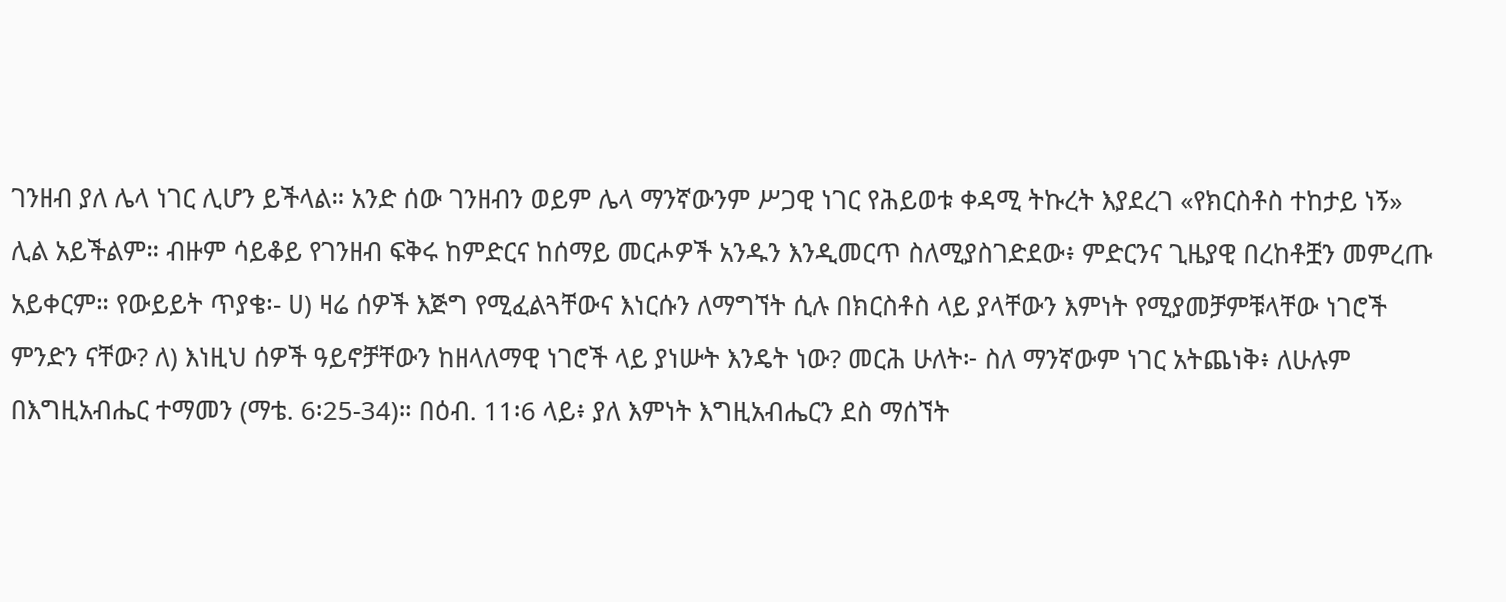ገንዘብ ያለ ሌላ ነገር ሊሆን ይችላል። አንድ ሰው ገንዘብን ወይም ሌላ ማንኛውንም ሥጋዊ ነገር የሕይወቱ ቀዳሚ ትኩረት እያደረገ «የክርስቶስ ተከታይ ነኝ» ሊል አይችልም። ብዙም ሳይቆይ የገንዘብ ፍቅሩ ከምድርና ከሰማይ መርሖዎች አንዱን እንዲመርጥ ስለሚያስገድደው፥ ምድርንና ጊዜያዊ በረከቶቿን መምረጡ አይቀርም። የውይይት ጥያቄ፡- ሀ) ዛሬ ሰዎች እጅግ የሚፈልጓቸውና እነርሱን ለማግኘት ሲሉ በክርስቶስ ላይ ያላቸውን እምነት የሚያመቻምቹላቸው ነገሮች ምንድን ናቸው? ለ) እነዚህ ሰዎች ዓይኖቻቸውን ከዘላለማዊ ነገሮች ላይ ያነሡት እንዴት ነው? መርሕ ሁለት፦ ስለ ማንኛውም ነገር አትጨነቅ፥ ለሁሉም በእግዚአብሔር ተማመን (ማቴ. 6፡25-34)። በዕብ. 11፡6 ላይ፥ ያለ እምነት እግዚአብሔርን ደስ ማሰኘት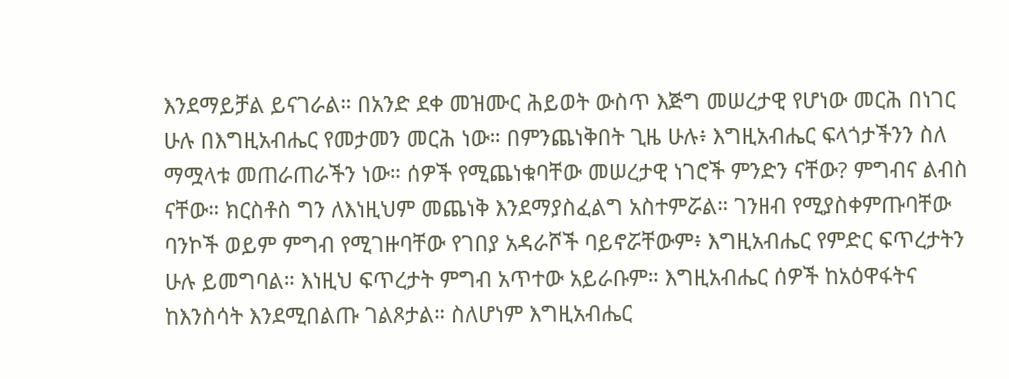እንደማይቻል ይናገራል። በአንድ ደቀ መዝሙር ሕይወት ውስጥ እጅግ መሠረታዊ የሆነው መርሕ በነገር ሁሉ በእግዚአብሔር የመታመን መርሕ ነው። በምንጨነቅበት ጊዜ ሁሉ፥ እግዚአብሔር ፍላጎታችንን ስለ ማሟላቱ መጠራጠራችን ነው። ሰዎች የሚጨነቁባቸው መሠረታዊ ነገሮች ምንድን ናቸው? ምግብና ልብስ ናቸው። ክርስቶስ ግን ለእነዚህም መጨነቅ እንደማያስፈልግ አስተምሯል። ገንዘብ የሚያስቀምጡባቸው ባንኮች ወይም ምግብ የሚገዙባቸው የገበያ አዳራሾች ባይኖሯቸውም፥ እግዚአብሔር የምድር ፍጥረታትን ሁሉ ይመግባል። እነዚህ ፍጥረታት ምግብ አጥተው አይራቡም። እግዚአብሔር ሰዎች ከአዕዋፋትና ከእንስሳት እንደሚበልጡ ገልጾታል። ስለሆነም እግዚአብሔር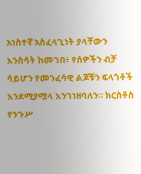አነስተኛ አስፈላጊነት ያላቸውን እንስሳት ከመገበ፥ የሰዎችን ብቻ ሳይሆን የመንፈሳዊ ልጆቹን ፍላጎቶች እንደሚያሟላ እንገነዘባለን። ክርስቶስ የንጉሥ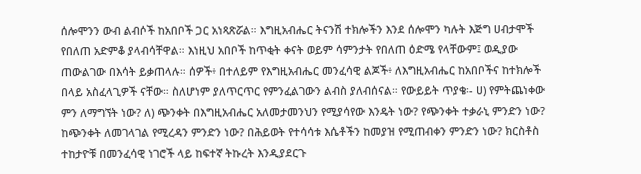ሰሎሞንን ውብ ልብሶች ከአበቦች ጋር አነጻጽሯል። እግዚአብሔር ትናንሽ ተክሎችን እንደ ሰሎሞን ካሉት እጅግ ሀብታሞች የበለጠ አድምቆ ያላብሳቸዋል። እነዚህ አበቦች ከጥቂት ቀናት ወይም ሳምንታት የበለጠ ዕድሜ የላቸውም፤ ወዲያው ጠውልገው በእሳት ይቃጠላሉ። ሰዎች፥ በተለይም የእግዚአብሔር መንፈሳዊ ልጆች፥ ለእግዚአብሔር ከአበቦችና ከተክሎች በላይ አስፈላጊዎች ናቸው። ስለሆነም ያለጥርጥር የምንፈልገውን ልብስ ያለብሰናል። የውይይት ጥያቄ፡- ሀ) የምትጨነቀው ምን ለማግኘት ነው? ለ) ጭንቀት በእግዚአብሔር አለመታመንህን የሚያሳየው እንዴት ነው? የጭንቀት ተቃራኒ ምንድን ነው? ከጭንቀት ለመገላገል የሚረዳን ምንድን ነው? በሕይወት የተሳሳቱ እሴቶችን ከመያዝ የሚጠብቀን ምንድን ነው? ክርስቶስ ተከታዮቹ በመንፈሳዊ ነገሮች ላይ ከፍተኛ ትኩረት እንዲያደርጉ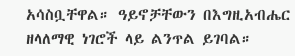አሳስቧቸዋል። ዓይኖቻቸውን በእግዚአብሔር ዘላለማዊ ነገሮች ላይ ልንጥል ይገባል።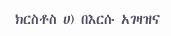ክርስቶስ ሀ) በእርሱ አገዛዝና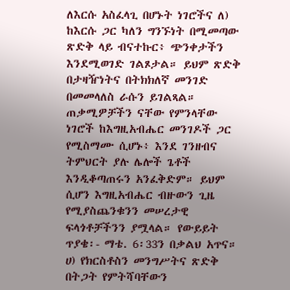ለእርሱ አስፈላጊ በሆኑት ነገሮችና ለ) ከእርሱ ጋር ካለን ግንኙነት በሚመጣው ጽድቅ ላይ ብናተኩር፥ ጭንቀታችን እንደሚወገድ ገልጾታል። ይህም ጽድቅ በታዛዥነትና በትክክለኛ መንገድ በመመላለስ ራሱን ይገልጻል። ጠቃሚዎቻችን ናቸው የምንላቸው ነገሮች ከእግዚአብሔር መንገዶች ጋር የሚስማሙ ሲሆኑ፥ እንደ ገንዘብና ትምህርት ያሉ ሌሎች ጌቶች እንዲቆጣጠሩን አንፈቅድም። ይህም ሲሆን እግዚአብሔር ብዙውን ጊዜ የሚያስጨንቁንን መሠረታዊ ፍላጎቶቻችንን ያሟላል። የውይይት ጥያቄ፡- ማቴ. 6፡33ን በቃልህ አጥና። ሀ) የክርስቶስን መንግሥትና ጽድቅ በትጋት የምትሻባቸውን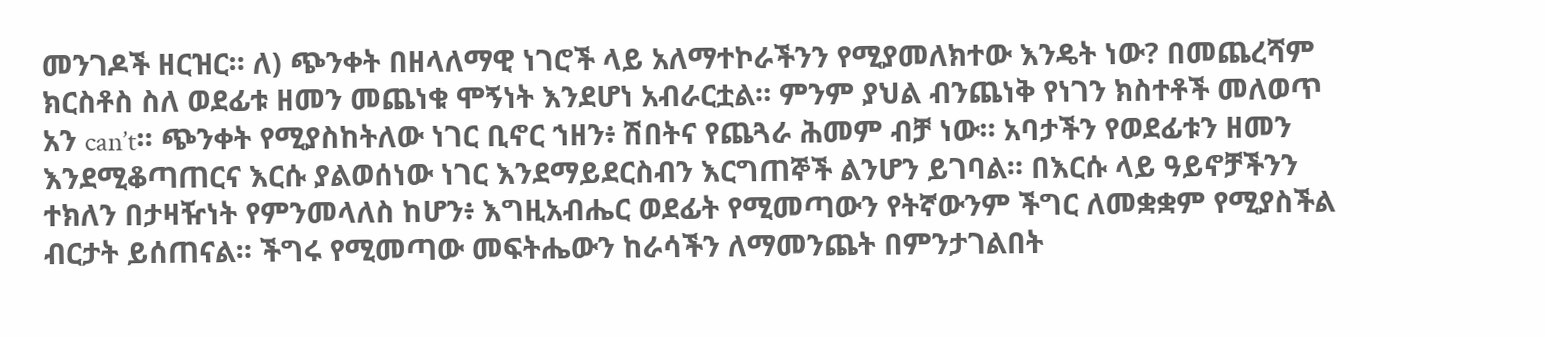መንገዶች ዘርዝር። ለ) ጭንቀት በዘላለማዊ ነገሮች ላይ አለማተኮራችንን የሚያመለክተው እንዴት ነው? በመጨረሻም ክርስቶስ ስለ ወደፊቱ ዘመን መጨነቁ ሞኝነት እንደሆነ አብራርቷል። ምንም ያህል ብንጨነቅ የነገን ክስተቶች መለወጥ አን can’t። ጭንቀት የሚያስከትለው ነገር ቢኖር ኀዘን፥ ሽበትና የጨጓራ ሕመም ብቻ ነው። አባታችን የወደፊቱን ዘመን እንደሚቆጣጠርና እርሱ ያልወሰነው ነገር እንደማይደርስብን እርግጠኞች ልንሆን ይገባል። በእርሱ ላይ ዓይኖቻችንን ተክለን በታዛዥነት የምንመላለስ ከሆን፥ እግዚአብሔር ወደፊት የሚመጣውን የትኛውንም ችግር ለመቋቋም የሚያስችል ብርታት ይሰጠናል። ችግሩ የሚመጣው መፍትሔውን ከራሳችን ለማመንጨት በምንታገልበት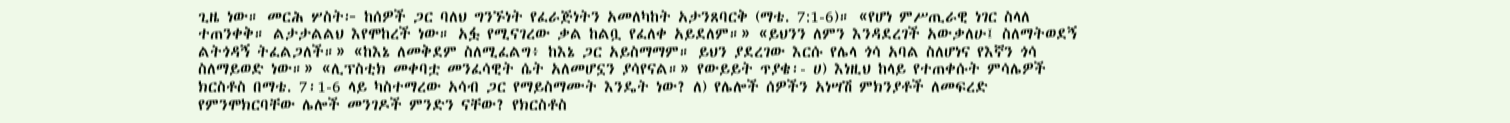ጊዜ ነው። መርሕ ሦስት፦ ከሰዎች ጋር ባለህ ግንኙነት የፈራጅነትን አመለካከት አታንጸባርቅ (ማቴ. 7:1-6)። «የሆነ ምሥጢራዊ ነገር ስላለ ተጠንቀቅ። ልታታልልህ እየሞከረች ነው። አፏ የሚናገረው ቃል ከልቧ የፈለቀ አይደለም።» «ይህንን ለምን እንዳደረገች አውቃለሁ፤ ስለማትወደኝ ልትጎዳኝ ትፈልጋለች።» «ከእኔ ለመቅደም ስለሚፈልግ፥ ከእኔ ጋር አይስማማም። ይህን ያደረገው እርሱ የሌላ ጎሳ አባል ስለሆነና የእኛን ጎሳ ስለማይወድ ነው።» «ሊፕስቲክ መቀባቷ መንፈሳዊት ሴት አለመሆኗን ያሳየናል።» የውይይት ጥያቄ፡- ሀ) እነዚህ ከላይ የተጠቀሱት ምሳሌዎች ክርስቶስ በማቴ. 7፡1-6 ላይ ካስተማረው አሳብ ጋር የማይስማሙት እንዴት ነው? ለ) የሌሎች ሰዎችን አነሣሽ ምክንያቶች ለመፍረድ የምንሞክርባቸው ሌሎች መንገዶች ምንድን ናቸው? የክርስቶስ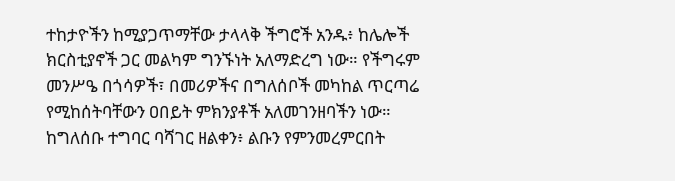ተከታዮችን ከሚያጋጥማቸው ታላላቅ ችግሮች አንዱ፥ ከሌሎች ክርስቲያኖች ጋር መልካም ግንኙነት አለማድረግ ነው። የችግሩም መንሥዔ በጎሳዎች፣ በመሪዎችና በግለሰቦች መካከል ጥርጣሬ የሚከሰትባቸውን ዐበይት ምክንያቶች አለመገንዘባችን ነው። ከግለሰቡ ተግባር ባሻገር ዘልቀን፥ ልቡን የምንመረምርበት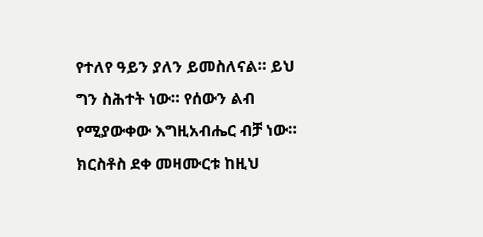የተለየ ዓይን ያለን ይመስለናል። ይህ ግን ስሕተት ነው። የሰውን ልብ የሚያውቀው እግዚአብሔር ብቻ ነው። ክርስቶስ ደቀ መዛሙርቱ ከዚህ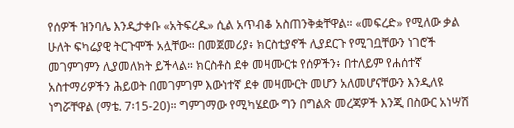የሰዎች ዝንባሌ እንዲታቀቡ «አትፍረዱ» ሲል አጥብቆ አስጠንቅቋቸዋል። «መፍረድ» የሚለው ቃል ሁለት ፍካሬያዊ ትርጉሞች አሏቸው። በመጀመሪያ፥ ክርስቲያኖች ሊያደርጉ የሚገቧቸውን ነገሮች መገምገምን ሊያመለክት ይችላል። ክርስቶስ ደቀ መዛሙርቱ የሰዎችን፥ በተለይም የሐሰተኛ አስተማሪዎችን ሕይወት በመገምገም እውነተኛ ደቀ መዛሙርት መሆን አለመሆናቸውን እንዲለዩ ነግሯቸዋል (ማቴ. 7፡15-20)። ግምገማው የሚካሄደው ግን በግልጽ መረጃዎች እንጂ በስውር አነሣሽ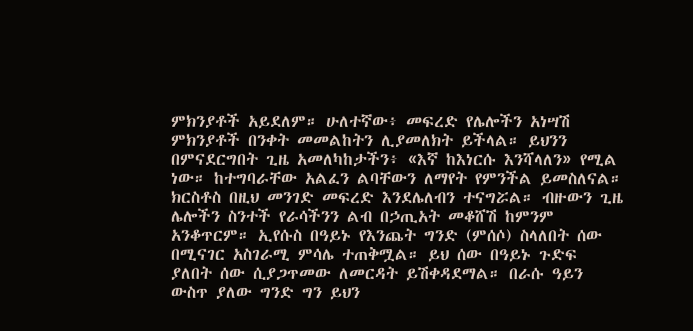ምክንያቶች አይደለም። ሁለተኛው፥ መፍረድ የሌሎችን አነሣሽ ምክንያቶች በንቀት መመልከትን ሊያመለክት ይችላል። ይህንን በምናደርግበት ጊዜ አመለካከታችን፥ «እኛ ከእነርሱ እንሻላለን» የሚል ነው። ከተግባራቸው አልፈን ልባቸውን ለማየት የምንችል ይመስለናል። ክርስቶስ በዚህ መንገድ መፍረድ እንደሌለብን ተናግሯል። ብዙውን ጊዜ ሌሎችን ስንተች የራሳችንን ልብ በኃጢአት መቆሸሽ ከምንም አንቆጥርም። ኢየሱስ በዓይኑ የእንጨት ግንድ (ምሰሶ) ስላለበት ሰው በሚናገር አስገራሚ ምሳሌ ተጠቅሟል። ይህ ሰው በዓይኑ ጉድፍ ያለበት ሰው ሲያጋጥመው ለመርዳት ይሽቀዳደማል። በራሱ ዓይን ውስጥ ያለው ግንድ ግን ይህን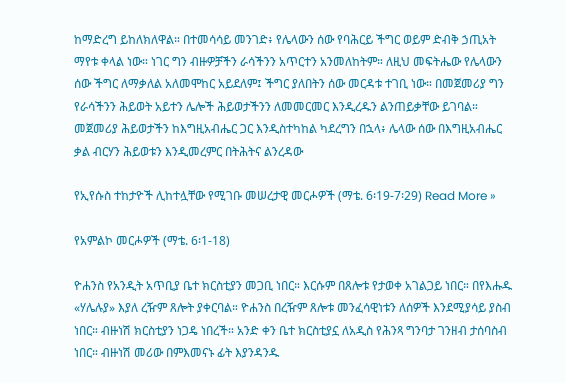ከማድረግ ይከለክለዋል። በተመሳሳይ መንገድ፥ የሌላውን ሰው የባሕርይ ችግር ወይም ድብቅ ኃጢአት ማየቱ ቀላል ነው። ነገር ግን ብዙዎቻችን ራሳችንን አጥርተን አንመለከትም። ለዚህ መፍትሔው የሌላውን ሰው ችግር ለማቃለል አለመሞከር አይደለም፤ ችግር ያለበትን ሰው መርዳቱ ተገቢ ነው። በመጀመሪያ ግን የራሳችንን ሕይወት አይተን ሌሎች ሕይወታችንን ለመመርመር እንዲረዱን ልንጠይቃቸው ይገባል። መጀመሪያ ሕይወታችን ከእግዚአብሔር ጋር እንዲስተካከል ካደረግን በኋላ፥ ሌላው ሰው በእግዚአብሔር ቃል ብርሃን ሕይወቱን እንዲመረምር በትሕትና ልንረዳው

የኢየሱስ ተከታዮች ሊከተሏቸው የሚገቡ መሠረታዊ መርሖዎች (ማቴ. 6፡19-7፡29) Read More »

የአምልኮ መርሖዎች (ማቴ. 6፡1-18)

ዮሐንስ የአንዲት አጥቢያ ቤተ ክርስቲያን መጋቢ ነበር። እርሱም በጸሎቱ የታወቀ አገልጋይ ነበር። በየእሑዱ «ሃሌሉያ» እያለ ረዥም ጸሎት ያቀርባል። ዮሐንስ በረዥም ጸሎቱ መንፈሳዊነቱን ለሰዎች እንደሚያሳይ ያስብ ነበር። ብዙነሽ ክርስቲያን ነጋዴ ነበረች። አንድ ቀን ቤተ ክርስቲያኗ ለአዲስ የሕንጻ ግንባታ ገንዘብ ታሰባስብ ነበር። ብዙነሽ መሪው በምእመናኑ ፊት እያንዳንዱ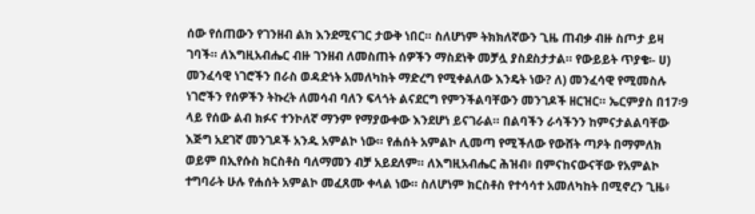ሰው የሰጠውን የገንዘብ ልክ እንደሚናገር ታውቅ ነበር። ስለሆነም ትክክለኛውን ጊዜ ጠብቃ ብዙ ስጦታ ይዛ ገባች። ለእግዚአብሔር ብዙ ገንዘብ ለመስጠት ሰዎችን ማስደነቅ መቻሏ ያስደስታታል። የውይይት ጥያቄ፡- ሀ) መንፈሳዊ ነገሮችን በራስ ወዳድነት አመለካከት ማድረግ የሚቀልለው እንዴት ነው? ለ) መንፈሳዊ የሚመስሉ ነገሮችን የሰዎችን ትኩረት ለመሳብ ባለን ፍላጎት ልናደርግ የምንችልባቸውን መንገዶች ዘርዝር። ኤርምያስ በ17፡9 ላይ የሰው ልብ ክፉና ተንኮለኛ ማንም የማያውቀው እንደሆነ ይናገራል። በልባችን ራሳችንን ከምናታልልባቸው እጅግ አደገኛ መንገዶች አንዱ አምልኮ ነው። የሐሰት አምልኮ ሊመጣ የሚችለው የውሸት ጣዖት በማምለክ ወይም በኢየሱስ ክርስቶስ ባለማመን ብቻ አይደለም። ለእግዚአብሔር ሕዝብ፥ በምናከናውናቸው የአምልኮ ተግባራት ሁሉ የሐሰት አምልኮ መፈጸሙ ቀላል ነው። ስለሆነም ክርስቶስ የተሳሳተ አመለካከት በሚኖረን ጊዜ፥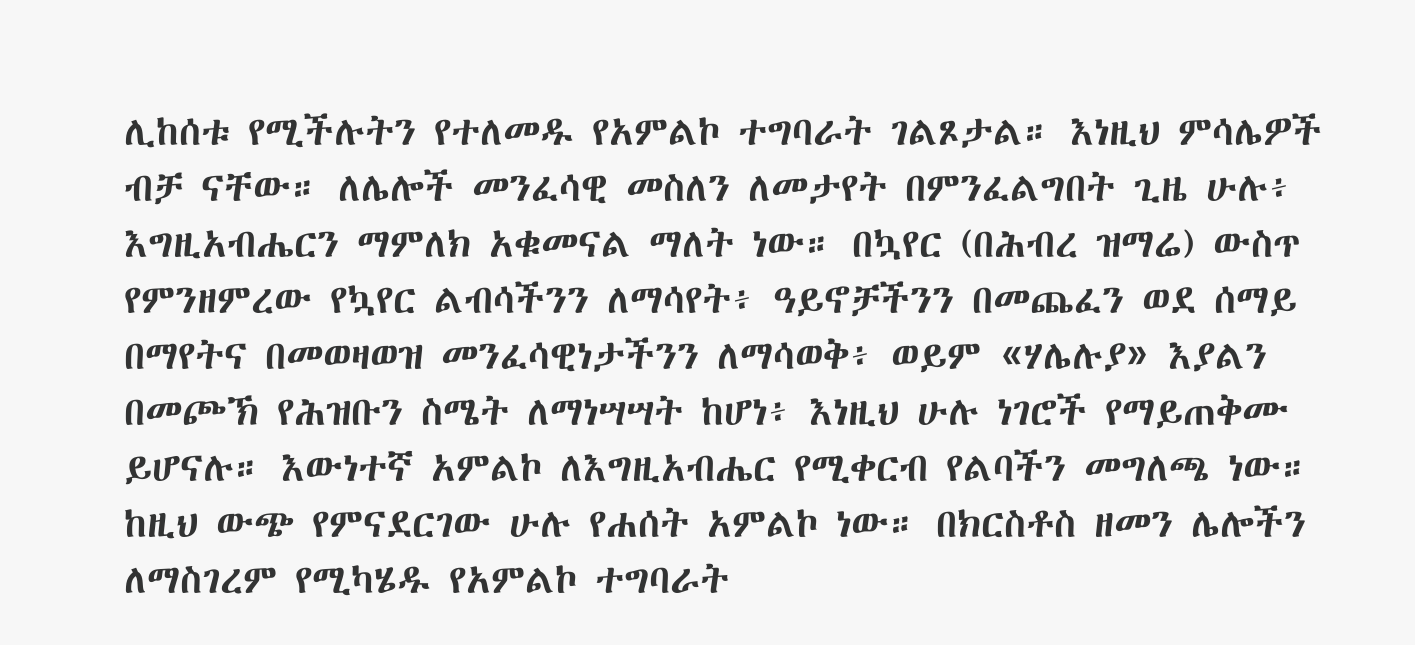ሊከሰቱ የሚችሉትን የተለመዱ የአምልኮ ተግባራት ገልጾታል። እነዚህ ምሳሌዎች ብቻ ናቸው። ለሌሎች መንፈሳዊ መስለን ለመታየት በምንፈልግበት ጊዜ ሁሉ፥ እግዚአብሔርን ማምለክ አቁመናል ማለት ነው። በኳየር (በሕብረ ዝማሬ) ውስጥ የምንዘምረው የኳየር ልብሳችንን ለማሳየት፥ ዓይኖቻችንን በመጨፈን ወደ ሰማይ በማየትና በመወዛወዝ መንፈሳዊነታችንን ለማሳወቅ፥ ወይም «ሃሌሉያ» እያልን በመጮኽ የሕዝቡን ስሜት ለማነሣሣት ከሆነ፥ እነዚህ ሁሉ ነገሮች የማይጠቅሙ ይሆናሉ። እውነተኛ አምልኮ ለእግዚአብሔር የሚቀርብ የልባችን መግለጫ ነው። ከዚህ ውጭ የምናደርገው ሁሉ የሐሰት አምልኮ ነው። በክርስቶስ ዘመን ሌሎችን ለማስገረም የሚካሄዱ የአምልኮ ተግባራት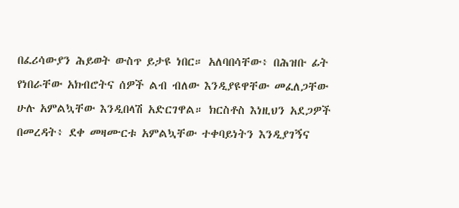በፈሪሳውያን ሕይወት ውስጥ ይታዩ ነበር። አለባበሳቸው፥ በሕዝቡ ፊት የነበራቸው አክብሮትና ሰዎች ልብ ብለው እንዲያዩዋቸው መፈለጋቸው ሁሉ አምልኳቸው እንዲበላሽ አድርገዋል። ክርስቶስ እነዚህን አደጋዎች በመረዳት፥ ደቀ መዛሙርቱ አምልኳቸው ተቀባይነትን እንዲያገኝና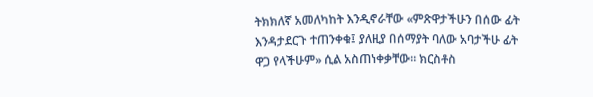ትክክለኛ አመለካከት እንዲኖራቸው «ምጽዋታችሁን በሰው ፊት እንዳታደርጉ ተጠንቀቁ፤ ያለዚያ በሰማያት ባለው አባታችሁ ፊት ዋጋ የላችሁም» ሲል አስጠነቀቃቸው። ክርስቶስ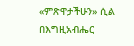«ምጽዋታችሁን» ሲል በእግዚአብሔር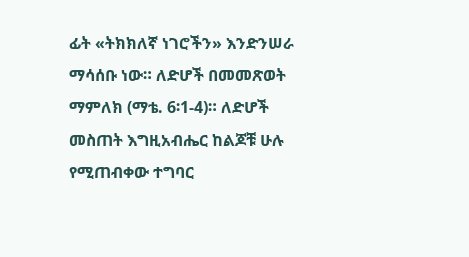ፊት «ትክክለኛ ነገሮችን» እንድንሠራ ማሳሰቡ ነው። ለድሆች በመመጽወት ማምለክ (ማቴ. 6፡1-4)። ለድሆች መስጠት እግዚአብሔር ከልጆቹ ሁሉ የሚጠብቀው ተግባር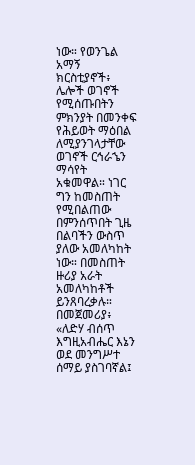ነው። የወንጌል አማኝ ክርስቲያኖች፥ ሌሎች ወገኖች የሚሰጡበትን ምክንያት በመንቀፍ የሕይወት ማዕበል ለሚያንገላታቸው ወገኖች ርኅራኄን ማሳየት አቁመዋል። ነገር ግን ከመስጠት የሚበልጠው በምንሰጥበት ጊዜ በልባችን ውስጥ ያለው አመለካከት ነው። በመስጠት ዙሪያ አራት አመለካከቶች ይንጸባረቃሉ። በመጀመሪያ፥ «ለድሃ ብሰጥ እግዚአብሔር እኔን ወደ መንግሥተ ሰማይ ያስገባኛል፤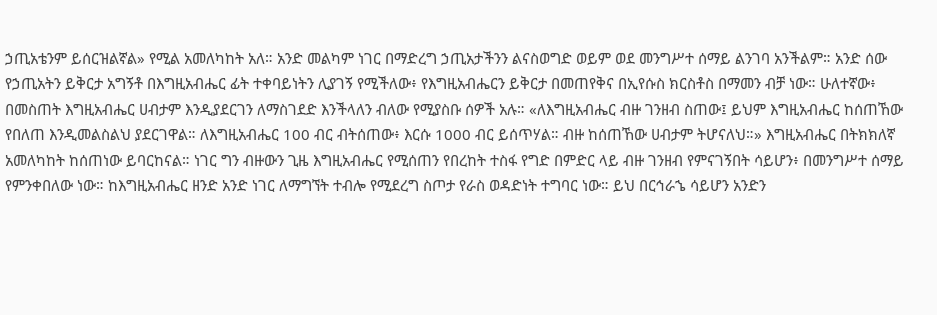ኃጢአቴንም ይሰርዝልኛል» የሚል አመለካከት አለ። አንድ መልካም ነገር በማድረግ ኃጢአታችንን ልናስወግድ ወይም ወደ መንግሥተ ሰማይ ልንገባ አንችልም። አንድ ሰው የኃጢአትን ይቅርታ አግኝቶ በእግዚአብሔር ፊት ተቀባይነትን ሊያገኝ የሚችለው፥ የእግዚአብሔርን ይቅርታ በመጠየቅና በኢየሱስ ክርስቶስ በማመን ብቻ ነው። ሁለተኛው፥ በመስጠት እግዚአብሔር ሀብታም እንዲያደርገን ለማስገደድ እንችላለን ብለው የሚያስቡ ሰዎች አሉ። «ለእግዚአብሔር ብዙ ገንዘብ ስጠው፤ ይህም እግዚአብሔር ከሰጠኸው የበለጠ እንዲመልስልህ ያደርገዋል። ለእግዚአብሔር 100 ብር ብትሰጠው፥ እርሱ 1000 ብር ይሰጥሃል። ብዙ ከሰጠኸው ሀብታም ትሆናለህ።» እግዚአብሔር በትክክለኛ አመለካከት ከሰጠነው ይባርከናል። ነገር ግን ብዙውን ጊዜ እግዚአብሔር የሚሰጠን የበረከት ተስፋ የግድ በምድር ላይ ብዙ ገንዘብ የምናገኝበት ሳይሆን፥ በመንግሥተ ሰማይ የምንቀበለው ነው። ከእግዚአብሔር ዘንድ አንድ ነገር ለማግኘት ተብሎ የሚደረግ ስጦታ የራስ ወዳድነት ተግባር ነው። ይህ በርኅራኄ ሳይሆን አንድን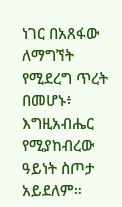ነገር በአጸፋው ለማግኘት የሚደረግ ጥረት በመሆኑ፥ እግዚአብሔር የሚያከብረው ዓይነት ስጦታ አይደለም።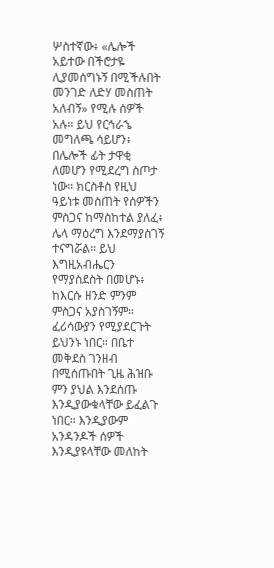ሦስተኛው፥ «ሌሎች አይተው በችሮታዬ ሊያመሰግኑኝ በሚችሉበት መንገድ ለድሃ መስጠት አለብኝ» የሚሉ ሰዎች አሉ። ይህ የርኅራኄ መግለጫ ሳይሆን፥ በሌሎች ፊት ታዋቂ ለመሆን የሚደረግ ስጦታ ነው። ክርስቶስ የዚህ ዓይነቱ መስጠት የሰዎችን ምስጋና ከማስከተል ያለፈ፥ ሌላ ማዕረግ እንደማያስገኝ ተናግሯል። ይህ እግዚአብሔርን የማያስደስት በመሆኑ፥ ከእርሱ ዘንድ ምንም ምስጋና አያስገኝም። ፈሪሳውያን የሚያደርጉት ይህንኑ ነበር። በቤተ መቅደስ ገንዘብ በሚሰጡበት ጊዜ ሕዝቡ ምን ያህል እንደሰጡ እንዲያውቁላቸው ይፈልጉ ነበር። እንዲያውም አንዳንዶች ሰዎች እንዲያዩላቸው መለከት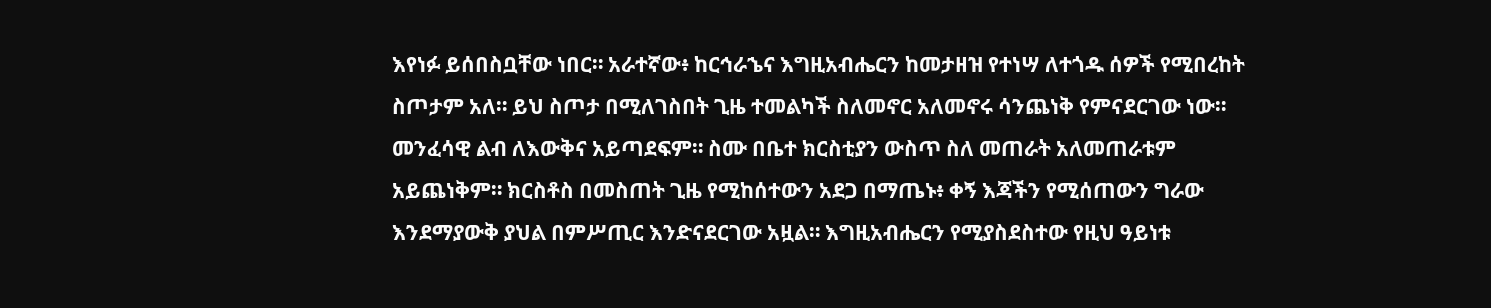እየነፉ ይሰበስቧቸው ነበር። አራተኛው፥ ከርኅራኄና እግዚአብሔርን ከመታዘዝ የተነሣ ለተጎዱ ሰዎች የሚበረከት ስጦታም አለ። ይህ ስጦታ በሚለገስበት ጊዜ ተመልካች ስለመኖር አለመኖሩ ሳንጨነቅ የምናደርገው ነው። መንፈሳዊ ልብ ለእውቅና አይጣደፍም። ስሙ በቤተ ክርስቲያን ውስጥ ስለ መጠራት አለመጠራቱም አይጨነቅም። ክርስቶስ በመስጠት ጊዜ የሚከሰተውን አደጋ በማጤኑ፥ ቀኝ እጃችን የሚሰጠውን ግራው እንደማያውቅ ያህል በምሥጢር እንድናደርገው አዟል። እግዚአብሔርን የሚያስደስተው የዚህ ዓይነቱ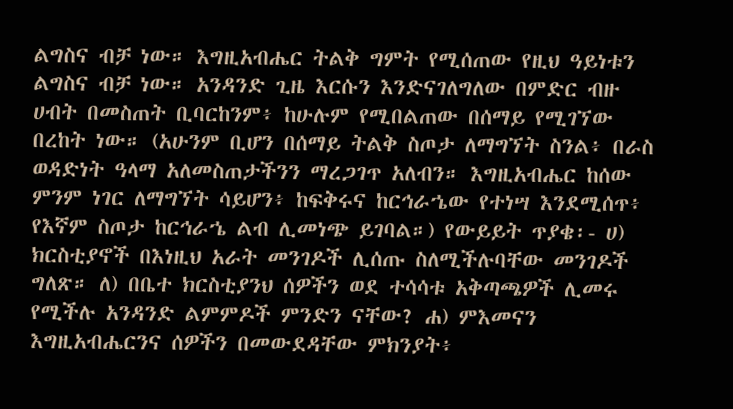ልግስና ብቻ ነው። እግዚአብሔር ትልቅ ግምት የሚሰጠው የዚህ ዓይነቱን ልግስና ብቻ ነው። አንዳንድ ጊዜ እርሱን እንድናገለግለው በምድር ብዙ ሀብት በመስጠት ቢባርከንም፥ ከሁሉም የሚበልጠው በሰማይ የሚገኘው በረከት ነው። (አሁንም ቢሆን በሰማይ ትልቅ ስጦታ ለማግኘት ስንል፥ በራስ ወዳድነት ዓላማ አለመስጠታችንን ማረጋገጥ አለብን። እግዚአብሔር ከሰው ምንም ነገር ለማግኘት ሳይሆን፥ ከፍቅሩና ከርኅራኄው የተነሣ እንደሚሰጥ፥ የእኛም ስጦታ ከርኅራኄ ልብ ሊመነጭ ይገባል።) የውይይት ጥያቄ፡- ሀ) ክርስቲያኖች በእነዚህ አራት መንገዶች ሊሰጡ ስለሚችሉባቸው መንገዶች ግለጽ። ለ) በቤተ ክርስቲያንህ ሰዎችን ወደ ተሳሳቱ አቅጣጫዎች ሊመሩ የሚችሉ አንዳንድ ልምምዶች ምንድን ናቸው? ሐ) ምእመናን እግዚአብሔርንና ሰዎችን በመውደዳቸው ምክንያት፥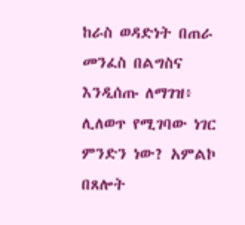ከራስ ወዳድነት በጠራ መንፈስ በልግስና እንዲሰጡ ለማገዝ፥ ሊለወጥ የሚገባው ነገር ምንድን ነው? አምልኮ በጸሎት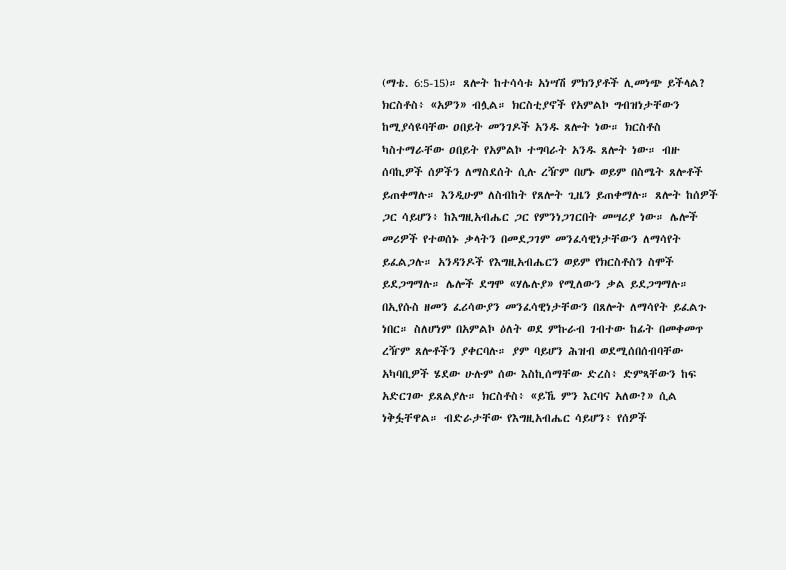(ማቴ. 6:5-15)። ጸሎት ከተሳሳቱ አነሣሽ ምክንያቶች ሊመነጭ ይችላል? ክርስቶስ፥ «አዎን» ብሏል። ክርስቲያኖች የአምልኮ ግብዝነታቸውን ከሚያሳዩባቸው ዐበይት መንገዶች አንዱ ጸሎት ነው። ክርስቶስ ካስተማራቸው ዐበይት የአምልኮ ተግባራት አንዱ ጸሎት ነው። ብዙ ሰባኪዎች ሰዎችን ለማስደሰት ሲሉ ረዥም በሆኑ ወይም በስሜት ጸሎቶች ይጠቀማሉ። እንዲሁም ለስብከት የጸሎት ጊዜን ይጠቀማሉ። ጸሎት ከሰዎች ጋር ሳይሆን፥ ከእግዚአብሔር ጋር የምንነጋገርበት መሣሪያ ነው። ሌሎች መሪዎች የተወሰኑ ቃላትን በመደጋገም መንፈሳዊነታቸውን ለማሳየት ይፈልጋሉ። አንዳንዶች የእግዚአብሔርን ወይም የክርስቶስን ስሞች ይደጋግማሉ። ሌሎች ደግሞ «ሃሌሉያ» የሚለውን ቃል ይደጋግማሉ። በኢየሱስ ዘመን ፈሪሳውያን መንፈሳዊነታቸውን በጸሎት ለማሳየት ይፈልጉ ነበር። ስለሆነም በአምልኮ ዕለት ወደ ምኩራብ ገብተው ከፊት በመቀመጥ ረዥም ጸሎቶችን ያቀርባሉ። ያም ባይሆን ሕዝብ ወደሚሰበሰብባቸው አካባቢዎች ሄደው ሁሉም ሰው እስኪሰማቸው ድረስ፥ ድምጻቸውን ከፍ አድርገው ይጸልያሉ። ክርስቶስ፥ «ይኼ ምን እርባና አለው?» ሲል ነቅፏቸዋል። ብድራታቸው የእግዚአብሔር ሳይሆን፥ የሰዎች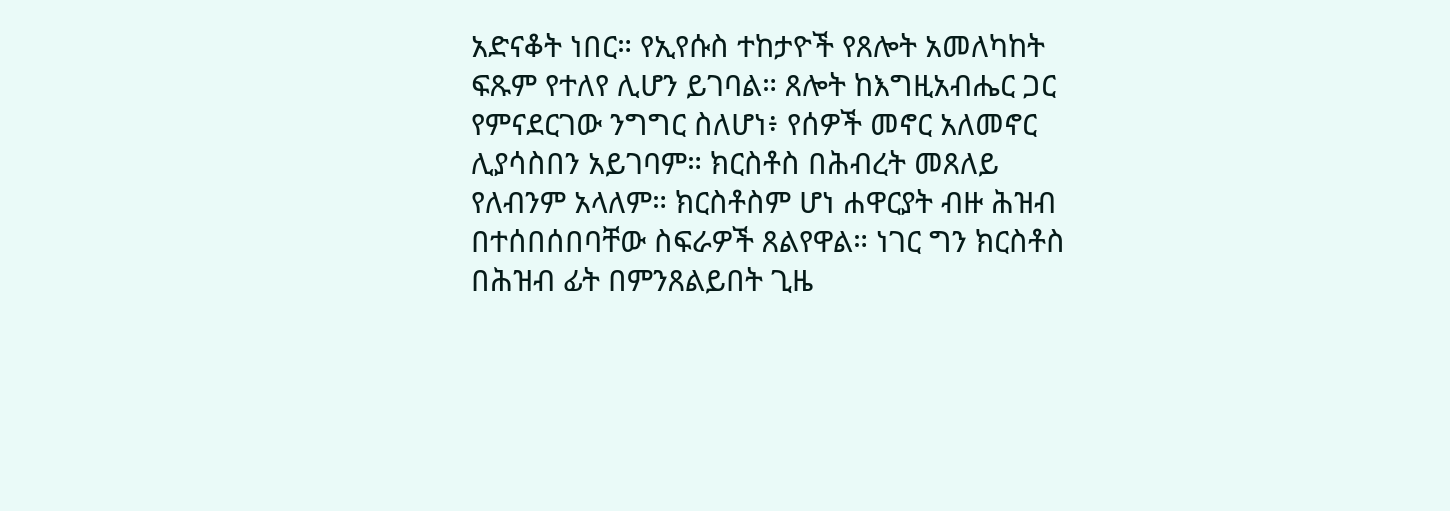አድናቆት ነበር። የኢየሱስ ተከታዮች የጸሎት አመለካከት ፍጹም የተለየ ሊሆን ይገባል። ጸሎት ከእግዚአብሔር ጋር የምናደርገው ንግግር ስለሆነ፥ የሰዎች መኖር አለመኖር ሊያሳስበን አይገባም። ክርስቶስ በሕብረት መጸለይ የለብንም አላለም። ክርስቶስም ሆነ ሐዋርያት ብዙ ሕዝብ በተሰበሰበባቸው ስፍራዎች ጸልየዋል። ነገር ግን ክርስቶስ በሕዝብ ፊት በምንጸልይበት ጊዜ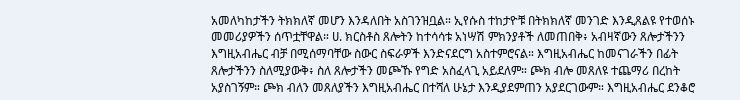አመለካከታችን ትክክለኛ መሆን እንዳለበት አስገንዝቧል። ኢየሱስ ተከታዮቹ በትክክለኛ መንገድ እንዲጸልዩ የተወሰኑ መመሪያዎችን ሰጥቷቸዋል። ሀ. ክርስቶስ ጸሎትን ከተሳሳቱ አነሣሽ ምክንያቶች ለመጠበቅ፥ አብዛኛውን ጸሎታችንን እግዚአብሔር ብቻ በሚሰማባቸው ስውር ስፍራዎች እንድናደርግ አስተምሮናል። እግዚአብሔር ከመናገራችን በፊት ጸሎታችንን ስለሚያውቅ፥ ስለ ጸሎታችን መጮኹ የግድ አስፈላጊ አይደለም። ጮክ ብሎ መጸለዩ ተጨማሪ በረከት አያስገኝም። ጮክ ብለን መጸለያችን እግዚአብሔር በተሻለ ሁኔታ እንዲያደምጠን አያደርገውም። እግዚአብሔር ደንቆሮ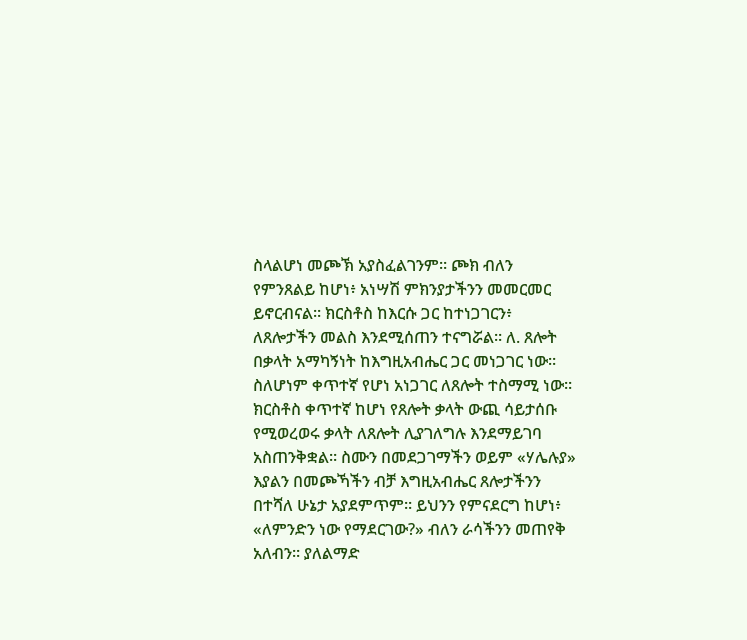ስላልሆነ መጮኽ አያስፈልገንም። ጮክ ብለን የምንጸልይ ከሆነ፥ አነሣሽ ምክንያታችንን መመርመር ይኖርብናል። ክርስቶስ ከእርሱ ጋር ከተነጋገርን፥ ለጸሎታችን መልስ እንደሚሰጠን ተናግሯል። ለ. ጸሎት በቃላት አማካኝነት ከእግዚአብሔር ጋር መነጋገር ነው። ስለሆነም ቀጥተኛ የሆነ አነጋገር ለጸሎት ተስማሚ ነው። ክርስቶስ ቀጥተኛ ከሆነ የጸሎት ቃላት ውጪ ሳይታሰቡ የሚወረወሩ ቃላት ለጸሎት ሊያገለግሉ እንደማይገባ አስጠንቅቋል። ስሙን በመደጋገማችን ወይም «ሃሌሉያ» እያልን በመጮኻችን ብቻ እግዚአብሔር ጸሎታችንን በተሻለ ሁኔታ አያደምጥም። ይህንን የምናደርግ ከሆነ፥ «ለምንድን ነው የማደርገው?» ብለን ራሳችንን መጠየቅ አለብን። ያለልማድ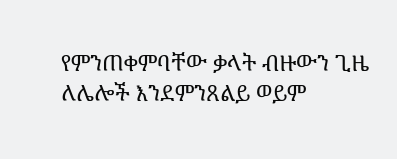የምንጠቀምባቸው ቃላት ብዙውን ጊዜ ለሌሎች እንደምንጸልይ ወይም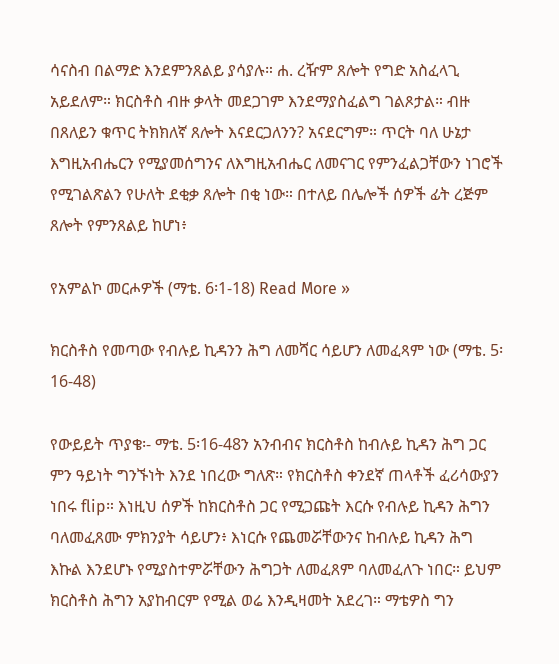ሳናስብ በልማድ እንደምንጸልይ ያሳያሉ። ሐ. ረዥም ጸሎት የግድ አስፈላጊ አይደለም። ክርስቶስ ብዙ ቃላት መደጋገም እንደማያስፈልግ ገልጾታል። ብዙ በጸለይን ቁጥር ትክክለኛ ጸሎት እናደርጋለንን? አናደርግም። ጥርት ባለ ሁኔታ እግዚአብሔርን የሚያመሰግንና ለእግዚአብሔር ለመናገር የምንፈልጋቸውን ነገሮች የሚገልጽልን የሁለት ደቂቃ ጸሎት በቂ ነው። በተለይ በሌሎች ሰዎች ፊት ረጅም ጸሎት የምንጸልይ ከሆነ፥

የአምልኮ መርሖዎች (ማቴ. 6፡1-18) Read More »

ክርስቶስ የመጣው የብሉይ ኪዳንን ሕግ ለመሻር ሳይሆን ለመፈጻም ነው (ማቴ. 5፡16-48)

የውይይት ጥያቄ፡- ማቴ. 5፡16-48ን አንብብና ክርስቶስ ከብሉይ ኪዳን ሕግ ጋር ምን ዓይነት ግንኙነት እንደ ነበረው ግለጽ። የክርስቶስ ቀንደኛ ጠላቶች ፈሪሳውያን ነበሩ flip። እነዚህ ሰዎች ከክርስቶስ ጋር የሚጋጩት እርሱ የብሉይ ኪዳን ሕግን ባለመፈጸሙ ምክንያት ሳይሆን፥ እነርሱ የጨመሯቸውንና ከብሉይ ኪዳን ሕግ እኩል እንደሆኑ የሚያስተምሯቸውን ሕግጋት ለመፈጸም ባለመፈለጉ ነበር። ይህም ክርስቶስ ሕግን አያከብርም የሚል ወሬ እንዲዛመት አደረገ። ማቴዎስ ግን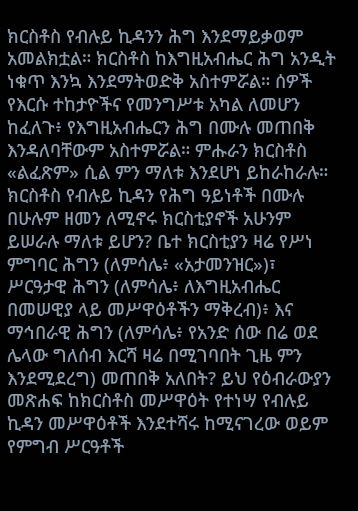ክርስቶስ የብሉይ ኪዳንን ሕግ እንደማይቃወም አመልክቷል። ክርስቶስ ከእግዚአብሔር ሕግ አንዲት ነቁጥ እንኳ እንደማትወድቅ አስተምሯል። ሰዎች የእርሱ ተከታዮችና የመንግሥቱ አካል ለመሆን ከፈለጉ፥ የእግዚአብሔርን ሕግ በሙሉ መጠበቅ እንዳለባቸውም አስተምሯል። ምሑራን ክርስቶስ «ልፈጽም» ሲል ምን ማለቱ እንደሆነ ይከራከራሉ። ክርስቶስ የብሉይ ኪዳን የሕግ ዓይነቶች በሙሉ በሁሉም ዘመን ለሚኖሩ ክርስቲያኖች አሁንም ይሠራሉ ማለቱ ይሆን? ቤተ ክርስቲያን ዛሬ የሥነ ምግባር ሕግን (ለምሳሌ፥ «አታመንዝር»)፣ ሥርዓታዊ ሕግን (ለምሳሌ፥ ለእግዚአብሔር በመሠዊያ ላይ መሥዋዕቶችን ማቅረብ)፥ እና ማኅበራዊ ሕግን (ለምሳሌ፥ የአንድ ሰው በሬ ወደ ሌላው ግለሰብ እርሻ ዛሬ በሚገባበት ጊዜ ምን እንደሚደረግ) መጠበቅ አለበት? ይህ የዕብራውያን መጽሐፍ ከክርስቶስ መሥዋዕት የተነሣ የብሉይ ኪዳን መሥዋዕቶች እንደተሻሩ ከሚናገረው ወይም የምግብ ሥርዓቶች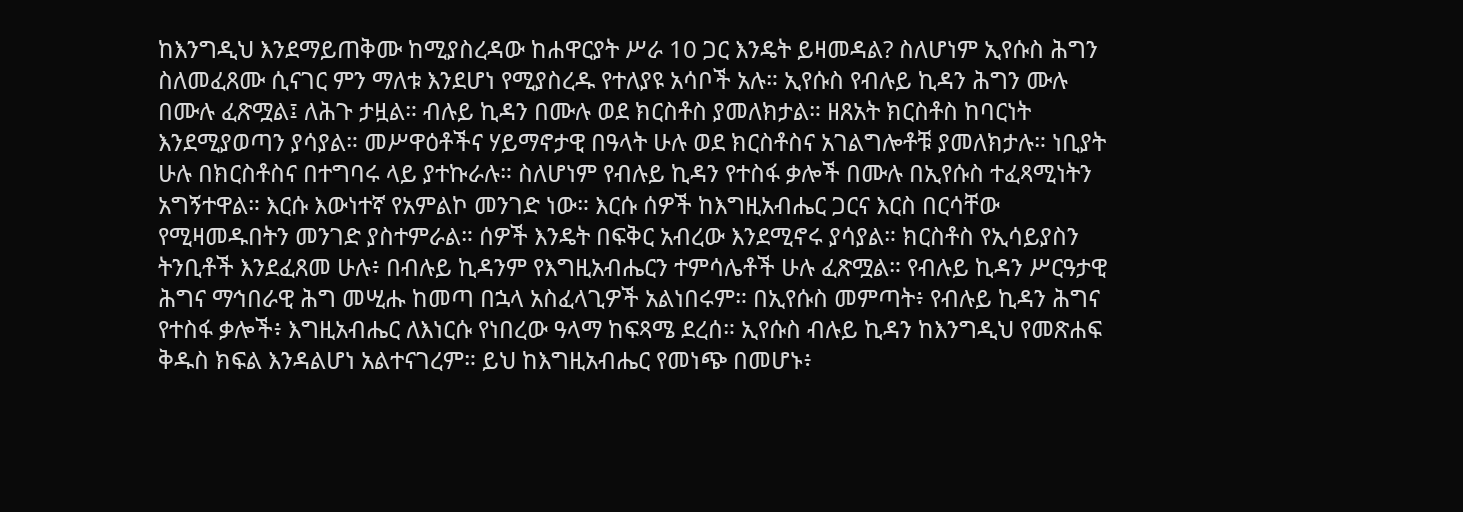ከእንግዲህ እንደማይጠቅሙ ከሚያስረዳው ከሐዋርያት ሥራ 10 ጋር እንዴት ይዛመዳል? ስለሆነም ኢየሱስ ሕግን ስለመፈጸሙ ሲናገር ምን ማለቱ እንደሆነ የሚያስረዱ የተለያዩ አሳቦች አሉ። ኢየሱስ የብሉይ ኪዳን ሕግን ሙሉ በሙሉ ፈጽሟል፤ ለሕጉ ታዟል። ብሉይ ኪዳን በሙሉ ወደ ክርስቶስ ያመለክታል። ዘጸአት ክርስቶስ ከባርነት እንደሚያወጣን ያሳያል። መሥዋዕቶችና ሃይማኖታዊ በዓላት ሁሉ ወደ ክርስቶስና አገልግሎቶቹ ያመለክታሉ። ነቢያት ሁሉ በክርስቶስና በተግባሩ ላይ ያተኩራሉ። ስለሆነም የብሉይ ኪዳን የተስፋ ቃሎች በሙሉ በኢየሱስ ተፈጻሚነትን አግኝተዋል። እርሱ እውነተኛ የአምልኮ መንገድ ነው። እርሱ ሰዎች ከእግዚአብሔር ጋርና እርስ በርሳቸው የሚዛመዱበትን መንገድ ያስተምራል። ሰዎች እንዴት በፍቅር አብረው እንደሚኖሩ ያሳያል። ክርስቶስ የኢሳይያስን ትንቢቶች እንደፈጸመ ሁሉ፥ በብሉይ ኪዳንም የእግዚአብሔርን ተምሳሌቶች ሁሉ ፈጽሟል። የብሉይ ኪዳን ሥርዓታዊ ሕግና ማኅበራዊ ሕግ መሢሑ ከመጣ በኋላ አስፈላጊዎች አልነበሩም። በኢየሱስ መምጣት፥ የብሉይ ኪዳን ሕግና የተስፋ ቃሎች፥ እግዚአብሔር ለእነርሱ የነበረው ዓላማ ከፍጻሜ ደረሰ። ኢየሱስ ብሉይ ኪዳን ከእንግዲህ የመጽሐፍ ቅዱስ ክፍል እንዳልሆነ አልተናገረም። ይህ ከእግዚአብሔር የመነጭ በመሆኑ፥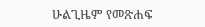ሁልጊዜም የመጽሐፍ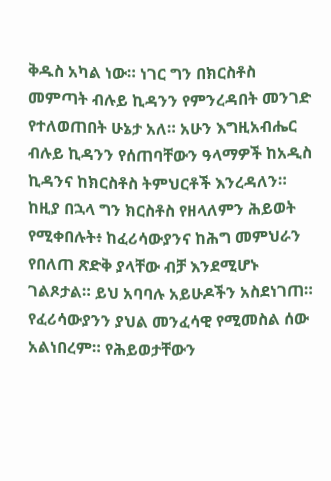ቅዱስ አካል ነው። ነገር ግን በክርስቶስ መምጣት ብሉይ ኪዳንን የምንረዳበት መንገድ የተለወጠበት ሁኔታ አለ። አሁን እግዚአብሔር ብሉይ ኪዳንን የሰጠባቸውን ዓላማዎች ከአዲስ ኪዳንና ከክርስቶስ ትምህርቶች እንረዳለን። ከዚያ በኋላ ግን ክርስቶስ የዘላለምን ሕይወት የሚቀበሉት፥ ከፈሪሳውያንና ከሕግ መምህራን የበለጠ ጽድቅ ያላቸው ብቻ እንደሚሆኑ ገልጾታል። ይህ አባባሉ አይሁዶችን አስደነገጠ። የፈሪሳውያንን ያህል መንፈሳዊ የሚመስል ሰው አልነበረም። የሕይወታቸውን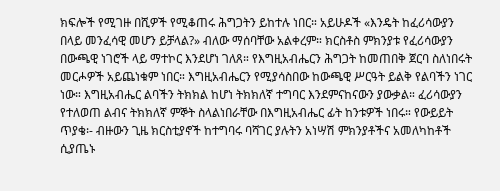ክፍሎች የሚገዙ በሺዎች የሚቆጠሩ ሕግጋትን ይከተሉ ነበር። አይሁዶች «እንዴት ከፈሪሳውያን በላይ መንፈሳዊ መሆን ይቻላል?» ብለው ማሰባቸው አልቀረም። ክርስቶስ ምክንያቱ የፈሪሳውያን በውጫዊ ነገሮች ላይ ማተኮር እንደሆነ ገለጸ። የእግዚአብሔርን ሕግጋት ከመጠበቅ ጀርባ ስለነበሩት መርሖዎች አይጨነቁም ነበር። እግዚአብሔርን የሚያሳስበው ከውጫዊ ሥርዓት ይልቅ የልባችን ነገር ነው። እግዚአብሔር ልባችን ትክክል ከሆነ ትክክለኛ ተግባር እንደምናከናውን ያውቃል። ፈሪሳውያን የተለወጠ ልብና ትክክለኛ ምኞት ስላልነበራቸው በእግዚአብሔር ፊት ከንቱዎች ነበሩ። የውይይት ጥያቄ፡- ብዙውን ጊዜ ክርስቲያኖች ከተግባሩ ባሻገር ያሉትን አነሣሽ ምክንያቶችና አመለካከቶች ሲያጤኑ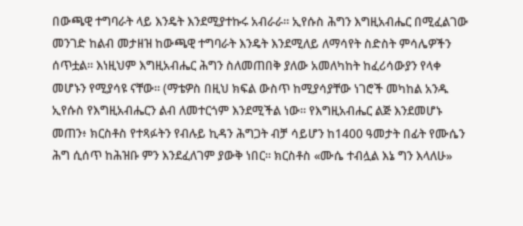በውጫዊ ተግባራት ላይ እንዴት እንደሚያተኩሩ አብራራ። ኢየሱስ ሕግን እግዚአብሔር በሚፈልገው መንገድ ከልብ መታዘዝ ከውጫዊ ተግባራት እንዴት እንደሚለይ ለማሳየት ስድስት ምሳሌዎችን ሰጥቷል። እነዚህም እግዚአብሔር ሕግን ስለመጠበቅ ያለው አመለካከት ከፈሪሳውያን የላቀ መሆኑን የሚያሳዩ ናቸው። (ማቴዎስ በዚህ ክፍል ውስጥ ከሚያሳያቸው ነገሮች መካከል አንዱ ኢየሱስ የእግዚአብሔርን ልብ ለመተርጎም እንደሚችል ነው። የእግዚአብሔር ልጅ እንደመሆኑ መጠን፥ ክርስቶስ የተጻፉትን የብሉይ ኪዳን ሕግጋት ብቻ ሳይሆን ከ1400 ዓመታት በፊት የሙሴን ሕግ ሲሰጥ ከሕዝቡ ምን እንደፈለገም ያውቅ ነበር። ክርስቶስ «ሙሴ ተብሏል እኔ ግን እላለሁ»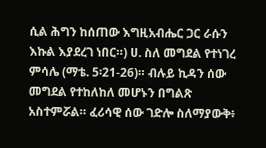ሲል ሕግን ከሰጠው እግዚአብሔር ጋር ራሱን እኩል እያደረገ ነበር።) ሀ. ስለ መግደል የተነገረ ምሳሌ (ማቴ. 5፡21-26)። ብሉይ ኪዳን ሰው መግደል የተከለከለ መሆኑን በግልጽ አስተምሯል። ፈሪሳዊ ሰው ገድሎ ስለማያውቅ፥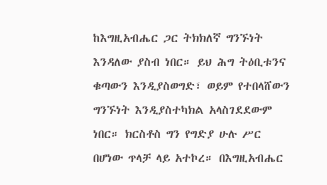ከእግዚአብሔር ጋር ትክክለኛ ግንኙነት እንዳለው ያስብ ነበር። ይህ ሕግ ትዕቢቱንና ቁጣውን እንዲያስወግድ፣ ወይም የተበላሸውን ግንኙነት እንዲያስተካክል አላስገደደውም ነበር። ክርስቶስ ግን የግድያ ሁሉ ሥር በሆነው ጥላቻ ላይ አተኮረ። በእግዚአብሔር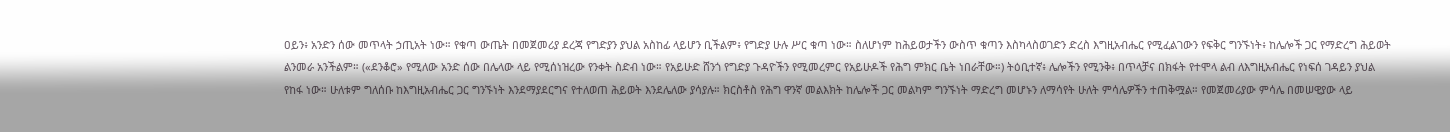ዐይን፥ አንድን ሰው መጥላት ኃጢአት ነው። የቁጣ ውጤት በመጀመሪያ ደረጃ የግድያን ያህል አስከፊ ላይሆን ቢችልም፥ የግድያ ሁሉ ሥር ቁጣ ነው። ስለሆነም ከሕይወታችን ውስጥ ቁጣን እስካላስወገድን ድረስ እግዚአብሔር የሚፈልገውን የፍቅር ግንኙነት፥ ከሌሎች ጋር የማድረግ ሕይወት ልንመራ አንችልም። («ደንቆሮ» የሚለው አንድ ሰው በሌላው ላይ የሚሰነዝረው የንቀት ስድብ ነው። የአይሁድ ሸንጎ የግድያ ጉዳዮችን የሚመረምር የአይሁዶች የሕግ ምክር ቤት ነበራቸው።) ትዕቢተኛ፥ ሌሎችን የሚንቅ፥ በጥላቻና በክፋት የተሞላ ልብ ለእግዚአብሔር የነፍሰ ገዳይን ያህል የከፋ ነው። ሁለቱም ግለሰቡ ከእግዚአብሔር ጋር ግንኙነት እንደማያደርግና የተለወጠ ሕይወት እንደሌለው ያሳያሉ። ክርስቶስ የሕግ ዋንኛ መልእክት ከሌሎች ጋር መልካም ግንኙነት ማድረግ መሆኑን ለማሳየት ሁለት ምሳሌዎችን ተጠቅሟል። የመጀመሪያው ምሳሌ በመሠዊያው ላይ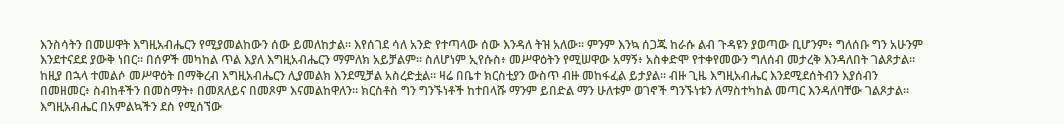እንስሳትን በመሠዋት እግዚአብሔርን የሚያመልከውን ሰው ይመለከታል። እየሰገደ ሳለ አንድ የተጣላው ሰው እንዳለ ትዝ አለው። ምንም እንኳ ሰጋጁ ከራሱ ልብ ጉዳዩን ያወጣው ቢሆንም፥ ግለሰቡ ግን አሁንም እንደተናደደ ያውቅ ነበር። በሰዎች መካከል ጥል እያለ እግዚአብሔርን ማምለክ አይቻልም። ስለሆነም ኢየሱስ፥ መሥዋዕትን የሚሠዋው አማኝ፥ አስቀድሞ የተቀየመውን ግለሰብ መታረቅ እንዳለበት ገልጾታል። ከዚያ በኋላ ተመልሶ መሥዋዕት በማቅረብ እግዚአብሔርን ሊያመልክ እንደሚቻል አስረድቷል። ዛሬ በቤተ ክርስቲያን ውስጥ ብዙ መከፋፈል ይታያል። ብዙ ጊዜ እግዚአብሔር እንደሚደሰትብን እያሰብን በመዘመር፥ ስብከቶችን በመስማት፥ በመጸለይና በመጾም እናመልከዋለን። ክርስቶስ ግን ግንኙነቶች ከተበላሹ ማንም ይበድል ማን ሁለቱም ወገኖች ግንኙነቱን ለማስተካከል መጣር እንዳለባቸው ገልጾታል። እግዚአብሔር በአምልኳችን ደስ የሚሰኘው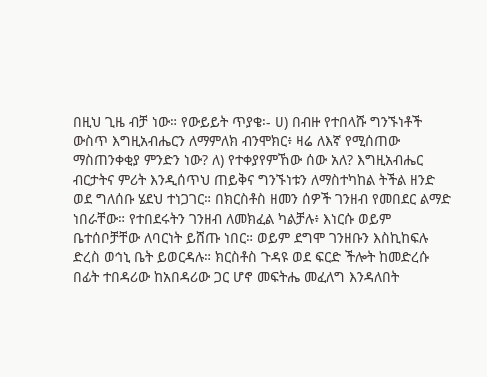በዚህ ጊዜ ብቻ ነው። የውይይት ጥያቄ፡- ሀ) በብዙ የተበላሹ ግንኙነቶች ውስጥ እግዚአብሔርን ለማምለክ ብንሞክር፥ ዛሬ ለእኛ የሚሰጠው ማስጠንቀቂያ ምንድን ነው? ለ) የተቀያየምኸው ሰው አለ? እግዚአብሔር ብርታትና ምሪት እንዲሰጥህ ጠይቅና ግንኙነቱን ለማስተካከል ትችል ዘንድ ወደ ግለሰቡ ሄደህ ተነጋገር። በክርስቶስ ዘመን ሰዎች ገንዘብ የመበደር ልማድ ነበራቸው። የተበደሩትን ገንዘብ ለመክፈል ካልቻሉ፥ እነርሱ ወይም ቤተሰቦቻቸው ለባርነት ይሸጡ ነበር። ወይም ደግሞ ገንዘቡን እስኪከፍሉ ድረስ ወኅኒ ቤት ይወርዳሉ። ክርስቶስ ጉዳዩ ወደ ፍርድ ችሎት ከመድረሱ በፊት ተበዳሪው ከአበዳሪው ጋር ሆኖ መፍትሔ መፈለግ እንዳለበት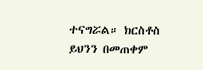ተናግሯል። ክርስቶስ ይህንን በመጠቀም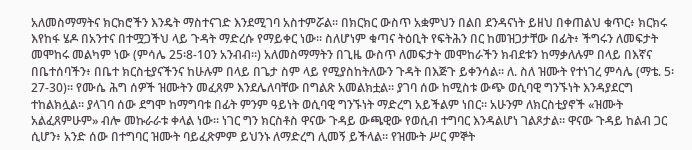አለመስማማትና ክርክሮችን እንዴት ማስተናገድ እንደሚገባ አስተምሯል። በክርክር ውስጥ አቋምህን በልበ ደንዳናነት ይዘህ በቀጠልህ ቁጥር፥ ክርክሩ እየከፋ ሄዶ በአንተና በተሟጋችህ ላይ ጉዳት ማድረሱ የማይቀር ነው። ስለሆነም ቁጣና ትዕቢት የፍትሕን በር ከመዝጋታቸው በፊት፥ ችግሩን ለመፍታት መሞከሩ መልካም ነው (ምሳሌ 25፡8-10ን አንብብ።) አለመስማማትን በጊዜ ውስጥ ለመፍታት መሞከራችን ክብደቱን ከማቃለሉም በላይ በእኛና በቤተሰባችን፥ በቤተ ክርስቲያናችንና ከሁሉም በላይ በጌታ ስም ላይ የሚያስከትለውን ጉዳት በእጅጉ ይቀንሳል። ለ. ስለ ዝሙት የተነገረ ምሳሌ (ማቴ. 5፡27-30)። የሙሴ ሕግ ሰዎች ዝሙትን መፈጸም እንደሌለባቸው በግልጽ አመልክቷል። ያገባ ሰው ከሚስቱ ውጭ ወሲባዊ ግንኙነት እንዳያደርግ ተከልክሏል። ያላገባ ሰው ደግሞ ከማግባቱ በፊት ምንም ዓይነት ወሲባዊ ግንኙነት ማድረግ አይችልም ነበር። አሁንም ለክርስቲያኖች «ዝሙት አልፈጸምሁም» ብሎ መኩራራቱ ቀላል ነው። ነገር ግን ክርስቶስ ዋናው ጉዳይ ውጫዊው የወሲብ ተግባር እንዳልሆነ ገልጾታል። ዋናው ጉዳይ ከልብ ጋር ሲሆን፥ አንድ ሰው በተግባር ዝሙት ባይፈጽምም ይህንኑ ለማድረግ ሊመኝ ይችላል። የዝሙት ሥር ምኞት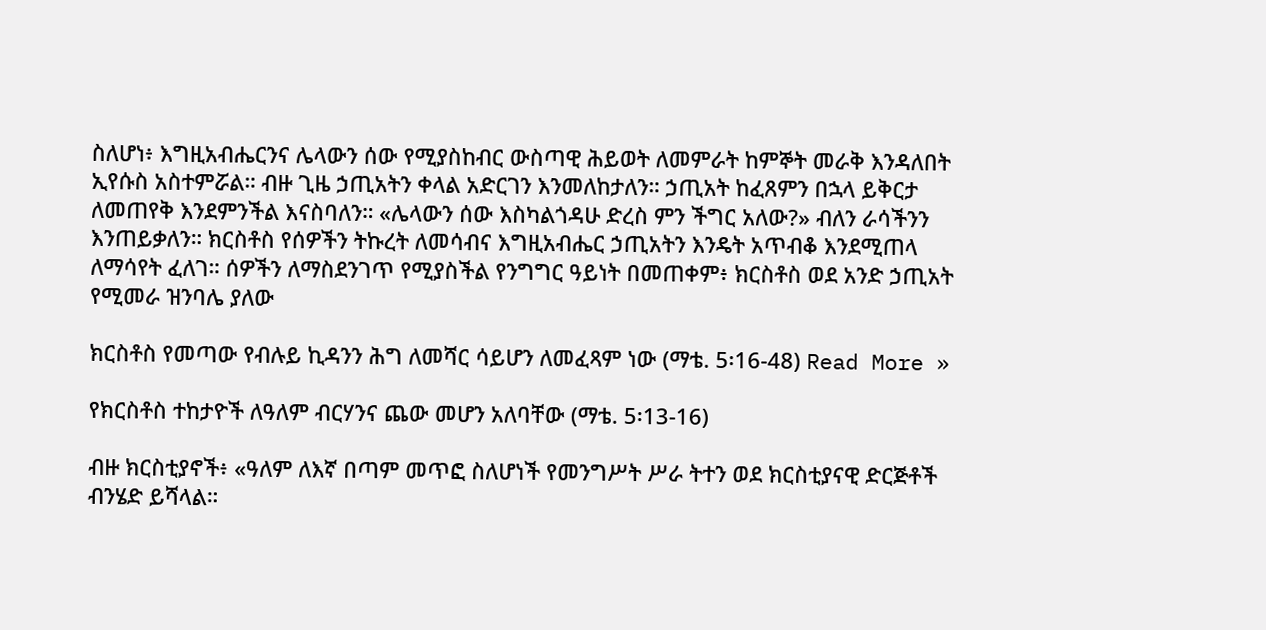ስለሆነ፥ እግዚአብሔርንና ሌላውን ሰው የሚያስከብር ውስጣዊ ሕይወት ለመምራት ከምኞት መራቅ እንዳለበት ኢየሱስ አስተምሯል። ብዙ ጊዜ ኃጢአትን ቀላል አድርገን እንመለከታለን። ኃጢአት ከፈጸምን በኋላ ይቅርታ ለመጠየቅ እንደምንችል እናስባለን። «ሌላውን ሰው እስካልጎዳሁ ድረስ ምን ችግር አለው?» ብለን ራሳችንን እንጠይቃለን። ክርስቶስ የሰዎችን ትኩረት ለመሳብና እግዚአብሔር ኃጢአትን እንዴት አጥብቆ እንደሚጠላ ለማሳየት ፈለገ። ሰዎችን ለማስደንገጥ የሚያስችል የንግግር ዓይነት በመጠቀም፥ ክርስቶስ ወደ አንድ ኃጢአት የሚመራ ዝንባሌ ያለው

ክርስቶስ የመጣው የብሉይ ኪዳንን ሕግ ለመሻር ሳይሆን ለመፈጻም ነው (ማቴ. 5፡16-48) Read More »

የክርስቶስ ተከታዮች ለዓለም ብርሃንና ጨው መሆን አለባቸው (ማቴ. 5፡13-16)

ብዙ ክርስቲያኖች፥ «ዓለም ለእኛ በጣም መጥፎ ስለሆነች የመንግሥት ሥራ ትተን ወደ ክርስቲያናዊ ድርጅቶች ብንሄድ ይሻላል።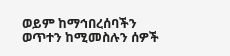ወይም ከማኅበረሰባችን ወጥተን ከሚመስሉን ሰዎች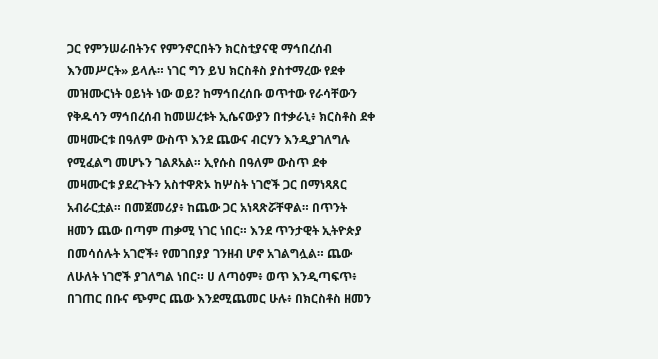ጋር የምንሠራበትንና የምንኖርበትን ክርስቲያናዊ ማኅበረሰብ እንመሥርት» ይላሉ። ነገር ግን ይህ ክርስቶስ ያስተማረው የደቀ መዝሙርነት ዐይነት ነው ወይ? ከማኅበረሰቡ ወጥተው የራሳቸውን የቅዱሳን ማኅበረሰብ ከመሠረቱት ኢሴናውያን በተቃራኒ፥ ክርስቶስ ደቀ መዛሙርቱ በዓለም ውስጥ እንደ ጨውና ብርሃን እንዲያገለግሉ የሚፈልግ መሆኑን ገልጾአል። ኢየሱስ በዓለም ውስጥ ደቀ መዛሙርቱ ያደረጉትን አስተዋጽኦ ከሦስት ነገሮች ጋር በማነጻጸር አብራርቷል። በመጀመሪያ፥ ከጨው ጋር አነጻጽሯቸዋል። በጥንት ዘመን ጨው በጣም ጠቃሚ ነገር ነበር። እንደ ጥንታዊት ኢትዮጵያ በመሳሰሉት አገሮች፥ የመገበያያ ገንዘብ ሆኖ አገልግሏል። ጨው ለሁለት ነገሮች ያገለግል ነበር። ሀ ለጣዕም፥ ወጥ እንዲጣፍጥ፥ በገጠር በቡና ጭምር ጨው እንደሚጨመር ሁሉ፥ በክርስቶስ ዘመን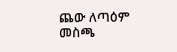ጨው ለጣዕም መስጫ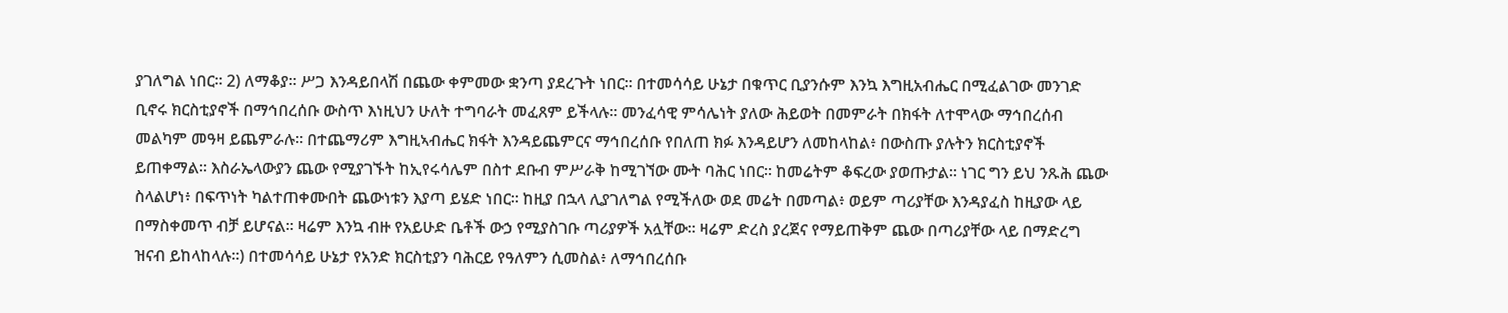ያገለግል ነበር። 2) ለማቆያ። ሥጋ እንዳይበላሽ በጨው ቀምመው ቋንጣ ያደረጉት ነበር። በተመሳሳይ ሁኔታ በቁጥር ቢያንሱም እንኳ እግዚአብሔር በሚፈልገው መንገድ ቢኖሩ ክርስቲያኖች በማኅበረሰቡ ውስጥ እነዚህን ሁለት ተግባራት መፈጸም ይችላሉ። መንፈሳዊ ምሳሌነት ያለው ሕይወት በመምራት በክፋት ለተሞላው ማኅበረሰብ መልካም መዓዛ ይጨምራሉ። በተጨማሪም እግዚኣብሔር ክፋት እንዳይጨምርና ማኅበረሰቡ የበለጠ ክፉ እንዳይሆን ለመከላከል፥ በውስጡ ያሉትን ክርስቲያኖች ይጠቀማል። እስራኤላውያን ጨው የሚያገኙት ከኢየሩሳሌም በስተ ደቡብ ምሥራቅ ከሚገኘው ሙት ባሕር ነበር። ከመሬትም ቆፍረው ያወጡታል። ነገር ግን ይህ ንጹሕ ጨው ስላልሆነ፥ በፍጥነት ካልተጠቀሙበት ጨውነቱን እያጣ ይሄድ ነበር። ከዚያ በኋላ ሊያገለግል የሚችለው ወደ መሬት በመጣል፥ ወይም ጣሪያቸው እንዳያፈስ ከዚያው ላይ በማስቀመጥ ብቻ ይሆናል። ዛሬም እንኳ ብዙ የአይሁድ ቤቶች ውኃ የሚያስገቡ ጣሪያዎች አሏቸው። ዛሬም ድረስ ያረጀና የማይጠቅም ጨው በጣሪያቸው ላይ በማድረግ ዝናብ ይከላከላሉ።) በተመሳሳይ ሁኔታ የአንድ ክርስቲያን ባሕርይ የዓለምን ሲመስል፥ ለማኅበረሰቡ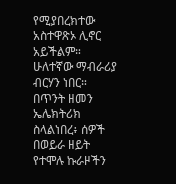የሚያበረክተው አስተዋጽኦ ሊኖር አይችልም። ሁለተኛው ማብራሪያ ብርሃን ነበር። በጥንት ዘመን ኤሌክትሪክ ስላልነበረ፥ ሰዎች በወይራ ዘይት የተሞሉ ኩራዞችን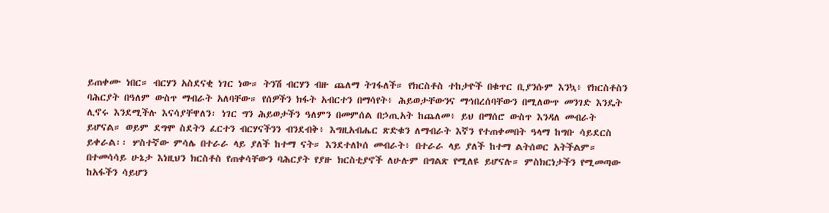ይጠቀሙ ነበር። ብርሃን አስደናቂ ነገር ነው። ትንሽ ብርሃን ብዙ ጨለማ ትገፋለች። የክርስቶስ ተከታዮች በቁጥር ቢያንሱም እንኳ፥ የክርስቶስን ባሕርያት በዓለም ውስጥ ማብራት አለባቸው። የሰዎችን ክፋት አብርተን በማሳየት፥ ሕይወታቸውንና ማኅበረሰባቸውን በሚለውጥ መንገድ እንዴት ሊኖሩ እንደሚችሉ እናሳያቸዋለን፡ ነገር ግን ሕይወታችን ዓለምን በመምሰል በኃጢአት ከጨለመ፥ ይህ በማሰሮ ውስጥ እንዳለ መብራት ይሆናል። ወይም ደግሞ ስደትን ፈርተን ብርሃናችንን ብንደብቅ፥ እግዚአብሔር ጽድቁን ለማብራት እኛን የተጠቀመበት ዓላማ ከግቡ ሳይደርስ ይቀራል፡፡ ሦስተኛው ምሳሌ በተራራ ላይ ያለች ከተማ ናት። እንደተለኮሰ መብራት፥ በተራራ ላይ ያለች ከተማ ልትሰወር አትችልም። በተመሳሳይ ሁኔታ እነዚህን ክርስቶስ የጠቀሳቸውን ባሕርያት የያዙ ክርስቲያኖች ለሁሉም በግልጽ የሚለዩ ይሆናሉ። ምስክርነታችን የሚመጣው ከአፋችን ሳይሆን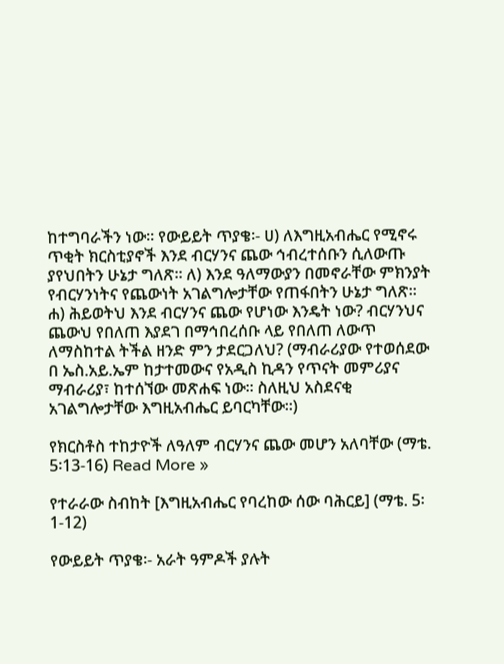ከተግባራችን ነው። የውይይት ጥያቄ፡- ሀ) ለእግዚአብሔር የሚኖሩ ጥቂት ክርስቲያኖች እንደ ብርሃንና ጨው ኅብረተሰቡን ሲለውጡ ያየህበትን ሁኔታ ግለጽ። ለ) እንደ ዓለማውያን በመኖራቸው ምክንያት የብርሃንነትና የጨውነት አገልግሎታቸው የጠፋበትን ሁኔታ ግለጽ። ሐ) ሕይወትህ እንደ ብርሃንና ጨው የሆነው እንዴት ነው? ብርሃንህና ጨውህ የበለጠ እያደገ በማኅበረሰቡ ላይ የበለጠ ለውጥ ለማስከተል ትችል ዘንድ ምን ታደርጋለህ? (ማብራሪያው የተወሰደው በ ኤስ.አይ.ኤም ከታተመውና የአዲስ ኪዳን የጥናት መምሪያና ማብራሪያ፣ ከተሰኘው መጽሐፍ ነው፡፡ ስለዚህ አስደናቂ አገልግሎታቸው እግዚአብሔር ይባርካቸው፡፡)

የክርስቶስ ተከታዮች ለዓለም ብርሃንና ጨው መሆን አለባቸው (ማቴ. 5፡13-16) Read More »

የተራራው ስብከት [እግዚአብሔር የባረከው ሰው ባሕርይ] (ማቴ. 5፡1-12)

የውይይት ጥያቄ፡- አራት ዓምዶች ያሉት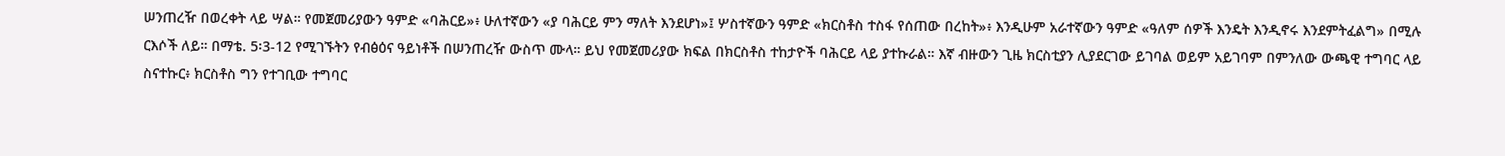ሠንጠረዥ በወረቀት ላይ ሣል። የመጀመሪያውን ዓምድ «ባሕርይ»፥ ሁለተኛውን «ያ ባሕርይ ምን ማለት እንደሆነ»፤ ሦስተኛውን ዓምድ «ክርስቶስ ተስፋ የሰጠው በረከት»፥ እንዲሁም አራተኛውን ዓምድ «ዓለም ሰዎች እንዴት እንዲኖሩ እንደምትፈልግ» በሚሉ ርእሶች ለይ። በማቴ. 5፡3-12 የሚገኙትን የብፅዕና ዓይነቶች በሠንጠረዥ ውስጥ ሙላ። ይህ የመጀመሪያው ክፍል በክርስቶስ ተከታዮች ባሕርይ ላይ ያተኩራል። እኛ ብዙውን ጊዜ ክርስቲያን ሊያደርገው ይገባል ወይም አይገባም በምንለው ውጫዊ ተግባር ላይ ስናተኩር፥ ክርስቶስ ግን የተገቢው ተግባር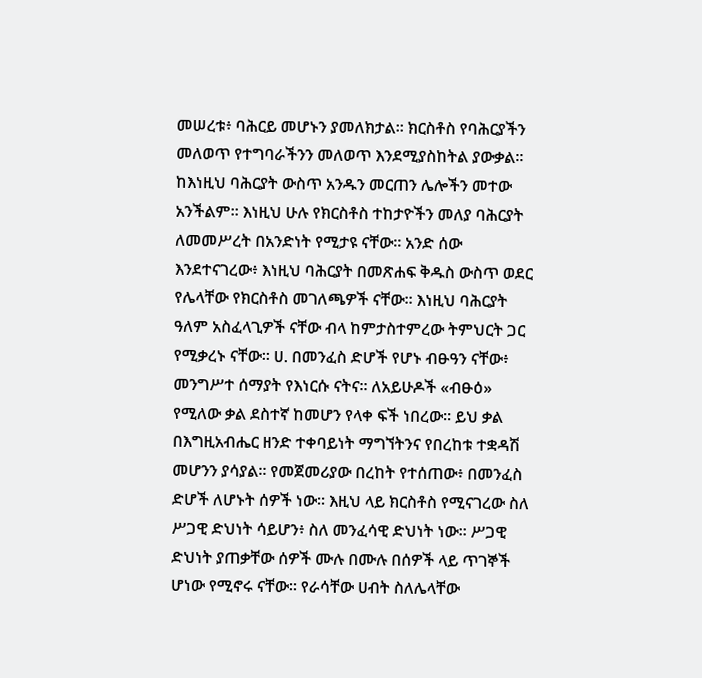መሠረቱ፥ ባሕርይ መሆኑን ያመለክታል። ክርስቶስ የባሕርያችን መለወጥ የተግባራችንን መለወጥ እንደሚያስከትል ያውቃል። ከእነዚህ ባሕርያት ውስጥ አንዱን መርጠን ሌሎችን መተው አንችልም። እነዚህ ሁሉ የክርስቶስ ተከታዮችን መለያ ባሕርያት ለመመሥረት በአንድነት የሚታዩ ናቸው። አንድ ሰው እንደተናገረው፥ እነዚህ ባሕርያት በመጽሐፍ ቅዱስ ውስጥ ወደር የሌላቸው የክርስቶስ መገለጫዎች ናቸው። እነዚህ ባሕርያት ዓለም አስፈላጊዎች ናቸው ብላ ከምታስተምረው ትምህርት ጋር የሚቃረኑ ናቸው። ሀ. በመንፈስ ድሆች የሆኑ ብፁዓን ናቸው፥ መንግሥተ ሰማያት የእነርሱ ናትና። ለአይሁዶች «ብፁዕ» የሚለው ቃል ደስተኛ ከመሆን የላቀ ፍች ነበረው። ይህ ቃል በእግዚአብሔር ዘንድ ተቀባይነት ማግኘትንና የበረከቱ ተቋዳሽ መሆንን ያሳያል። የመጀመሪያው በረከት የተሰጠው፥ በመንፈስ ድሆች ለሆኑት ሰዎች ነው። እዚህ ላይ ክርስቶስ የሚናገረው ስለ ሥጋዊ ድህነት ሳይሆን፥ ስለ መንፈሳዊ ድህነት ነው። ሥጋዊ ድህነት ያጠቃቸው ሰዎች ሙሉ በሙሉ በሰዎች ላይ ጥገኞች ሆነው የሚኖሩ ናቸው። የራሳቸው ሀብት ስለሌላቸው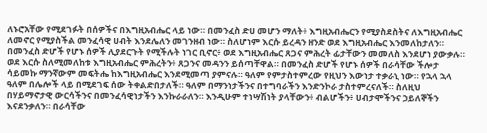ለኑሮአቸው የሚደገፉት በሰዎችና በእግዚአብሔር ላይ ነው። በመንፈስ ድሀ መሆን ማለት፥ እግዚአብሔርን የሚያስደስትና ለእግዚአብሔር ለመኖር የሚያስችል መንፈሳዊ ሀብት እንደሌለን መገንዘብ ነው። ስለሆነም እርሱ ይረዳን ዘንድ ወደ እግዚአብሔር እንመለከታለን። በመንፈስ ድሆች የሆኑ ሰዎች ሊያደርጉት የሚችሉት ነገር ቢኖር፥ ወደ እግዚአብሔር ጸጋና ምሕረት ፊታቸውን መመለስ እንደሆነ ያውቃሉ። ወደ እርሱ ስለሚመለከቱ እግዚአብሔር ምሕረትን፥ ጸጋንና መዳንን ይሰጣቸዋል። በመንፈስ ድሆች የሆኑ ሰዎች በራሳቸው ችሎታ ሳይመኩ ማንኛውም መፍትሔ ከእግዚአብሔር እንደሚመጣ ያምናሉ። ዓለም የምታስተምረው የዚህን እውነታ ተቃራኒ ነው። የኋላ ኋላ ዓለም በሌሎች ላይ በሚደገፍ ሰው ትቀልድበታለች። ዓለም በማንነታችንና በተግባራችን እንድንኮራ ታስተምረናለች። ስለዚህ በሃይማኖታዊ ውርሳችንና በመንፈሳዊነታችን እንኩራራለን። እንዲሁም ተነሣሽነት ያላቸውን፥ ብልሆችን፥ ሀብታሞችንና ኃይለኞችን እናደንቃለን። በራሳቸው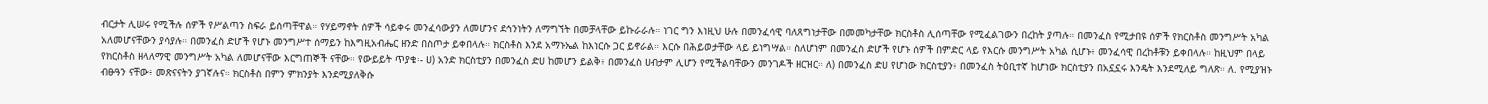ብርታት ሊሠሩ የሚችሉ ሰዎች የሥልጣን ስፍራ ይሰጣቸዋል። የሃይማኖት ሰዎች ሳይቀሩ መንፈሳውያን ለመሆንና ደኅንነትን ለማግኘት በመቻላቸው ይኩራራሉ። ነገር ግን እነዚህ ሁሉ በመንፈሳዊ ባለጸግነታቸው በመመካታቸው ክርስቶስ ሊሰጣቸው የሚፈልገውን በረከት ያጣሉ። በመንፈስ የሚታበዩ ሰዎች የክርስቶስ መንግሥት አካል አለመሆናቸውን ያሳያሉ። በመንፈስ ድሆች የሆኑ መንግሥተ ሰማይን ከእግዚአብሔር ዘንድ በስጦታ ይቀበላሉ። ክርስቶስ እንደ አማኑኤል ከእነርሱ ጋር ይኖራል። እርሱ በሕይወታቸው ላይ ይነግሣል። ስለሆነም በመንፈስ ድሆች የሆኑ ሰዎች በምድር ላይ የእርሱ መንግሥት አካል ሲሆኑ፥ መንፈሳዊ በረከቶቹን ይቀበላሉ። ከዚህም በላይ የክርስቶስ ዘላለማዊ መንግሥት አካል ለመሆናቸው እርግጠኞች ናቸው። የውይይት ጥያቄ፡- ሀ) አንድ ክርስቲያን በመንፈስ ድሀ ከመሆን ይልቅ፥ በመንፈስ ሀብታም ሊሆን የሚችልባቸውን መንገዶች ዘርዝር። ለ) በመንፈስ ድሀ የሆነው ክርስቲያን፥ በመንፈስ ትዕቢተኛ ከሆነው ክርስቲያን በአኗኗሩ እንዴት እንደሚለይ ግለጽ። ለ. የሚያዝኑ ብፁዓን ናቸው፥ መጽናናትን ያገኛሉና። ክርስቶስ በምን ምክንያት እንደሚያለቅሱ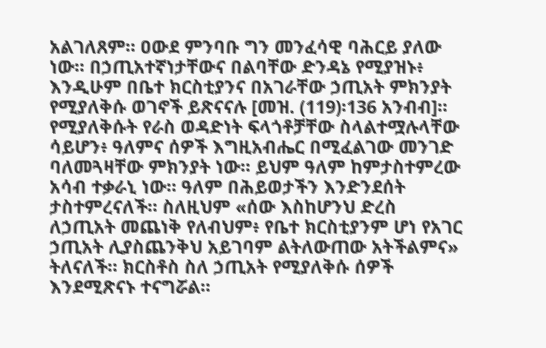አልገለጸም። ዐውደ ምንባቡ ግን መንፈሳዊ ባሕርይ ያለው ነው። በኃጢአተኛነታቸውና በልባቸው ድንዳኔ የሚያዝኑ፥ እንዲሁም በቤተ ክርስቲያንና በአገራቸው ኃጢአት ምክንያት የሚያለቅሱ ወገኖች ይጽናናሉ [መዝ. (119)፡136 አንብብ]። የሚያለቅሱት የራስ ወዳድነት ፍላጎቶቻቸው ስላልተሟሉላቸው ሳይሆን፥ ዓለምና ሰዎች እግዚአብሔር በሚፈልገው መንገድ ባለመጓዛቸው ምክንያት ነው። ይህም ዓለም ከምታስተምረው አሳብ ተቃራኒ ነው። ዓለም በሕይወታችን እንድንደሰት ታስተምረናለች። ስለዚህም «ሰው እስከሆንህ ድረስ ለኃጢአት መጨነቅ የለብህም፥ የቤተ ክርስቲያንም ሆነ የአገር ኃጢአት ሊያስጨንቅህ አይገባም ልትለውጠው አትችልምና» ትለናለች። ክርስቶስ ስለ ኃጢአት የሚያለቅሱ ሰዎች እንደሚጽናኑ ተናግሯል።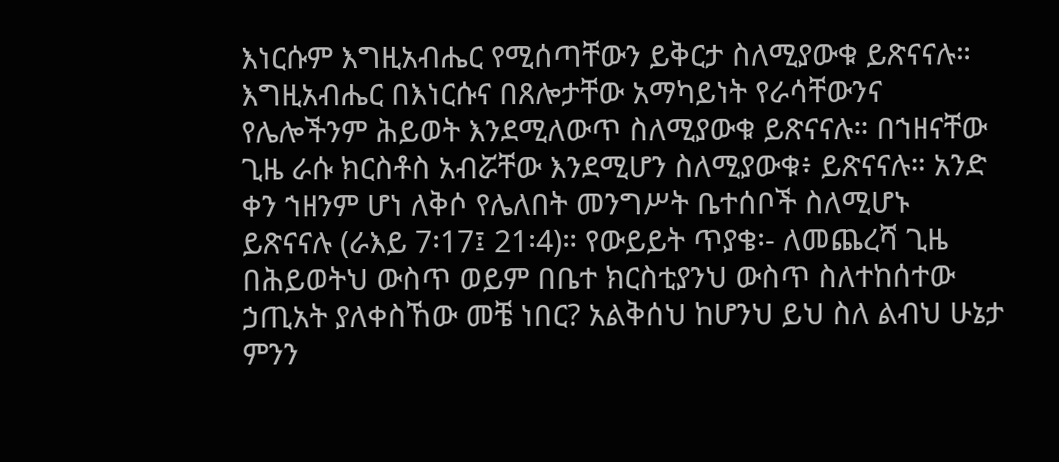እነርሱም እግዚአብሔር የሚሰጣቸውን ይቅርታ ስለሚያውቁ ይጽናናሉ። እግዚአብሔር በእነርሱና በጸሎታቸው አማካይነት የራሳቸውንና የሌሎችንም ሕይወት እንደሚለውጥ ስለሚያውቁ ይጽናናሉ። በኀዘናቸው ጊዜ ራሱ ክርስቶስ አብሯቸው እንደሚሆን ስለሚያውቁ፥ ይጽናናሉ። አንድ ቀን ኀዘንም ሆነ ለቅሶ የሌለበት መንግሥት ቤተሰቦች ስለሚሆኑ ይጽናናሉ (ራእይ 7፡17፤ 21፡4)። የውይይት ጥያቄ፡- ለመጨረሻ ጊዜ በሕይወትህ ውስጥ ወይም በቤተ ክርስቲያንህ ውስጥ ስለተከሰተው ኃጢአት ያለቀስኸው መቼ ነበር? አልቅሰህ ከሆንህ ይህ ስለ ልብህ ሁኔታ ምንን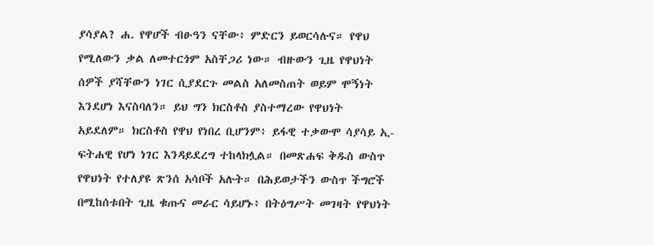ያሳያል? ሐ. የዋሆች ብፁዓን ናቸው፥ ምድርን ይወርሳሉና። የዋህ የሚለውን ቃል ለመተርጎም አስቸጋሪ ነው። ብዙውን ጊዜ የዋህነት ሰዎች ያሻቸውን ነገር ሲያደርጉ መልስ አለመስጠት ወይም ሞኝነት እንደሆነ እናስባለን። ይህ ግን ክርስቶስ ያስተማረው የዋህነት አይደለም። ክርስቶስ የዋህ የነበረ ቢሆንም፥ ይፋዊ ተቃውሞ ሳያሳይ ኢ-ፍትሐዊ የሆነ ነገር እንዳይደረግ ተከላክሏል። በመጽሐፍ ቅዱስ ውስጥ የዋህነት የተለያዩ ጽንሰ አሳቦች አሉት። በሕይወታችን ውስጥ ችግሮች በሚከሰቱበት ጊዜ ቁጡና መራር ሳይሆኑ፥ በትዕግሥት መገዛት የዋህነት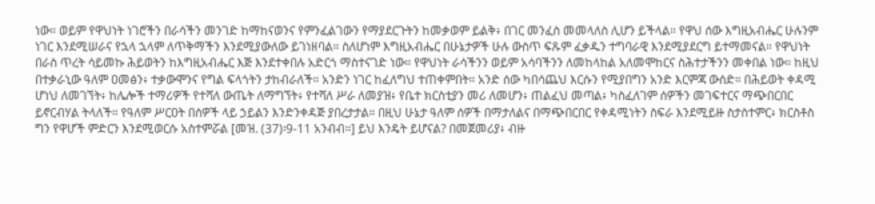ነው። ወይም የዋህነት ነገሮችን በራሳችን መንገድ ከማከናወንና የምንፈልገውን የማያደርጉትን ከመቃወም ይልቅ፥ በገር መንፈስ መመላለስ ሊሆን ይችላል። የዋህ ሰው እግዚአብሔር ሁሉንም ነገር እንደሚሠራና የኋላ ኋላም ለጥቅማችን እንደሚያውለው ይገነዘባል። ስለሆነም እግዚአብሔር በሁኔታዎች ሁሉ ውስጥ ፍጹም ፈቃዱን ተግባራዊ እንደሚያደርግ ይተማመናል። የዋህነት በራስ ጥረት ሳይመኩ ሕይወትን ከእግዚአብሔር እጅ እንደተቀበሉ አድርጎ ማስተናገድ ነው። የዋህነት ራሳችንን ወይም አሳባችንን ለመከላከል አለመሞከርና ስሕተታችንን መቀበል ነው። ከዚህ በተቃራኒው ዓለም ዐመፅን፥ ተቃውሞንና የግል ፍላጎትን ታከብራለች። አንድን ነገር ከፈለግህ ተጠቀምበት። አንድ ሰው ካበሳጨህ እርሱን የሚያበግን አንድ እርምጃ ውሰድ። በሕይወት ቀዳሚ ሆነህ ለመገኘት፥ ከሌሎች ተማሪዎች የተሻለ ውጤት ለማግኘት፥ የተሻለ ሥራ ለመያዝ፥ የቤተ ክርስቲያን መሪ ለመሆን፥ ጠልፈህ መጣል፥ ካስፈለገም ሰዎችን መገፍተርና ማጭበርበር ይኖርብሃል ትላለች። የዓለም ሥርዐት በሰዎች ላይ ኃይልን እንድንቀዳጅ ያበረታታል። በዚህ ሁኔታ ዓለም ሰዎች በማታለልና በማጭበርበር የቀዳሚነትን ስፍራ እንደሚይዙ ስታስተምር፥ ክርስቶስ ግን የዋሆች ምድርን እንደሚወርሱ አስተምሯል [መዝ. (37)፡9-11 አንብብ።] ይህ እንዴት ይሆናል? በመጀመሪያ፥ ብዙ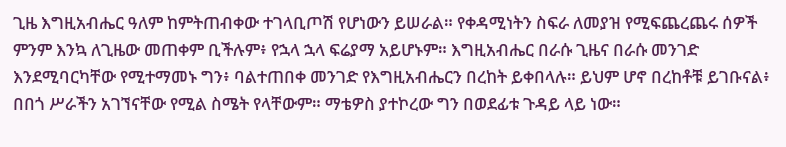ጊዜ እግዚአብሔር ዓለም ከምትጠብቀው ተገላቢጦሽ የሆነውን ይሠራል። የቀዳሚነትን ስፍራ ለመያዝ የሚፍጨረጨሩ ሰዎች ምንም እንኳ ለጊዜው መጠቀም ቢችሉም፥ የኋላ ኋላ ፍሬያማ አይሆኑም። እግዚአብሔር በራሱ ጊዜና በራሱ መንገድ እንደሚባርካቸው የሚተማመኑ ግን፥ ባልተጠበቀ መንገድ የእግዚአብሔርን በረከት ይቀበላሉ። ይህም ሆኖ በረከቶቹ ይገቡናል፥ በበጎ ሥራችን አገኘናቸው የሚል ስሜት የላቸውም። ማቴዎስ ያተኮረው ግን በወደፊቱ ጉዳይ ላይ ነው።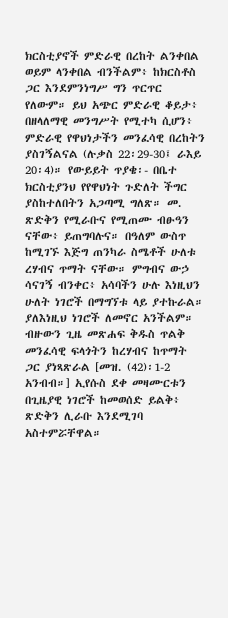ክርስቲያኖች ምድራዊ በረከት ልንቀበል ወይም ላንቀበል ብንችልም፥ ከክርስቶስ ጋር እንደምንነግሥ ግን ጥርጥር የለውም። ይህ አጭር ምድራዊ ቆይታ፥ በዘላለማዊ መንግሥት የሚተካ ሲሆን፥ ምድራዊ የዋህነታችን መንፈሳዊ በረከትን ያስገኝልናል (ሉቃስ 22፡29-30፤ ራእይ 20፡4)። የውይይት ጥያቄ፡- በቤተ ክርስቲያንህ የየዋህነት ጉድለት ችግር ያስከተለበትን አጋጣሚ ግለጽ። መ. ጽድቅን የሚራቡና የሚጠሙ ብፁዓን ናቸው፥ ይጠግባሉና። በዓለም ውስጥ ከሚገኙ እጅግ ጠንካራ ስሜቶች ሁለቱ ረሃብና ጥማት ናቸው። ምግብና ውኃ ሳናገኝ ብንቀር፥ አሳባችን ሁሉ እነዚህን ሁለት ነገሮች በማግኘቱ ላይ ያተኩራል። ያለእነዚህ ነገሮች ለመኖር አንችልም። ብዙውን ጊዜ መጽሐፍ ቅዱስ ጥልቅ መንፈሳዊ ፍላጎትን ከረሃብና ከጥማት ጋር ያነጻጽራል [መዝ. (42)፡1-2 አንብብ።] ኢየሱስ ደቀ መዛሙርቱን በጊዜያዊ ነገሮች ከመወሰድ ይልቅ፥ ጽድቅን ሊራቡ እንደሚገባ አስተምሯቸዋል።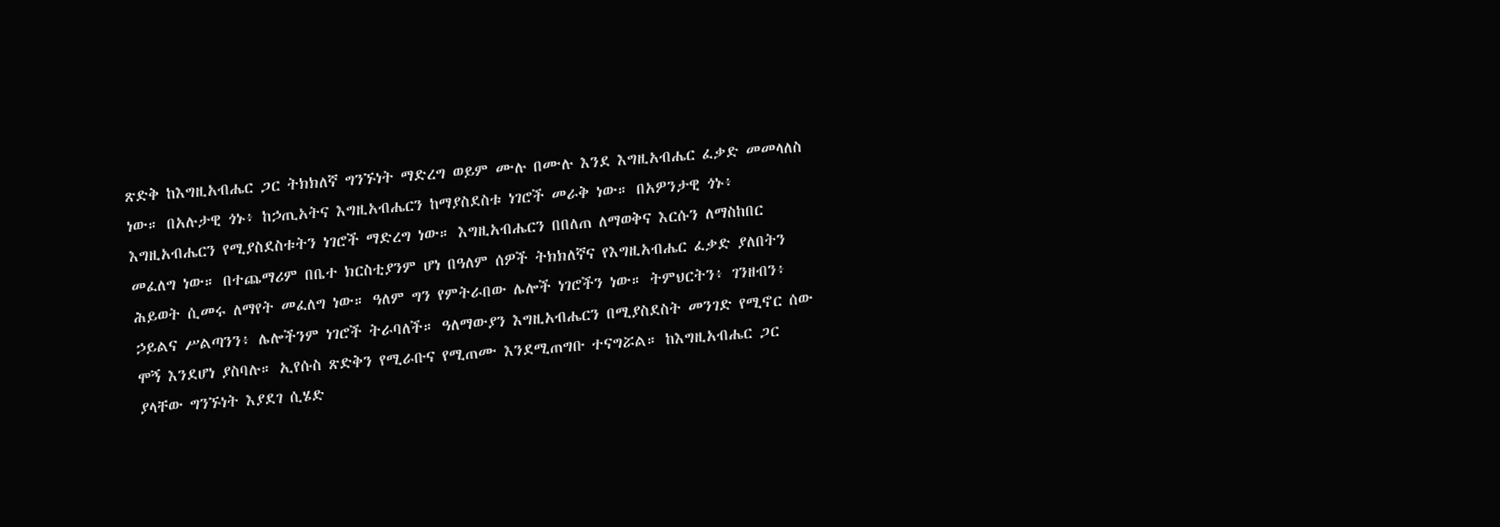ጽድቅ ከእግዚአብሔር ጋር ትክክለኛ ግንኙነት ማድረግ ወይም ሙሉ በሙሉ እንደ እግዚአብሔር ፈቃድ መመላለስ ነው። በአሉታዊ ጎኑ፥ ከኃጢአትና እግዚአብሔርን ከማያስደስቱ ነገሮች መራቅ ነው። በአዎንታዊ ጎኑ፥ እግዚአብሔርን የሚያስደስቱትን ነገሮች ማድረግ ነው። እግዚአብሔርን በበለጠ ለማወቅና እርሱን ለማስከበር መፈለግ ነው። በተጨማሪም በቤተ ክርስቲያንም ሆነ በዓለም ሰዎች ትክክለኛና የእግዚአብሔር ፈቃድ ያለበትን ሕይወት ሲመሩ ለማየት መፈለግ ነው። ዓለም ግን የምትራበው ሌሎች ነገሮችን ነው። ትምህርትን፥ ገንዘብን፥ ኃይልና ሥልጣንን፥ ሌሎችንም ነገሮች ትራባለች። ዓለማውያን እግዚአብሔርን በሚያስደስት መንገድ የሚኖር ሰው ሞኝ እንደሆነ ያስባሉ። ኢየሱስ ጽድቅን የሚራቡና የሚጠሙ እንደሚጠግቡ ተናግሯል። ከእግዚአብሔር ጋር ያላቸው ግንኙነት እያደገ ሲሄድ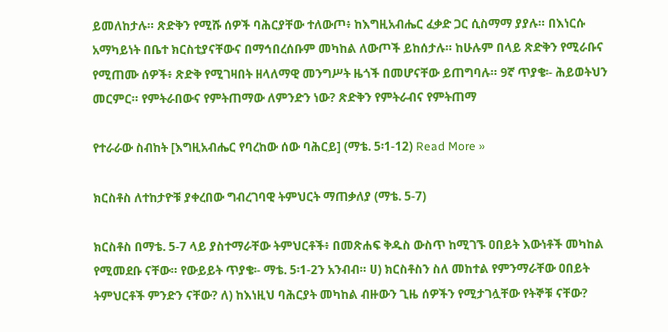ይመለከታሉ። ጽድቅን የሚሹ ሰዎች ባሕርያቸው ተለውጦ፥ ከእግዚአብሔር ፈቃድ ጋር ሲስማማ ያያሉ። በእነርሱ አማካይነት በቤተ ክርስቲያናቸውና በማኅበረሰቡም መካከል ለውጦች ይከሰታሉ። ከሁሉም በላይ ጽድቅን የሚራቡና የሚጠሙ ሰዎች፥ ጽድቅ የሚገዛበት ዘላለማዊ መንግሥት ዜጎች በመሆናቸው ይጠግባሉ። 9ኛ ጥያቄ፡- ሕይወትህን መርምር። የምትራበውና የምትጠማው ለምንድን ነው? ጽድቅን የምትራብና የምትጠማ

የተራራው ስብከት [እግዚአብሔር የባረከው ሰው ባሕርይ] (ማቴ. 5፡1-12) Read More »

ክርስቶስ ለተከታዮቹ ያቀረበው ግብረገባዊ ትምህርት ማጠቃለያ (ማቴ. 5-7)

ክርስቶስ በማቴ. 5-7 ላይ ያስተማራቸው ትምህርቶች፥ በመጽሐፍ ቅዱስ ውስጥ ከሚገኙ ዐበይት እውነቶች መካከል የሚመደቡ ናቸው። የውይይት ጥያቄ፡- ማቴ. 5፡1-2ን አንብብ። ሀ) ክርስቶስን ስለ መከተል የምንማራቸው ዐበይት ትምህርቶች ምንድን ናቸው? ለ) ከእነዚህ ባሕርያት መካከል ብዙውን ጊዜ ሰዎችን የሚታገሏቸው የትኞቹ ናቸው?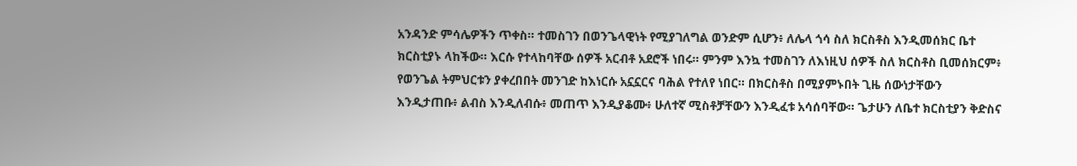አንዳንድ ምሳሌዎችን ጥቀስ። ተመስገን በወንጌላዊነት የሚያገለግል ወንድም ሲሆን፥ ለሌላ ጎሳ ስለ ክርስቶስ እንዲመሰክር ቤተ ክርስቲያኑ ላከችው። እርሱ የተላከባቸው ሰዎች አርብቶ አደሮች ነበሩ። ምንም እንኳ ተመስገን ለእነዚህ ሰዎች ስለ ክርስቶስ ቢመሰክርም፥ የወንጌል ትምህርቱን ያቀረበበት መንገድ ከእነርሱ አኗኗርና ባሕል የተለየ ነበር። በክርስቶስ በሚያምኑበት ጊዜ ሰውነታቸውን እንዲታጠቡ፥ ልብስ እንዲለብሱ፥ መጠጥ እንዲያቆሙ፥ ሁለተኛ ሚስቶቻቸውን እንዲፈቱ አሳሰባቸው። ጌታሁን ለቤተ ክርስቲያን ቅድስና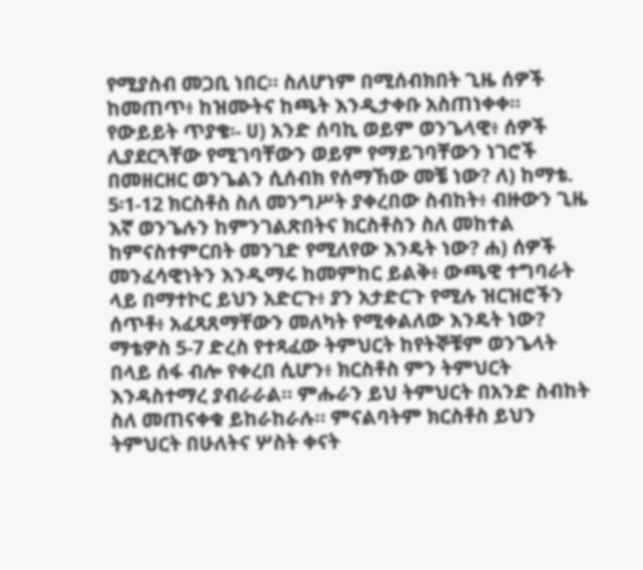የሚያስብ መጋቢ ነበር። ስለሆነም በሚሰብክበት ጊዜ ሰዎች ከመጠጥ፥ ከዝሙትና ከጫት እንዲታቀቡ አስጠነቀቀ። የውይይት ጥያቄ፡- ሀ) አንድ ሰባኪ ወይም ወንጌላዊ፥ ሰዎች ሊያደርጓቸው የሚገባቸውን ወይም የማይገባቸውን ነገሮች በመዘርዘር ወንጌልን ሲሰብክ የሰማኸው መቼ ነው? ለ) ከማቴ. 5፡1-12 ክርስቶስ ስለ መንግሥት ያቀረበው ስብከት፥ ብዙውን ጊዜ እኛ ወንጌሉን ከምንገልጽበትና ክርስቶስን ስለ መከተል ከምናስተምርበት መንገድ የሚለየው እንዴት ነው? ሐ) ሰዎች መንፈሳዊነትን እንዲማሩ ከመምከር ይልቅ፥ ውጫዊ ተግባራት ላይ በማተኮር ይህን አድርጉ፥ ያን አታድርጉ የሚሉ ዝርዝሮችን ሰጥቶ፥ አፈጻጸማቸውን መለካት የሚቀልለው እንዴት ነው? ማቴዎስ 5-7 ድረስ የተጻፈው ትምህርት ከየትኞቹም ወንጌላት በላይ ሰፋ ብሎ የቀረበ ሲሆን፥ ክርስቶስ ምን ትምህርት እንዳስተማረ ያብራራል። ምሑራን ይህ ትምህርት በአንድ ስብከት ስለ መጠናቀቁ ይከራከራሉ። ምናልባትም ክርስቶስ ይህን ትምህርት በሁለትና ሦስት ቀናት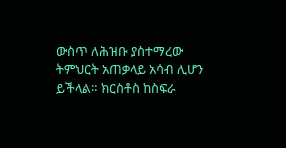ውስጥ ለሕዝቡ ያስተማረው ትምህርት አጠቃላይ አሳብ ሊሆን ይችላል። ክርስቶስ ከስፍራ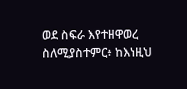ወደ ስፍራ እየተዘዋወረ ስለሚያስተምር፥ ከእነዚህ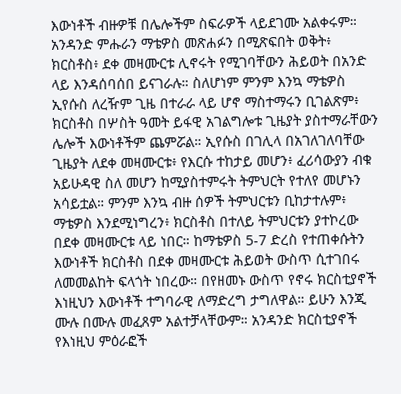እውነቶች ብዙዎቹ በሌሎችም ስፍራዎች ላይደገሙ አልቀሩም። አንዳንድ ምሑራን ማቴዎስ መጽሐፉን በሚጽፍበት ወቅት፥ ክርስቶስ፥ ደቀ መዛሙርቱ ሊኖሩት የሚገባቸውን ሕይወት በአንድ ላይ እንዳሰባሰበ ይናገራሉ። ስለሆነም ምንም እንኳ ማቴዎስ ኢየሱስ ለረዥም ጊዜ በተራራ ላይ ሆኖ ማስተማሩን ቢገልጽም፥ ክርስቶስ በሦስት ዓመት ይፋዊ አገልግሎቱ ጊዜያት ያስተማራቸውን ሌሎች እውነቶችም ጨምሯል። ኢየሱስ በገሊላ በአገለገለባቸው ጊዜያት ለደቀ መዛሙርቱ፥ የእርሱ ተከታይ መሆን፥ ፈሪሳውያን ብቁ አይሁዳዊ ስለ መሆን ከሚያስተምሩት ትምህርት የተለየ መሆኑን አሳይቷል። ምንም እንኳ ብዙ ሰዎች ትምህርቱን ቢከታተሉም፥ ማቴዎስ እንደሚነግረን፥ ክርስቶስ በተለይ ትምህርቱን ያተኮረው በደቀ መዛሙርቱ ላይ ነበር። ከማቴዎስ 5-7 ድረስ የተጠቀሱትን እውነቶች ክርስቶስ በደቀ መዛሙርቱ ሕይወት ውስጥ ሲተገበሩ ለመመልከት ፍላጎት ነበረው። በየዘመኑ ውስጥ የኖሩ ክርስቲያኖች እነዚህን እውነቶች ተግባራዊ ለማድረግ ታግለዋል። ይሁን እንጂ ሙሉ በሙሉ መፈጸም አልተቻላቸውም። አንዳንድ ክርስቲያኖች የእነዚህ ምዕራፎች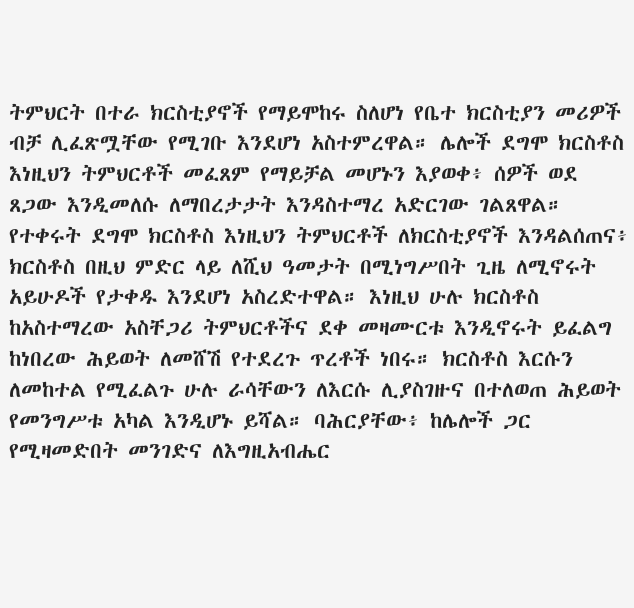ትምህርት በተራ ክርስቲያኖች የማይሞከሩ ስለሆነ የቤተ ክርስቲያን መሪዎች ብቻ ሊፈጽሟቸው የሚገቡ እንደሆነ አስተምረዋል። ሌሎች ደግሞ ክርስቶስ እነዚህን ትምህርቶች መፈጸም የማይቻል መሆኑን እያወቀ፥ ሰዎች ወደ ጸጋው እንዲመለሱ ለማበረታታት እንዳስተማረ አድርገው ገልጸዋል። የተቀሩት ደግሞ ክርስቶስ እነዚህን ትምህርቶች ለክርስቲያኖች እንዳልሰጠና፥ ክርስቶስ በዚህ ምድር ላይ ለሺህ ዓመታት በሚነግሥበት ጊዜ ለሚኖሩት አይሁዶች የታቀዱ እንደሆነ አስረድተዋል። እነዚህ ሁሉ ክርስቶስ ከአስተማረው አስቸጋሪ ትምህርቶችና ደቀ መዛሙርቱ እንዲኖሩት ይፈልግ ከነበረው ሕይወት ለመሸሽ የተደረጉ ጥረቶች ነበሩ። ክርስቶስ እርሱን ለመከተል የሚፈልጉ ሁሉ ራሳቸውን ለእርሱ ሊያስገዙና በተለወጠ ሕይወት የመንግሥቱ አካል እንዲሆኑ ይሻል። ባሕርያቸው፥ ከሌሎች ጋር የሚዛመድበት መንገድና ለእግዚአብሔር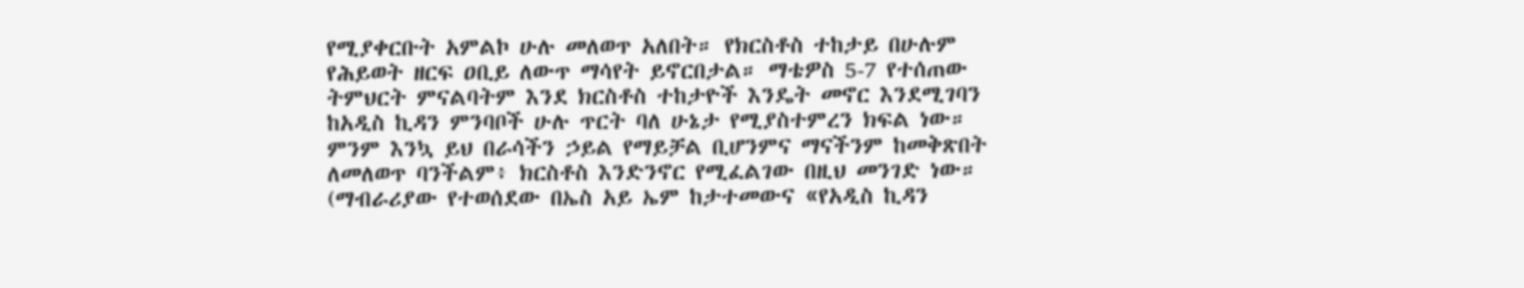የሚያቀርቡት አምልኮ ሁሉ መለወጥ አለበት። የክርስቶስ ተከታይ በሁሉም የሕይወት ዘርፍ ዐቢይ ለውጥ ማሳየት ይኖርበታል። ማቴዎስ 5-7 የተሰጠው ትምህርት ምናልባትም እንደ ክርስቶስ ተከታዮች እንዴት መኖር እንደሚገባን ከአዲስ ኪዳን ምንባቦች ሁሉ ጥርት ባለ ሁኔታ የሚያስተምረን ክፍል ነው። ምንም እንኳ ይህ በራሳችን ኃይል የማይቻል ቢሆንምና ማናችንም ከመቅጽበት ለመለወጥ ባንችልም፥ ክርስቶስ እንድንኖር የሚፈልገው በዚህ መንገድ ነው። (ማብራሪያው የተወሰደው በኤስ አይ ኤም ከታተመውና «የአዲስ ኪዳን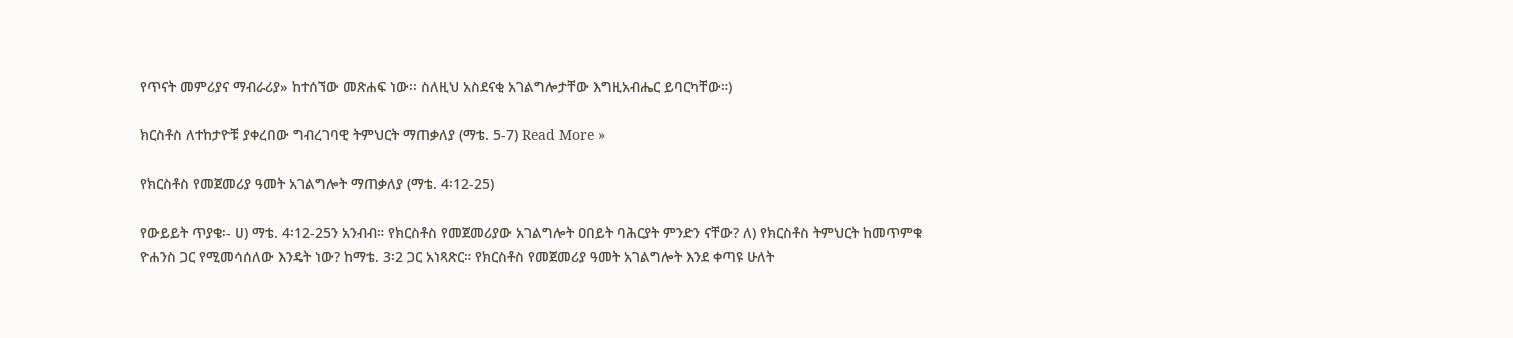የጥናት መምሪያና ማብራሪያ» ከተሰኘው መጽሐፍ ነው፡፡ ስለዚህ አስደናቂ አገልግሎታቸው እግዚአብሔር ይባርካቸው።)

ክርስቶስ ለተከታዮቹ ያቀረበው ግብረገባዊ ትምህርት ማጠቃለያ (ማቴ. 5-7) Read More »

የክርስቶስ የመጀመሪያ ዓመት አገልግሎት ማጠቃለያ (ማቴ. 4፡12-25)

የውይይት ጥያቄ፡- ሀ) ማቴ. 4፡12-25ን አንብብ። የክርስቶስ የመጀመሪያው አገልግሎት ዐበይት ባሕርያት ምንድን ናቸው? ለ) የክርስቶስ ትምህርት ከመጥምቁ ዮሐንስ ጋር የሚመሳሰለው እንዴት ነው? ከማቴ. 3፡2 ጋር አነጻጽር። የክርስቶስ የመጀመሪያ ዓመት አገልግሎት እንደ ቀጣዩ ሁለት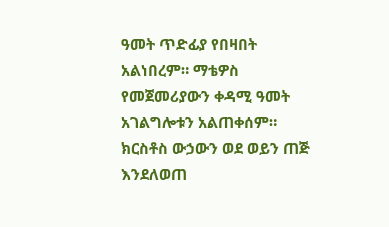ዓመት ጥድፊያ የበዛበት አልነበረም። ማቴዎስ የመጀመሪያውን ቀዳሚ ዓመት አገልግሎቱን አልጠቀሰም። ክርስቶስ ውኃውን ወደ ወይን ጠጅ እንደለወጠ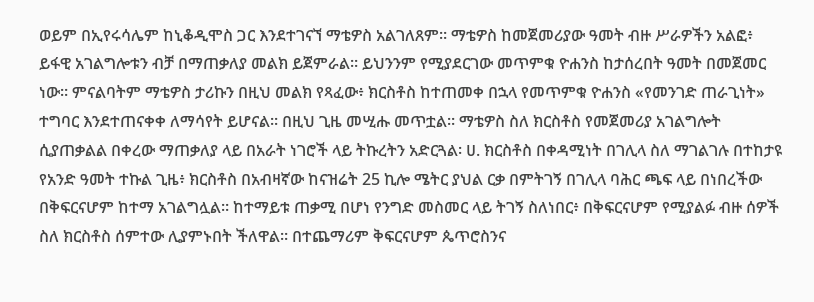ወይም በኢየሩሳሌም ከኒቆዲሞስ ጋር እንደተገናኘ ማቴዎስ አልገለጸም። ማቴዎስ ከመጀመሪያው ዓመት ብዙ ሥራዎችን አልፎ፥ ይፋዊ አገልግሎቱን ብቻ በማጠቃለያ መልክ ይጀምራል። ይህንንም የሚያደርገው መጥምቁ ዮሐንስ ከታሰረበት ዓመት በመጀመር ነው። ምናልባትም ማቴዎስ ታሪኩን በዚህ መልክ የጻፈው፥ ክርስቶስ ከተጠመቀ በኋላ የመጥምቁ ዮሐንስ «የመንገድ ጠራጊነት» ተግባር እንደተጠናቀቀ ለማሳየት ይሆናል፡፡ በዚህ ጊዜ መሢሑ መጥቷል። ማቴዎስ ስለ ክርስቶስ የመጀመሪያ አገልግሎት ሲያጠቃልል በቀረው ማጠቃለያ ላይ በአራት ነገሮች ላይ ትኩረትን አድርጓል፡ ሀ. ክርስቶስ በቀዳሚነት በገሊላ ስለ ማገልገሉ በተከታዩ የአንድ ዓመት ተኩል ጊዜ፥ ክርስቶስ በአብዛኛው ከናዝሬት 25 ኪሎ ሜትር ያህል ርቃ በምትገኝ በገሊላ ባሕር ጫፍ ላይ በነበረችው በቅፍርናሆም ከተማ አገልግሏል። ከተማይቱ ጠቃሚ በሆነ የንግድ መስመር ላይ ትገኝ ስለነበር፥ በቅፍርናሆም የሚያልፉ ብዙ ሰዎች ስለ ክርስቶስ ሰምተው ሊያምኑበት ችለዋል። በተጨማሪም ቅፍርናሆም ጴጥሮስንና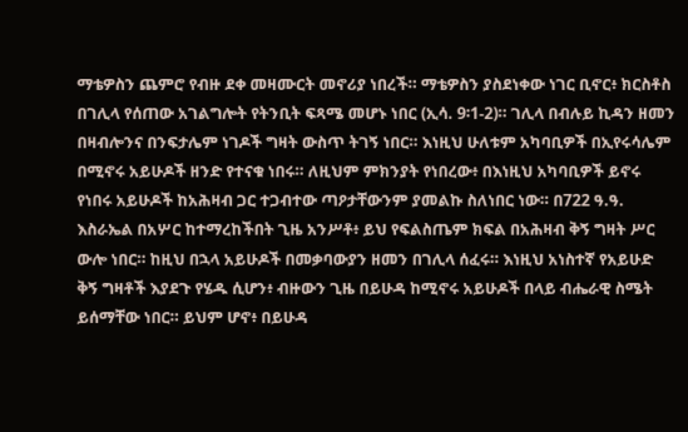ማቴዎስን ጨምሮ የብዙ ደቀ መዛሙርት መኖሪያ ነበረች። ማቴዎስን ያስደነቀው ነገር ቢኖር፥ ክርስቶስ በገሊላ የሰጠው አገልግሎት የትንቢት ፍጻሜ መሆኑ ነበር (ኢሳ. 9፡1-2)። ገሊላ በብሉይ ኪዳን ዘመን በዛብሎንና በንፍታሌም ነገዶች ግዛት ውስጥ ትገኝ ነበር። እነዚህ ሁለቱም አካባቢዎች በኢየሩሳሌም በሚኖሩ አይሁዶች ዘንድ የተናቁ ነበሩ። ለዚህም ምክንያት የነበረው፥ በእነዚህ አካባቢዎች ይኖሩ የነበሩ አይሁዶች ከአሕዛብ ጋር ተጋብተው ጣዖታቸውንም ያመልኩ ስለነበር ነው። በ722 ዓ.ዓ. እስራኤል በአሦር ከተማረከችበት ጊዜ አንሥቶ፥ ይህ የፍልስጤም ክፍል በአሕዛብ ቅኝ ግዛት ሥር ውሎ ነበር። ከዚህ በኋላ አይሁዶች በመቃባውያን ዘመን በገሊላ ሰፈሩ። እነዚህ አነስተኛ የአይሁድ ቅኝ ግዛቶች እያደጉ የሄዱ ሲሆን፥ ብዙውን ጊዜ በይሁዳ ከሚኖሩ አይሁዶች በላይ ብሔራዊ ስሜት ይሰማቸው ነበር። ይህም ሆኖ፥ በይሁዳ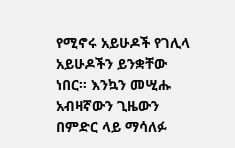የሚኖሩ አይሁዶች የገሊላ አይሁዶችን ይንቋቸው ነበር። እንኳን መሢሑ አብዛኛውን ጊዜውን በምድር ላይ ማሳለፉ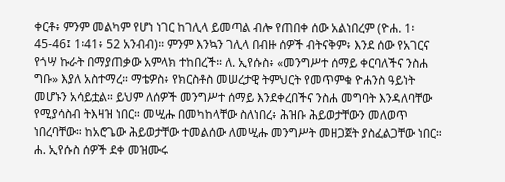ቀርቶ፥ ምንም መልካም የሆነ ነገር ከገሊላ ይመጣል ብሎ የጠበቀ ሰው አልነበረም (ዮሐ. 1፡45-46፤ 1፡41፥ 52 አንብብ)። ምንም እንኳን ገሊላ በብዙ ሰዎች ብትናቅም፥ እንደ ሰው የአገርና የጎሣ ኩራት በማያጠቃው አምላክ ተከበረች። ለ. ኢየሱስ፥ «መንግሥተ ሰማይ ቀርባለችና ንስሐ ግቡ» እያለ አስተማረ። ማቴዎስ፥ የክርስቶስ መሠረታዊ ትምህርት የመጥምቁ ዮሐንስ ዓይነት መሆኑን አሳይቷል። ይህም ለሰዎች መንግሥተ ሰማይ እንደቀረበችና ንስሐ መግባት እንዳለባቸው የሚያሳስብ ትእዛዝ ነበር። መሢሑ በመካከላቸው ስለነበረ፥ ሕዝቡ ሕይወታቸውን መለወጥ ነበረባቸው። ከአሮጌው ሕይወታቸው ተመልሰው ለመሢሑ መንግሥት መዘጋጀት ያስፈልጋቸው ነበር። ሐ. ኢየሱስ ሰዎች ደቀ መዝሙሩ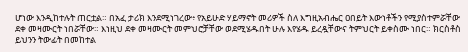ሆነው እንዲከተሉት ጠርቷል። በአፈ ታሪክ እንደሚነገረው፥ የአይሁድ ሃይማኖት መሪዎች ስለ እግዚአብሔር ዐበይት እውነቶችን የሚያስተምሯቸው ደቀ መዛሙርት ነበሯቸው። እነዚህ ደቀ መዛሙርት መምህሮቻቸው ወደሚሄዱበት ሁሉ እየሄዱ ይረዷቸውና ትምህርት ይቀስሙ ነበር። ክርስቶስ ይህንን ትውፊት በመከተል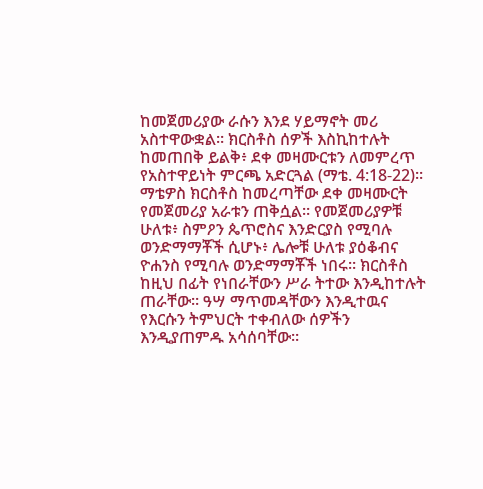ከመጀመሪያው ራሱን እንደ ሃይማኖት መሪ አስተዋውቋል። ክርስቶስ ሰዎች እስኪከተሉት ከመጠበቅ ይልቅ፥ ደቀ መዛሙርቱን ለመምረጥ የአስተዋይነት ምርጫ አድርጓል (ማቴ. 4:18-22)። ማቴዎስ ክርስቶስ ከመረጣቸው ደቀ መዛሙርት የመጀመሪያ አራቱን ጠቅሷል። የመጀመሪያዎቹ ሁለቱ፥ ስምዖን ጴጥሮስና እንድርያስ የሚባሉ ወንድማማቾች ሲሆኑ፥ ሌሎቹ ሁለቱ ያዕቆብና ዮሐንስ የሚባሉ ወንድማማቾች ነበሩ። ክርስቶስ ከዚህ በፊት የነበራቸውን ሥራ ትተው እንዲከተሉት ጠራቸው። ዓሣ ማጥመዳቸውን እንዲተዉና የእርሱን ትምህርት ተቀብለው ሰዎችን እንዲያጠምዱ አሳሰባቸው።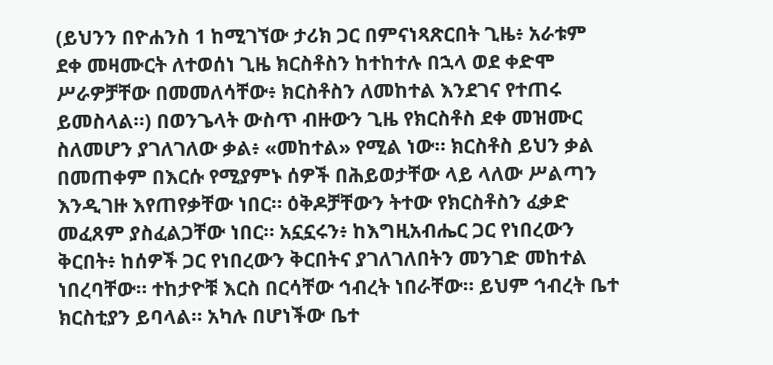(ይህንን በዮሐንስ 1 ከሚገኘው ታሪክ ጋር በምናነጻጽርበት ጊዜ፥ አራቱም ደቀ መዛሙርት ለተወሰነ ጊዜ ክርስቶስን ከተከተሉ በኋላ ወደ ቀድሞ ሥራዎቻቸው በመመለሳቸው፥ ክርስቶስን ለመከተል እንደገና የተጠሩ ይመስላል።) በወንጌላት ውስጥ ብዙውን ጊዜ የክርስቶስ ደቀ መዝሙር ስለመሆን ያገለገለው ቃል፥ «መከተል» የሚል ነው። ክርስቶስ ይህን ቃል በመጠቀም በእርሱ የሚያምኑ ሰዎች በሕይወታቸው ላይ ላለው ሥልጣን እንዲገዙ እየጠየቃቸው ነበር። ዕቅዶቻቸውን ትተው የክርስቶስን ፈቃድ መፈጸም ያስፈልጋቸው ነበር። አኗኗሩን፥ ከእግዚአብሔር ጋር የነበረውን ቅርበት፥ ከሰዎች ጋር የነበረውን ቅርበትና ያገለገለበትን መንገድ መከተል ነበረባቸው። ተከታዮቹ እርስ በርሳቸው ኅብረት ነበራቸው። ይህም ኅብረት ቤተ ክርስቲያን ይባላል። አካሉ በሆነችው ቤተ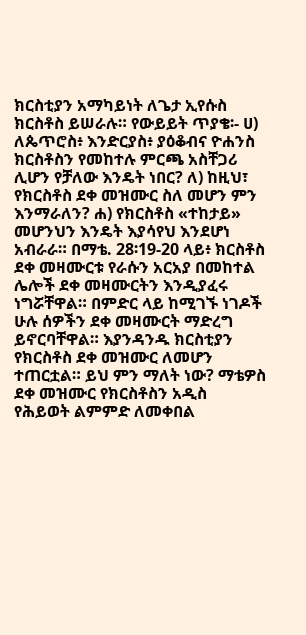ክርስቲያን አማካይነት ለጌታ ኢየሱስ ክርስቶስ ይሠራሉ። የውይይት ጥያቄ፡- ሀ) ለጴጥሮስ፥ እንድርያስ፥ ያዕቆብና ዮሐንስ ክርስቶስን የመከተሉ ምርጫ አስቸጋሪ ሊሆን የቻለው እንዴት ነበር? ለ) ከዚህ፣ የክርስቶስ ደቀ መዝሙር ስለ መሆን ምን እንማራለን? ሐ) የክርስቶስ «ተከታይ» መሆንህን እንዴት እያሳየህ እንደሆነ አብራራ። በማቴ. 28፡19-20 ላይ፥ ክርስቶስ ደቀ መዛሙርቱ የራሱን አርአያ በመከተል ሌሎች ደቀ መዛሙርትን እንዲያፈሩ ነግሯቸዋል። በምድር ላይ ከሚገኙ ነገዶች ሁሉ ሰዎችን ደቀ መዛሙርት ማድረግ ይኖርባቸዋል። እያንዳንዱ ክርስቲያን የክርስቶስ ደቀ መዝሙር ለመሆን ተጠርቷል። ይህ ምን ማለት ነው? ማቴዎስ ደቀ መዝሙር የክርስቶስን አዲስ የሕይወት ልምምድ ለመቀበል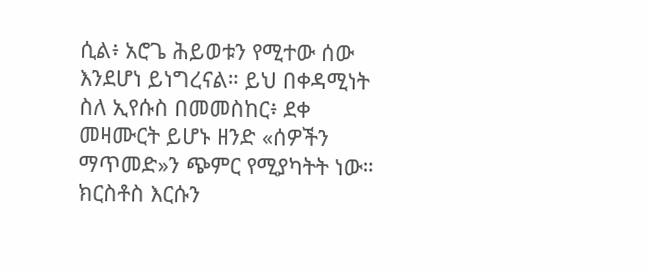ሲል፥ አሮጌ ሕይወቱን የሚተው ሰው እንደሆነ ይነግረናል። ይህ በቀዳሚነት ስለ ኢየሱስ በመመስከር፥ ደቀ መዛሙርት ይሆኑ ዘንድ «ሰዎችን ማጥመድ»ን ጭምር የሚያካትት ነው። ክርስቶስ እርሱን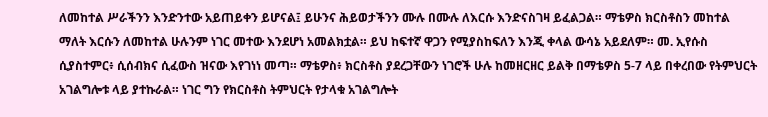ለመከተል ሥራችንን እንድንተው አይጠይቀን ይሆናል፤ ይሁንና ሕይወታችንን ሙሉ በሙሉ ለእርሱ እንድናስገዛ ይፈልጋል። ማቴዎስ ክርስቶስን መከተል ማለት እርሱን ለመከተል ሁሉንም ነገር መተው እንደሆነ አመልክቷል። ይህ ከፍተኛ ዋጋን የሚያስከፍለን እንጂ ቀላል ውሳኔ አይደለም። መ. ኢየሱስ ሲያስተምር፥ ሲሰብክና ሲፈውስ ዝናው እየገነነ መጣ። ማቴዎስ፥ ክርስቶስ ያደረጋቸውን ነገሮች ሁሉ ከመዘርዘር ይልቅ በማቴዎስ 5-7 ላይ በቀረበው የትምህርት አገልግሎቱ ላይ ያተኩራል። ነገር ግን የክርስቶስ ትምህርት የታላቁ አገልግሎት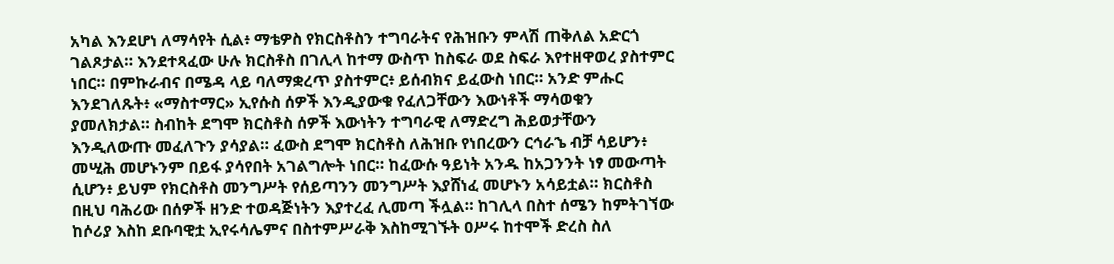አካል እንደሆነ ለማሳየት ሲል፥ ማቴዎስ የክርስቶስን ተግባራትና የሕዝቡን ምላሽ ጠቅለል አድርጎ ገልጾታል። እንደተጻፈው ሁሉ ክርስቶስ በገሊላ ከተማ ውስጥ ከስፍራ ወደ ስፍራ እየተዘዋወረ ያስተምር ነበር። በምኩራብና በሜዳ ላይ ባለማቋረጥ ያስተምር፥ ይሰብክና ይፈውስ ነበር። አንድ ምሑር እንደገለጹት፥ «ማስተማር» ኢየሱስ ሰዎች እንዲያውቁ የፈለጋቸውን እውነቶች ማሳወቁን ያመለክታል። ስብከት ደግሞ ክርስቶስ ሰዎች እውነትን ተግባራዊ ለማድረግ ሕይወታቸውን እንዲለውጡ መፈለጉን ያሳያል። ፈውስ ደግሞ ክርስቶስ ለሕዝቡ የነበረውን ርኅራኄ ብቻ ሳይሆን፥ መሢሕ መሆኑንም በይፋ ያሳየበት አገልግሎት ነበር። ከፈውሱ ዓይነት አንዱ ከአጋንንት ነፃ መውጣት ሲሆን፥ ይህም የክርስቶስ መንግሥት የሰይጣንን መንግሥት እያሸነፈ መሆኑን አሳይቷል። ክርስቶስ በዚህ ባሕሪው በሰዎች ዘንድ ተወዳጅነትን እያተረፈ ሊመጣ ችሏል። ከገሊላ በስተ ሰሜን ከምትገኘው ከሶሪያ እስከ ደቡባዊቷ ኢየሩሳሌምና በስተምሥራቅ እስከሚገኙት ዐሥሩ ከተሞች ድረስ ስለ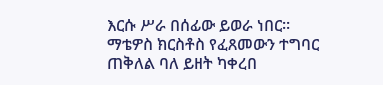እርሱ ሥራ በሰፊው ይወራ ነበር። ማቴዎስ ክርስቶስ የፈጸመውን ተግባር ጠቅለል ባለ ይዘት ካቀረበ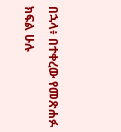በኋላ፥ በተቀረው የመጽሐፉ ክፍል ሁሉ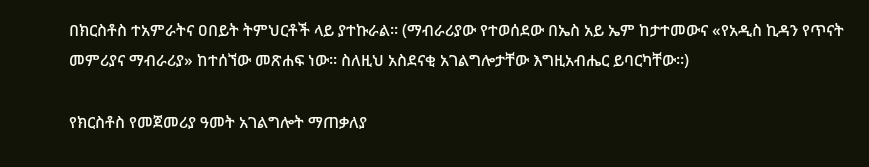በክርስቶስ ተአምራትና ዐበይት ትምህርቶች ላይ ያተኩራል። (ማብራሪያው የተወሰደው በኤስ አይ ኤም ከታተመውና «የአዲስ ኪዳን የጥናት መምሪያና ማብራሪያ» ከተሰኘው መጽሐፍ ነው፡፡ ስለዚህ አስደናቂ አገልግሎታቸው እግዚአብሔር ይባርካቸው።)

የክርስቶስ የመጀመሪያ ዓመት አገልግሎት ማጠቃለያ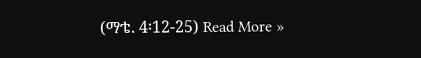(ማቴ. 4፡12-25) Read More »